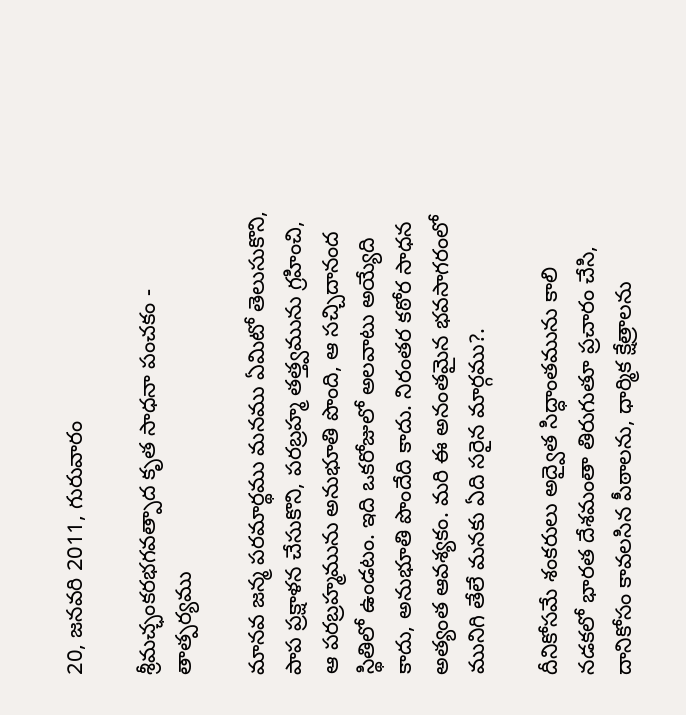20, జనవరి 2011, గురువారం

శ్రీమచ్ఛంకరభగవత్పాద కృత సాధనా పంచకం - తాత్పర్యము

మానవ జన్మ పరమార్థము మనము ఏమిటో తెలుసుకొని, పాప ప్రక్షాళన చేసుకొని, పరబ్రహ్మ తత్త్వమును గ్రహించి, ఆ పరబ్రహ్మమును అనుభూతి పొంది, ఆ సచ్చిదానంద స్థితిలో ఉండటం. ఇది ఒకరోజులో అలవాటు అయ్యేది కాదు, అనుభూతి పొందేది కాదు. నిరంతర కఠోర సాధన అత్యంత ఆవశ్యకం. మరి ఈ అనంతమైన భవసాగరంలో మునిగి తేలే మనకు ఏది సరైన మార్గము?.

దీనికోసమే శంకరులు అద్వైత సిద్ధాంతమును కాలి నడకలో భారత దేశమంతా తిరుగుతూ ప్రచారం చేసి, దానికోసం కావలసిన పీఠాలను, ధార్మిక క్షేత్రాలను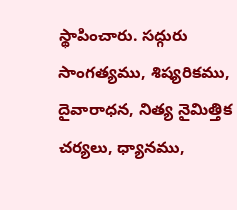స్థాపించారు. సద్గురు సాంగత్యము, శిష్యరికము, దైవారాధన, నిత్య నైమిత్తిక చర్యలు, ధ్యానము,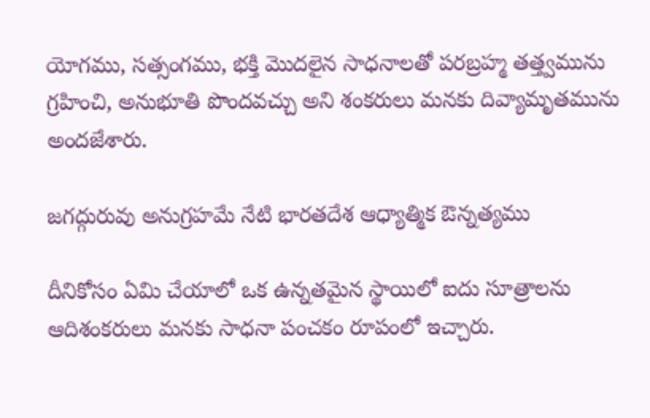యోగము, సత్సంగము, భక్తి మొదలైన సాధనాలతో పరబ్రహ్మ తత్త్వమును గ్రహించి, అనుభూతి పొందవచ్చు అని శంకరులు మనకు దివ్యామృతమును అందజేశారు.

జగద్గురువు అనుగ్రహమే నేటి భారతదేశ ఆధ్యాత్మిక ఔన్నత్యము

దీనికోసం ఏమి చేయాలో ఒక ఉన్నతమైన స్థాయిలో ఐదు సూత్రాలను ఆదిశంకరులు మనకు సాధనా పంచకం రూపంలో ఇచ్చారు.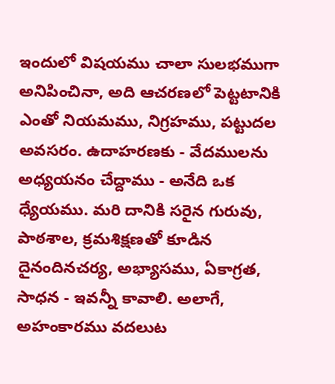ఇందులో విషయము చాలా సులభముగా అనిపించినా, అది ఆచరణలో పెట్టటానికి ఎంతో నియమము, నిగ్రహము, పట్టుదల అవసరం. ఉదాహరణకు - వేదములను అధ్యయనం చేద్దాము - అనేది ఒక ధ్యేయము. మరి దానికి సరైన గురువు, పాఠశాల, క్రమశిక్షణతో కూడిన దైనందినచర్య, అభ్యాసము, ఏకాగ్రత, సాధన - ఇవన్నీ కావాలి. అలాగే, అహంకారము వదలుట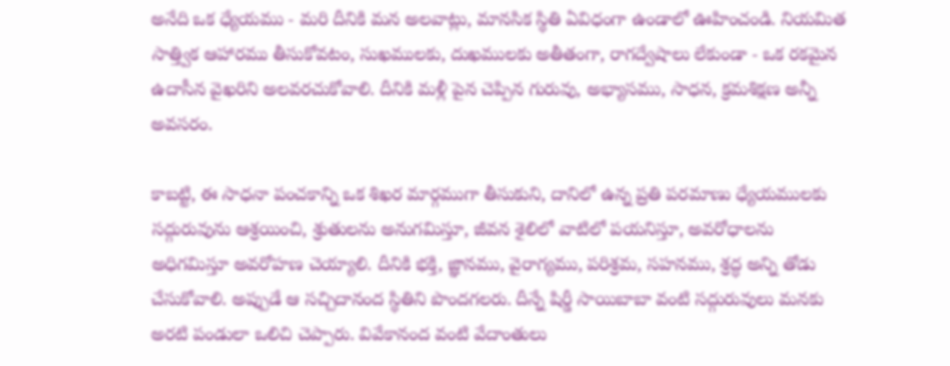అనేది ఒక ధ్యేయము - మరి దీనికి మన అలవాట్లు, మానసిక స్థితి ఏవిధంగా ఉండాలో ఊహించండి. నియమిత సాత్త్విక ఆహారము తీసుకోవటం, సుఖములకు, దుఖములకు అతీతంగా, రాగద్వేషాలు లేకుండా - ఒక రకమైన ఉదాసీన వైఖరిని అలవరచుకోవాలి. దీనికి మళ్లీ పైన చెప్పిన గురువు, అభ్యాసము, సాధన, క్రమశిక్షణ అన్నీ అవసరం.

కాబట్టి, ఈ సాధనా పంచకాన్ని ఒక శిఖర మార్గముగా తీసుకుని, దానిలో ఉన్న ప్రతి పరమాణు ధ్యేయములకు సద్గురువును ఆశ్రయించి, శ్రుతులను అనుగమిస్తూ, జీవన శైలిలో వాటిలో పయనిస్తూ, అవరోధాలను అధిగమిస్తూ అవరోహణ చెయ్యాలి. దీనికి భక్తి, జ్ఞానము, వైరాగ్యము, పరిశ్రమ, సహనము, శ్రద్ధ అన్ని తోడు చేసుకోవాలి. అప్పుడే ఆ సచ్చిదానంద స్థితిని పొందగలరు. దీన్నే షిర్డీ సాయిబాబా వంటి సద్గురువులు మనకు అరటి పండులా ఒలిచి చెప్పారు. వివేకానంద వంటి వేదాంతులు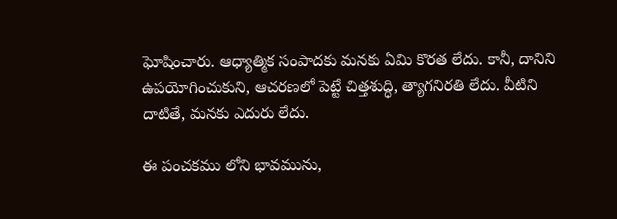ఘోషించారు. ఆధ్యాత్మిక సంపాదకు మనకు ఏమి కొరత లేదు. కానీ, దానిని ఉపయోగించుకుని, ఆచరణలో పెట్టే చిత్తశుద్ధి, త్యాగనిరతి లేదు. వీటిని దాటితే, మనకు ఎదురు లేదు.

ఈ పంచకము లోని భావమును,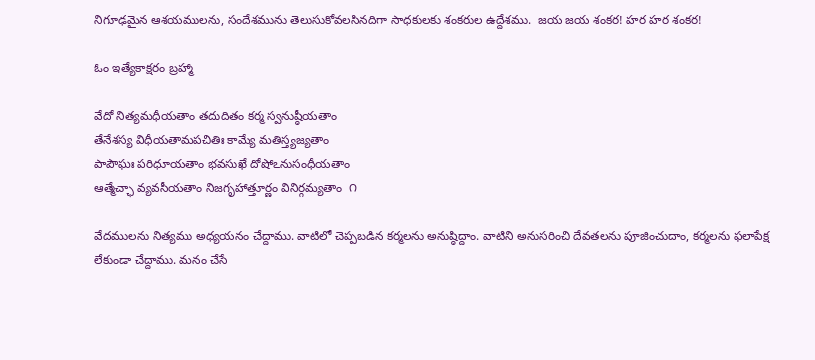నిగూఢమైన ఆశయములను, సందేశమును తెలుసుకోవలసినదిగా సాధకులకు శంకరుల ఉద్దేశము.  జయ జయ శంకర! హర హర శంకర!

ఓం ఇత్యేకాక్షరం బ్రహ్మా

వేదో నిత్యమధీయతాం తదుదితం కర్మ స్వనుష్ఠీయతాం
తేనేశస్య విధీయతామపచితిః కామ్యే మతిస్త్యజ్యతాం
పాపౌఘః పరిధూయతాం భవసుఖే దోషోఽనుసంధీయతాం
ఆత్మేచ్ఛా వ్యవసీయతాం నిజగృహాత్తూర్ణం వినిర్గమ్యతాం  ౧

వేదములను నిత్యము అధ్యయనం చేద్దాము. వాటిలో చెప్పబడిన కర్మలను అనుష్ఠిద్దాం. వాటిని అనుసరించి దేవతలను పూజించుదాం, కర్మలను ఫలాపేక్ష లేకుండా చేద్దాము. మనం చేసే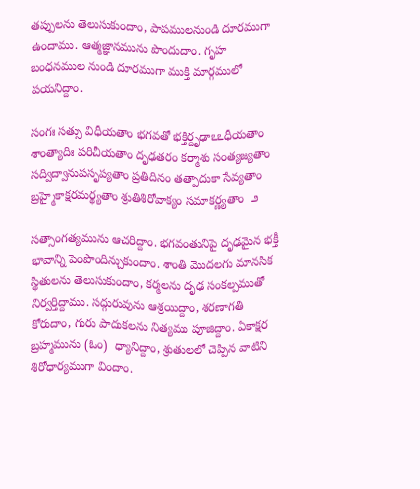తప్పులను తెలుసుకుందాం, పాపములనుండి దూరముగా ఉందాము. ఆత్మజ్ఞానమును పొందుదాం. గృహ బంధనముల నుండి దూరముగా ముక్తి మార్గములో  పయనిద్దాం.

సంగః సత్సు విధీయతాం భగవతో భక్తిర్దృఢాఽఽధీయతాం
శాంత్యాదిః పరిచీయతాం దృఢతరం కర్మాశు సంత్యజ్యతాం
సద్విద్వానుపసృప్యతాం ప్రతిదినం తత్పాదుకా సేవ్యతాం
బ్రహ్మైకాక్షరమర్థ్యతాం శ్రుతిశిరోవాక్యం సమాకర్ణ్యతాం  ౨

సత్సాంగత్యమును ఆచరిద్దాం. భగవంతునిపై దృఢమైన భక్తీ భావాన్ని పెంపొందిన్చుకుందాం. శాంతి మొదలగు మానసిక స్థితులను తెలుసుకుందాం, కర్మలను దృఢ సంకల్పముతో నిర్వర్తిద్దాము. సద్గురువును ఆశ్రయిద్దాం, శరణాగతి కోరుదాం, గురు పాదుకలను నిత్యము పూజిద్దాం. ఏకాక్షర బ్రహ్మమును (ఓం)  ధ్యానిద్దాం, శ్రుతులలో చెప్పిన వాటిని శిరోధార్యముగా విందాం.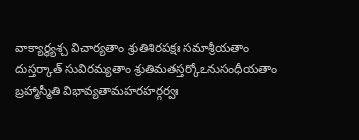వాక్యార్థ్యశ్చ విచార్యతాం శ్రుతిశిరపక్షః సమాశ్రీయతాం
దుస్తర్కాత్ సువిరమ్యతాం శ్రుతిమతస్తర్కోఽనుసంధీయతాం
బ్రహ్మాస్మీతి విభావ్యతామహరహర్గర్వః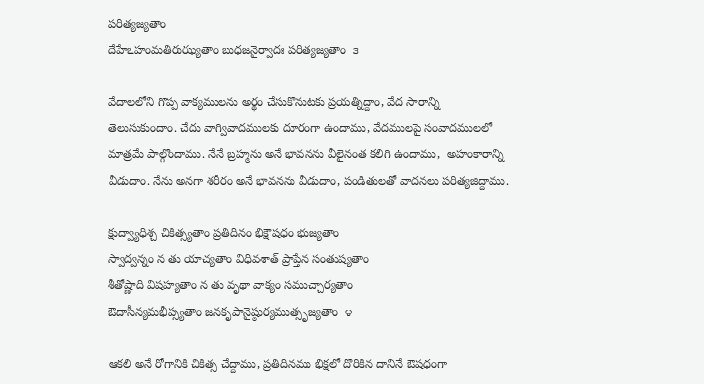పరిత్యజ్యతాం
దేహేఽహంమతిరుఝ్యతాం బుధజనైర్వాదః పరిత్యజ్యతాం  ౩

వేదాలలోని గొప్ప వాక్యములను అర్థం చేసుకొనుటకు ప్రయత్నిద్దాం, వేద సారాన్ని తెలుసుకుందాం. చేదు వాగ్వివాదములకు దూరంగా ఉందాము, వేదములపై సంవాదములలో మాత్రమే పాల్గొందాము. నేనే బ్రహ్మను అనే భావనను వీలైనంత కలిగి ఉందాము,  అహంకారాన్ని వీడుదాం. నేను అనగా శరీరం అనే భావనను వీడుదాం, పండితులతో వాదనలు పరిత్యజిద్దాము.

క్షుద్వ్యాధిశ్చ చికిత్స్యతాం ప్రతిదినం భిక్షౌషధం భుజ్యతాం
స్వాద్వన్నం న తు యాచ్యతాం విధివశాత్ ప్రాప్తేన సంతుష్యతాం
శీతోష్ణాది విషహ్యతాం న తు వృథా వాక్యం సముచ్చార్యతాం
ఔదాసీన్యమభీప్స్యతాం జనకృపానైష్ఠుర్యముత్సృజ్యతాం  ౪

ఆకలి అనే రోగానికి చికిత్స చేద్దాము, ప్రతిదినము భిక్షలో దొరికిన దానినే ఔషధంగా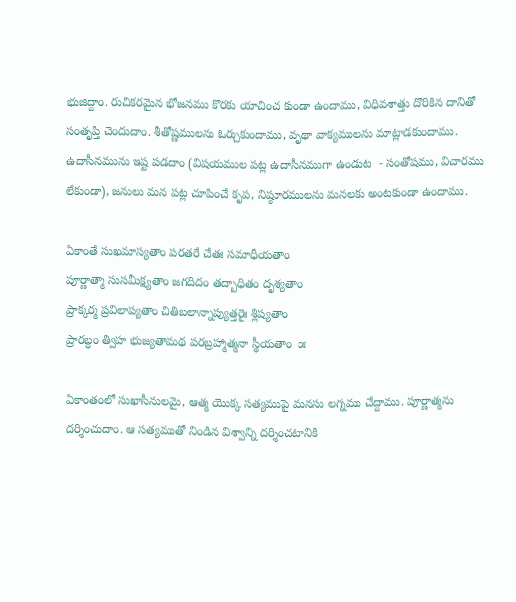భుజిద్దాం. రుచికరమైన భోజనము కొరకు యాచించ కుండా ఉందాము, విధివశాత్తు దొరికిన దానితో సంతృప్తి చెందుదాం. శీతోష్ణములను ఓర్చుకుందాము, వృథా వాక్యములను మాట్లాడకుందాము.  ఉదాసీనమును ఇష్ట పడదాం (విషయముల పట్ల ఉదాసీనముగా ఉండుట  - సంతోషము, విచారము లేకుండా), జనులు మన పట్ల చూపించే కృప, నిష్ఠూరములను మనలకు అంటకుండా ఉందాము.

ఏకాంతే సుఖమాస్యతాం పరతరే చేతః సమాధీయతాం
పూర్ణాత్మా సుసమీక్ష్యతాం జగదిదం తద్బాధితం దృశ్యతాం
ప్రాక్కర్మ ప్రవిలాప్యతాం చితిబలాన్నాప్యుత్తరైః శ్లిష్యతాం
ప్రారబ్ధం త్విహ భుజ్యతామథ పరబ్రహ్మాత్మనా స్థీయతాం  ౫

ఏకాంతంలో సుఖాసీనులమై, ఆత్మ యొక్క సత్యముపై మనసు లగ్నము చేద్దాము. పూర్ణాత్మను దర్శించుదాం. ఆ సత్యముతో నిండిన విశ్వాన్ని దర్శించటానికి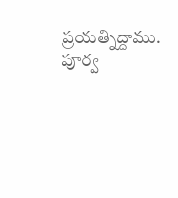ప్రయత్నిద్దాము. పూర్వ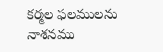కర్మల ఫలములను నాశనము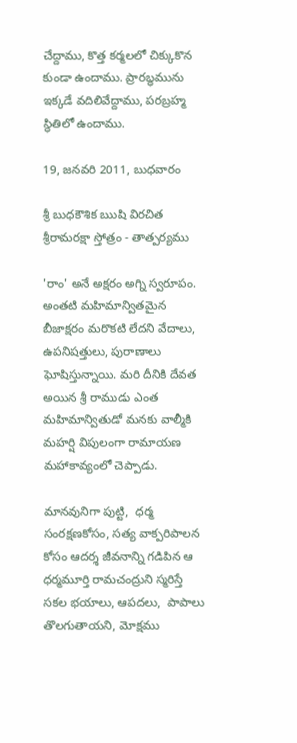చేద్దాము, కొత్త కర్మలలో చిక్కుకొన కుండా ఉందాము. ప్రారబ్ధమును ఇక్కడే వదిలివేద్దాము, పరబ్రహ్మ స్థితిలో ఉందాము.

19, జనవరి 2011, బుధవారం

శ్రీ బుధకౌశిక ఋషి విరచిత శ్రీరామరక్షా స్తోత్రం - తాత్పర్యము

'రాం' అనే అక్షరం అగ్ని స్వరూపం. అంతటి మహిమాన్వితమైన బీజాక్షరం మరొకటి లేదని వేదాలు, ఉపనిషత్తులు, పురాణాలు ఘోషిస్తున్నాయి. మరి దీనికి దేవత అయిన శ్రీ రాముడు ఎంత మహిమాన్వితుడో మనకు వాల్మీకి మహర్షి విపులంగా రామాయణ మహాకావ్యంలో చెప్పాడు.

మానవునిగా పుట్టి,  ధర్మ సంరక్షణకోసం, సత్య వాక్పరిపాలన కోసం ఆదర్శ జీవనాన్ని గడిపిన ఆ ధర్మమూర్తి రామచంద్రుని స్మరిస్తే సకల భయాలు, ఆపదలు,  పాపాలు తొలగుతాయని, మోక్షము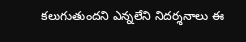కలుగుతుందని ఎన్నలేని నిదర్శనాలు ఈ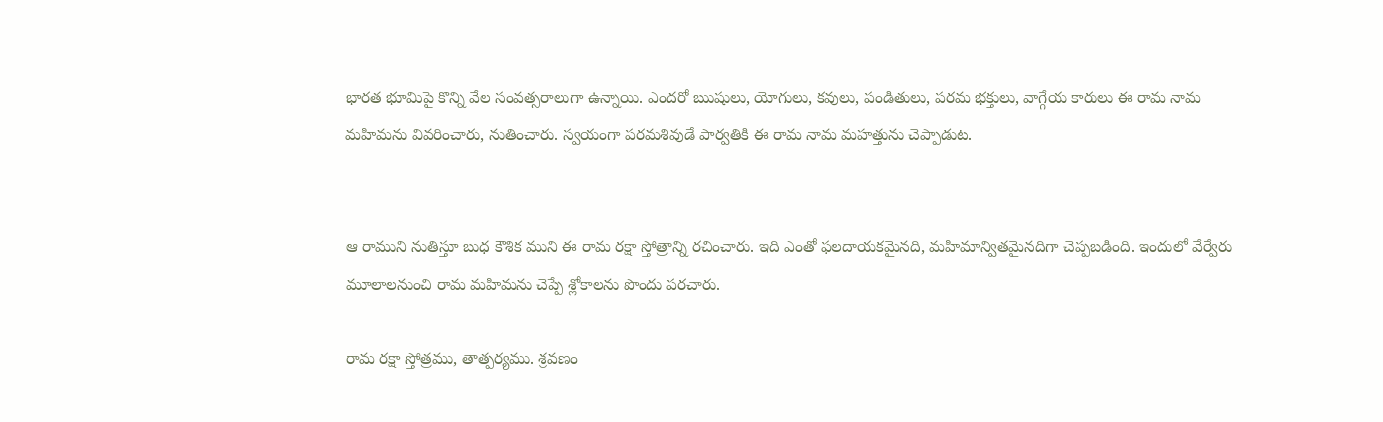భారత భూమిపై కొన్ని వేల సంవత్సరాలుగా ఉన్నాయి. ఎందరో ఋషులు, యోగులు, కవులు, పండితులు, పరమ భక్తులు, వాగ్గేయ కారులు ఈ రామ నామ మహిమను వివరించారు, నుతించారు. స్వయంగా పరమశివుడే పార్వతికి ఈ రామ నామ మహత్తును చెప్పాడుట.


ఆ రాముని నుతిస్తూ బుధ కౌశిక ముని ఈ రామ రక్షా స్తోత్రాన్ని రచించారు. ఇది ఎంతో ఫలదాయకమైనది, మహిమాన్వితమైనదిగా చెప్పబడింది. ఇందులో వేర్వేరు మూలాలనుంచి రామ మహిమను చెప్పే శ్లోకాలను పొందు పరచారు.

రామ రక్షా స్తోత్రము, తాత్పర్యము. శ్రవణం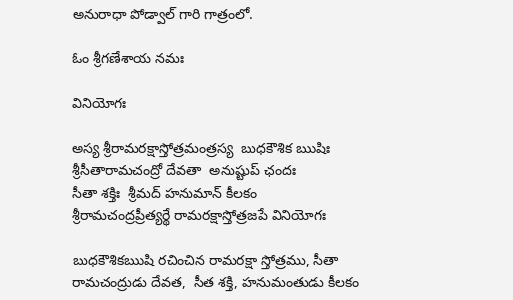అనురాధా పోడ్వాల్ గారి గాత్రంలో.

ఓం శ్రీగణేశాయ నమః

వినియోగః

అస్య శ్రీరామరక్షాస్తోత్రమంత్రస్య  బుధకౌశిక ఋషిః
శ్రీసీతారామచంద్రో దేవతా  అనుష్టుప్ ఛందః
సీతా శక్తిః  శ్రీమద్ హనుమాన్ కీలకం
శ్రీరామచంద్రప్రీత్యర్థే రామరక్షాస్తోత్రజపే వినియోగః

బుధకౌశికఋషి రచించిన రామరక్షా స్తోత్రము, సీతా రామచంద్రుడు దేవత,  సీత శక్తి, హనుమంతుడు కీలకం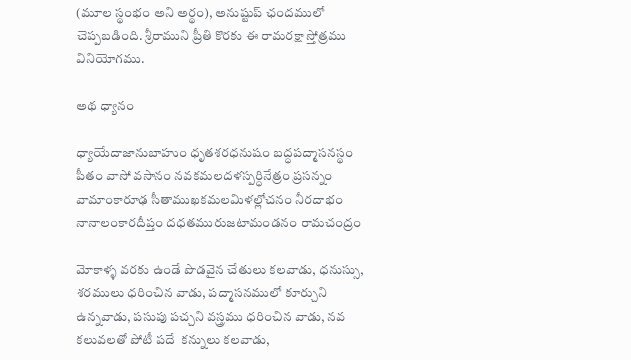(మూల స్థంభం అని అర్థం), అనుష్టుప్ ఛందములో చెప్పబడింది. శ్రీరాముని ప్రీతి కొరకు ఈ రామరక్షా స్తోత్రము వినియోగము.

అథ ధ్యానం

ధ్యాయేదాజానుబాహుం ధృతశరధనుషం బద్ధపద్మాసనస్థం
పీతం వాసో వసానం నవకమలదళస్పర్ధినేత్రం ప్రసన్నం
వామాంకారూఢ సీతాముఖకమలమిళల్లోచనం నీరదాభం
నానాలంకారదీప్తం దధతమురుజటామండనం రామచంద్రం

మోకాళ్ళ వరకు ఉండే పొడవైన చేతులు కలవాడు, ధనుస్సు, శరములు ధరించిన వాడు, పద్మాసనములో కూర్చుని ఉన్నవాడు, పసుపు పచ్చని వస్త్రము ధరించిన వాడు, నవ కలువలతో పోటీ పదే  కన్నులు కలవాడు,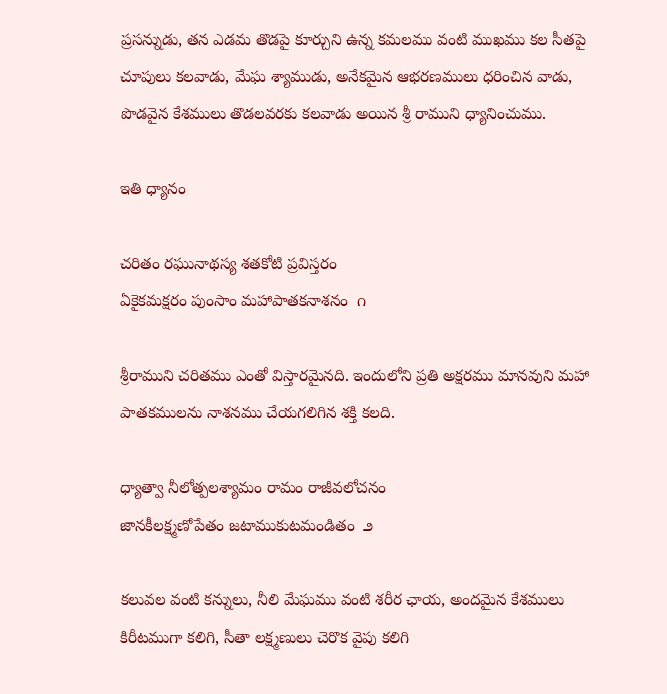ప్రసన్నుడు, తన ఎడమ తొడపై కూర్చుని ఉన్న కమలము వంటి ముఖము కల సీతపై చూపులు కలవాడు, మేఘ శ్యాముడు, అనేకమైన ఆభరణములు ధరించిన వాడు, పొడవైన కేశములు తొడలవరకు కలవాడు అయిన శ్రీ రాముని ధ్యానించుము.

ఇతి ధ్యానం

చరితం రఘునాథస్య శతకోటి ప్రవిస్తరం
ఏకైకమక్షరం పుంసాం మహాపాతకనాశనం  ౧

శ్రీరాముని చరితము ఎంతో విస్తారమైనది. ఇందులోని ప్రతి అక్షరము మానవుని మహా పాతకములను నాశనము చేయగలిగిన శక్తి కలది.

ధ్యాత్వా నీలోత్పలశ్యామం రామం రాజీవలోచనం
జానకీలక్ష్మణోపేతం జటాముకుటమండితం  ౨

కలువల వంటి కన్నులు, నీలి మేఘము వంటి శరీర ఛాయ, అందమైన కేశములు కిరీటముగా కలిగి, సీతా లక్ష్మణులు చెరొక వైపు కలిగి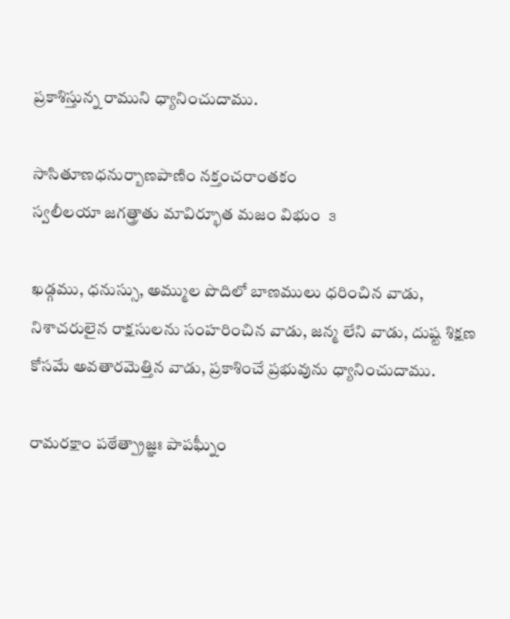ప్రకాశిస్తున్న రాముని ధ్యానించుదాము.

సాసితూణధనుర్బాణపాణిం నక్తంచరాంతకం
స్వలీలయా జగత్త్రాతు మావిర్భూత మజం విభుం  ౩

ఖడ్గము, ధనుస్సు, అమ్ముల పొదిలో బాణములు ధరించిన వాడు, నిశాచరులైన రాక్షసులను సంహరించిన వాడు, జన్మ లేని వాడు, దుష్ట శిక్షణ కోసమే అవతారమెత్తిన వాడు, ప్రకాశించే ప్రభువును ధ్యానించుదాము.

రామరక్షాం పఠేత్ప్రాజ్ఞః పాపఘ్నీం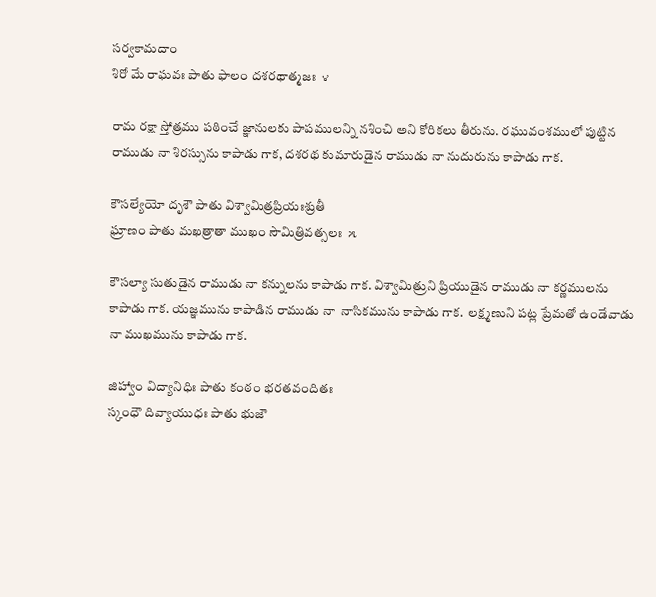సర్వకామదాం
శిరో మే రాఘవః పాతు ఫాలం దశరథాత్మజః  ౪

రామ రక్షా స్తోత్రము పఠించే జ్ఞానులకు పాపములన్ని నశించి అని కోరికలు తీరును. రఘువంశములో పుట్టిన రాముడు నా శిరస్సును కాపాడు గాక, దశరథ కుమారుడైన రాముడు నా నుదురును కాపాడు గాక.

కౌసల్యేయో దృశౌ పాతు విశ్వామిత్రప్రియఃశ్రుతీ
ఘ్రాణం పాతు మఖత్రాతా ముఖం సౌమిత్రివత్సలః  ౫

కౌసల్యా సుతుడైన రాముడు నా కన్నులను కాపాడు గాక. విశ్వామిత్రుని ప్రియుడైన రాముడు నా కర్ణములను కాపాడు గాక. యజ్ఞమును కాపాడిన రాముడు నా  నాసికమును కాపాడు గాక.  లక్ష్మణుని పట్ల ప్రేమతో ఉండేవాడు నా ముఖమును కాపాడు గాక.

జిహ్వాం విద్యానిధిః పాతు కంఠం భరతవందితః
స్కంధౌ దివ్యాయుధః పాతు భుజౌ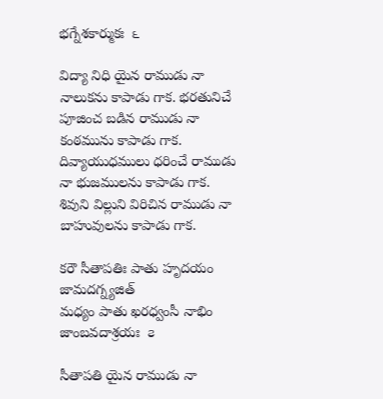భగ్నేశకార్ముకః  ౬

విద్యా నిధి యైన రాముడు నా నాలుకను కాపాడు గాక. భరతునిచే పూజించ బడిన రాముడు నా  కంఠమును కాపాడు గాక. దివ్యాయుధములు ధరించే రాముడు నా భుజములను కాపాడు గాక. శివుని విల్లుని విరిచిన రాముడు నా బాహువులను కాపాడు గాక.

కరౌ సీతాపతిః పాతు హృదయం జామదగ్న్యజిత్
మధ్యం పాతు ఖరధ్వంసీ నాభిం జాంబవదాశ్రయః  ౭

సీతాపతి యైన రాముడు నా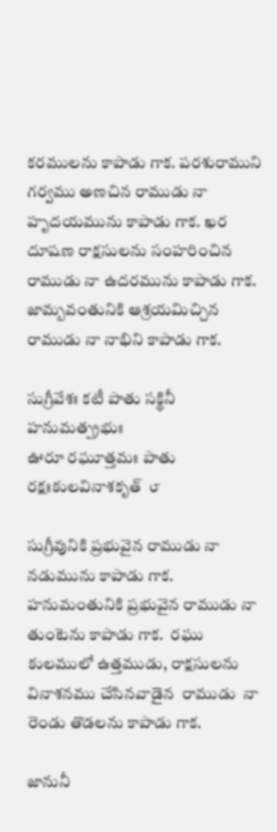కరములను కాపాడు గాక. పరశురాముని గర్వము అణచిన రాముడు నా హృదయమును కాపాడు గాక. ఖర దూషణ రాక్షసులను సంహరించిన రాముడు నా ఉదరమును కాపాడు గాక. జామ్బవంతునికి ఆశ్రయమిచ్చిన రాముడు నా నాభిని కాపాడు గాక.

సుగ్రీవేశః కటీ పాతు సక్థినీ హనుమత్ప్రభుః
ఊరూ రఘూత్తమః పాతు రక్షఃకులవినాశకృత్  ౮

సుగ్రీవునికి ప్రభువైన రాముడు నా నడుమును కాపాడు గాక. హనుమంతునికి ప్రభువైన రాముడు నా తుంటెను కాపాడు గాక.  రఘు కులములో ఉత్తముడు, రాక్షసులను వినాశనము చేసినవాడైన  రాముడు  నా రెండు తొడలను కాపాడు గాక.

జానునీ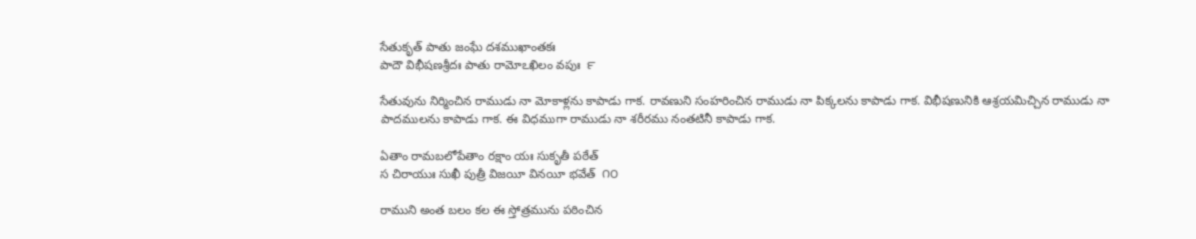సేతుకృత్ పాతు జంఘే దశముఖాంతకః
పాదౌ విభీషణశ్రీదః పాతు రామోఽఖిలం వపుః  ౯

సేతువును నిర్మించిన రాముడు నా మోకాళ్లను కాపాడు గాక. రావణుని సంహరించిన రాముడు నా పిక్కలను కాపాడు గాక. విభీషణునికి ఆశ్రయమిచ్చిన రాముడు నా పాదములను కాపాడు గాక. ఈ విధముగా రాముడు నా శరీరము నంతటినీ కాపాడు గాక.

ఏతాం రామబలోపేతాం రక్షాం యః సుకృతీ పఠేత్
స చిరాయుః సుఖీ పుత్రీ విజయీ వినయీ భవేత్  ౧౦

రాముని అంత బలం కల ఈ స్తోత్రమును పఠించిన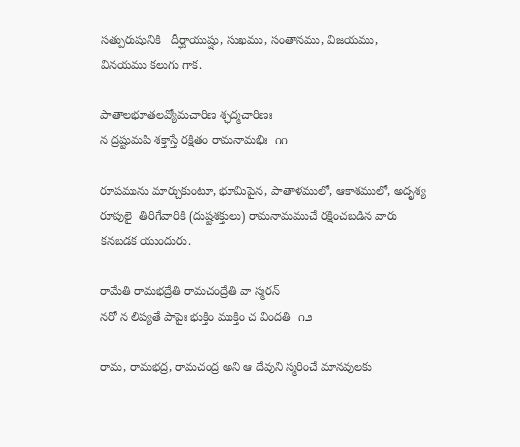సత్పురుషునికి   దీర్ఘాయుష్షు, సుఖము, సంతానము, విజయము, వినయము కలుగు గాక.

పాతాలభూతలవ్యోమచారిణ శ్ఛద్మచారిణః
న ద్రష్టుమపి శక్తాస్తే రక్షితం రామనామభిః  ౧౧

రూపమును మార్చుకుంటూ, భూమిపైన, పాతాళములో, ఆకాశములో, అదృశ్య రూపులై  తిరిగేవారికి (దుష్టశక్తులు) రామనామముచే రక్షించబడిన వారు కనబడక యుందురు.

రామేతి రామభద్రేతి రామచంద్రేతి వా స్మరన్
నరో న లిప్యతే పాపైః భుక్తిం ముక్తిం చ విందతి  ౧౨

రామ, రామభద్ర, రామచంద్ర అని ఆ దేవుని స్మరించే మానవులకు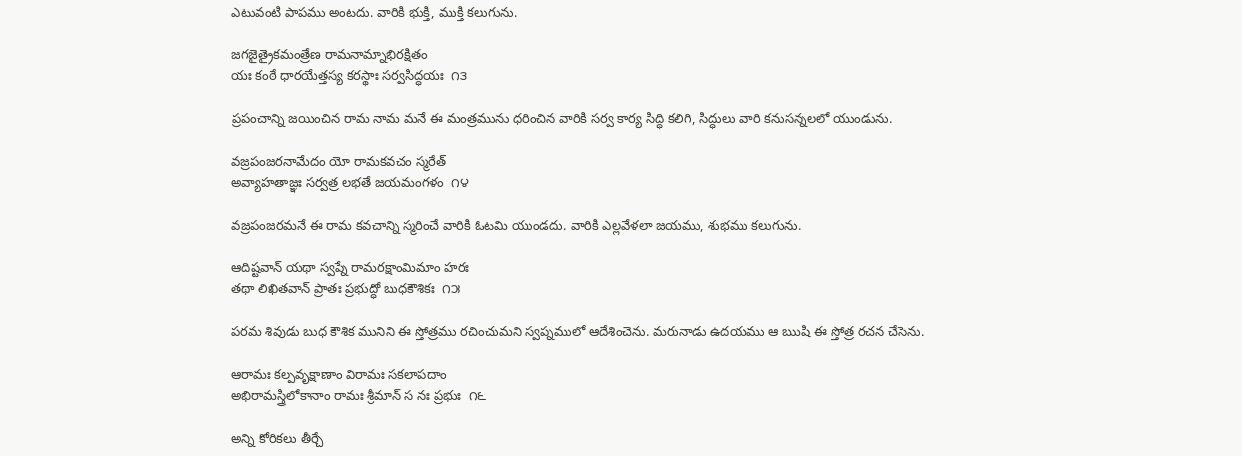ఎటువంటి పాపము అంటదు. వారికి భుక్తి, ముక్తి కలుగును.

జగజైత్రైకమంత్రేణ రామనామ్నాభిరక్షితం
యః కంఠే ధారయేత్తస్య కరస్థాః సర్వసిద్ధయః  ౧౩

ప్రపంచాన్ని జయించిన రామ నామ మనే ఈ మంత్రమును ధరించిన వారికి సర్వ కార్య సిద్ధి కలిగి, సిద్ధులు వారి కనుసన్నలలో యుండును.

వజ్రపంజరనామేదం యో రామకవచం స్మరేత్
అవ్యాహతాజ్ఞః సర్వత్ర లభతే జయమంగళం  ౧౪

వజ్రపంజరమనే ఈ రామ కవచాన్ని స్మరించే వారికి ఓటమి యుండదు. వారికి ఎల్లవేళలా జయము, శుభము కలుగును.

ఆదిష్టవాన్ యథా స్వప్నే రామరక్షాంమిమాం హరః
తథా లిఖితవాన్ ప్రాతః ప్రభుద్ధో బుధకౌశికః  ౧౫

పరమ శివుడు బుధ కౌశిక మునిని ఈ స్తోత్రము రచించుమని స్వప్నములో ఆదేశించెను. మరునాడు ఉదయము ఆ ఋషి ఈ స్తోత్ర రచన చేసెను.

ఆరామః కల్పవృక్షాణాం విరామః సకలాపదాం
అభిరామస్త్రిలోకానాం రామః శ్రీమాన్ స నః ప్రభుః  ౧౬

అన్ని కోరికలు తీర్చే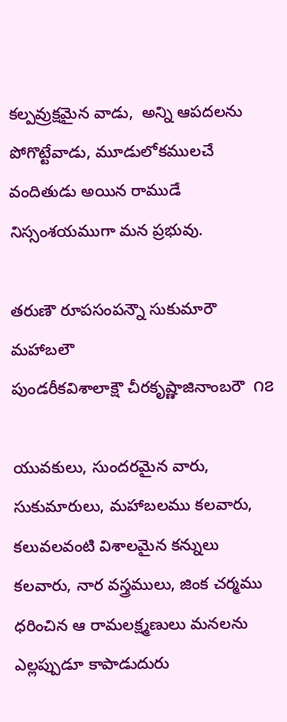కల్పవ్రుక్షమైన వాడు,  అన్ని ఆపదలను పోగొట్టేవాడు, మూడులోకములచే వందితుడు అయిన రాముడే  నిస్సంశయముగా మన ప్రభువు.

తరుణౌ రూపసంపన్నౌ సుకుమారౌ మహాబలౌ
పుండరీకవిశాలాక్షౌ చీరకృష్ణాజినాంబరౌ  ౧౭

యువకులు, సుందరమైన వారు, సుకుమారులు, మహాబలము కలవారు, కలువలవంటి విశాలమైన కన్నులు కలవారు, నార వస్త్రములు, జింక చర్మము ధరించిన ఆ రామలక్ష్మణులు మనలను ఎల్లప్పుడూ కాపాడుదురు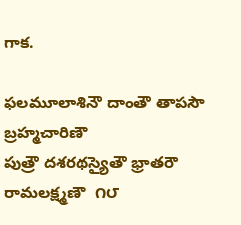గాక.

ఫలమూలాశినౌ దాంతౌ తాపసౌ బ్రహ్మచారిణౌ
పుత్రౌ దశరథస్యైతౌ భ్రాతరౌ రామలక్ష్మణౌ  ౧౮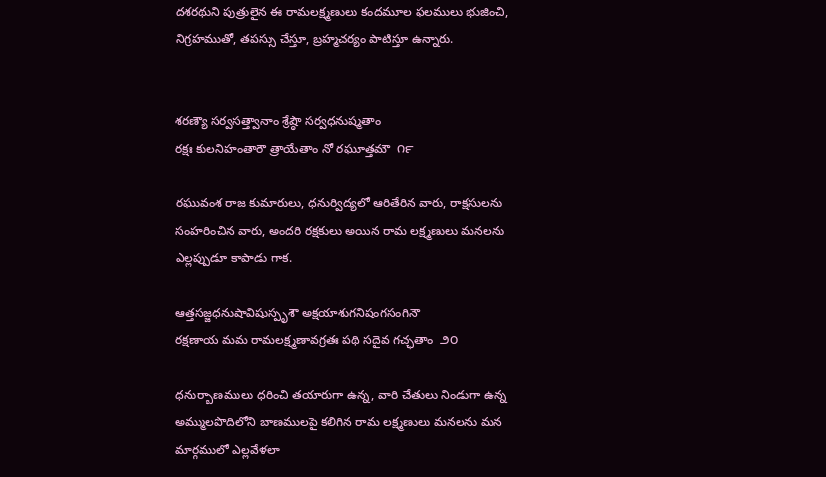దశరథుని పుత్రులైన ఈ రామలక్ష్మణులు కందమూల ఫలములు భుజించి, నిగ్రహముతో, తపస్సు చేస్తూ, బ్రహ్మచర్యం పాటిస్తూ ఉన్నారు.


శరణ్యౌ సర్వసత్త్వానాం శ్రేష్ఠౌ సర్వధనుష్మతాం
రక్షః కులనిహంతారౌ త్రాయేతాం నో రఘూత్తమౌ  ౧౯

రఘువంశ రాజ కుమారులు, ధనుర్విద్యలో ఆరితేరిన వారు, రాక్షసులను సంహరించిన వారు, అందరి రక్షకులు అయిన రామ లక్ష్మణులు మనలను ఎల్లప్పుడూ కాపాడు గాక.

ఆత్తసజ్జధనుషావిషుస్పృశౌ అక్షయాశుగనిషంగసంగినౌ
రక్షణాయ మమ రామలక్ష్మణావగ్రతః పథి సదైవ గచ్ఛతాం  ౨౦

ధనుర్బాణములు ధరించి తయారుగా ఉన్న, వారి చేతులు నిండుగా ఉన్న అమ్ములపొదిలోని బాణములపై కలిగిన రామ లక్ష్మణులు మనలను మన మార్గములో ఎల్లవేళలా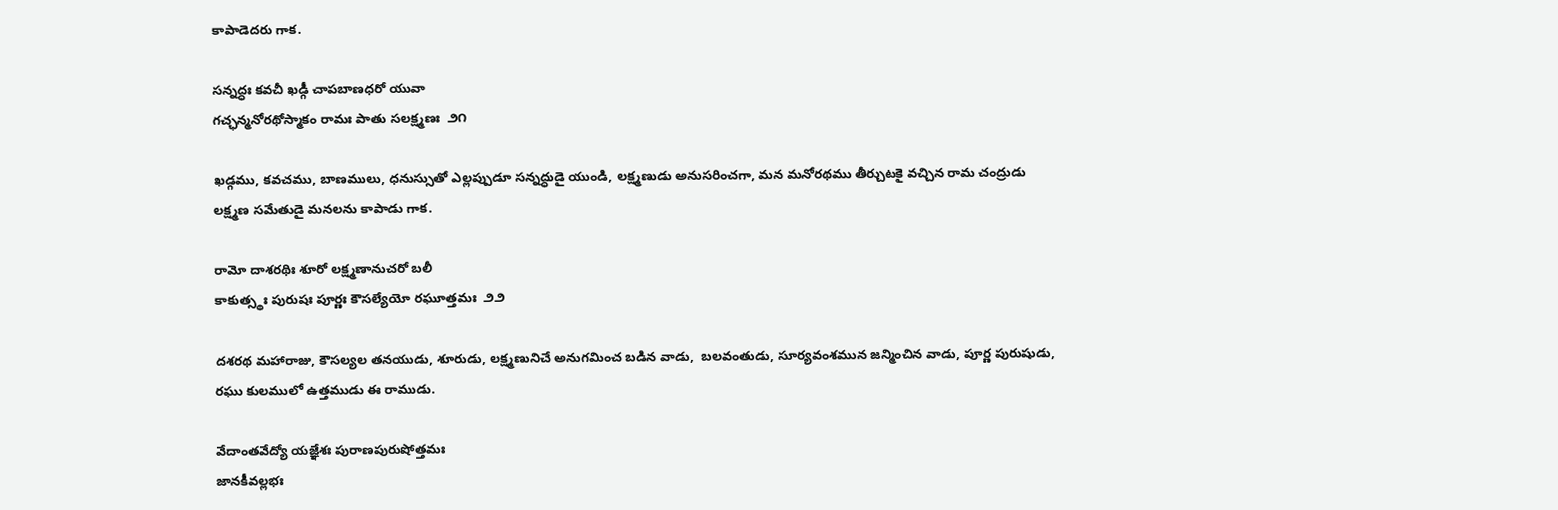కాపాడెదరు గాక.

సన్నద్ధః కవచీ ఖడ్గీ చాపబాణధరో యువా
గచ్ఛన్మనోరథోస్మాకం రామః పాతు సలక్ష్మణః  ౨౧

ఖడ్గము, కవచము, బాణములు, ధనుస్సుతో ఎల్లప్పుడూ సన్నద్ధుడై యుండి, లక్ష్మణుడు అనుసరించగా, మన మనోరథము తీర్చుటకై వచ్చిన రామ చంద్రుడు లక్ష్మణ సమేతుడై మనలను కాపాడు గాక.

రామో దాశరథిః శూరో లక్ష్మణానుచరో బలీ
కాకుత్స్థః పురుషః పూర్ణః కౌసల్యేయో రఘూత్తమః  ౨౨

దశరథ మహారాజు, కౌసల్యల తనయుడు, శూరుడు, లక్ష్మణునిచే అనుగమించ బడిన వాడు,  బలవంతుడు, సూర్యవంశమున జన్మించిన వాడు, పూర్ణ పురుషుడు, రఘు కులములో ఉత్తముడు ఈ రాముడు.

వేదాంతవేద్యో యజ్ఞేశః పురాణపురుషోత్తమః
జానకీవల్లభః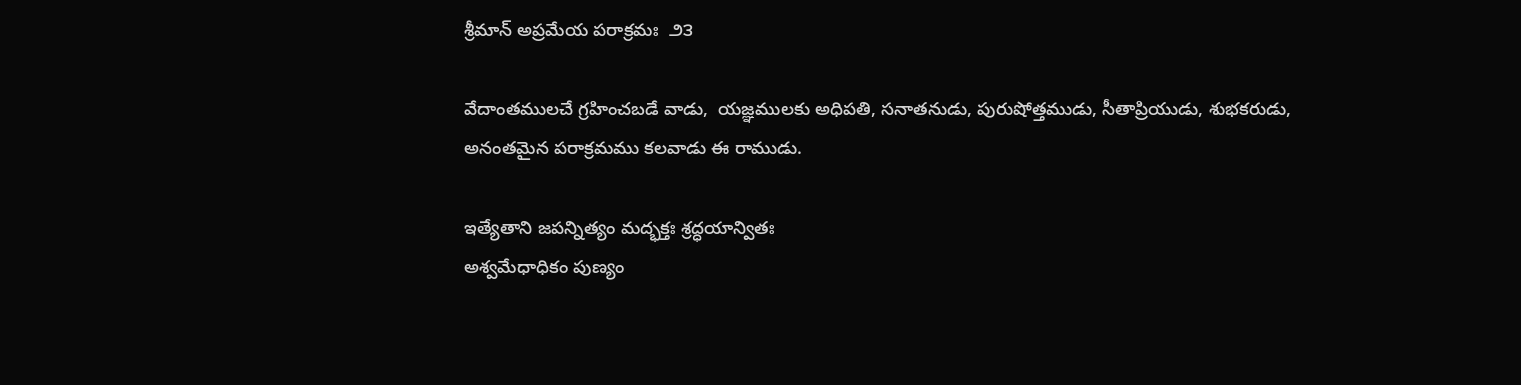శ్రీమాన్ అప్రమేయ పరాక్రమః  ౨౩

వేదాంతములచే గ్రహించబడే వాడు,  యజ్ఞములకు అధిపతి, సనాతనుడు, పురుషోత్తముడు, సీతాప్రియుడు, శుభకరుడు, అనంతమైన పరాక్రమము కలవాడు ఈ రాముడు.

ఇత్యేతాని జపన్నిత్యం మద్భక్తః శ్రద్ధయాన్వితః
అశ్వమేధాధికం పుణ్యం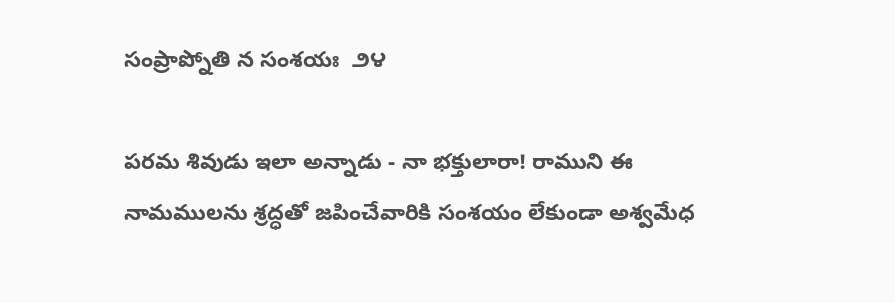సంప్రాప్నోతి న సంశయః  ౨౪

పరమ శివుడు ఇలా అన్నాడు - నా భక్తులారా! రాముని ఈ నామములను శ్రద్ధతో జపించేవారికి సంశయం లేకుండా అశ్వమేధ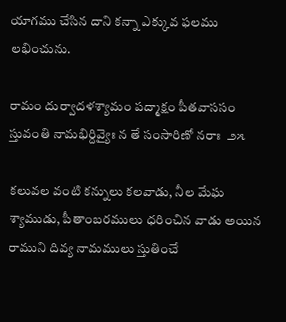యాగము చేసిన దాని కన్నా ఎక్కువ ఫలము లభించును.

రామం దుర్వాదళశ్యామం పద్మాక్షం పీతవాససం
స్తువంతి నామభిర్దివ్యైః న తే సంసారిణో నరాః  ౨౫

కలువల వంటి కన్నులు కలవాడు, నీల మేఘ శ్యాముడు, పీతాంబరములు ధరించిన వాడు అయిన రాముని దివ్య నామములు స్తుతించే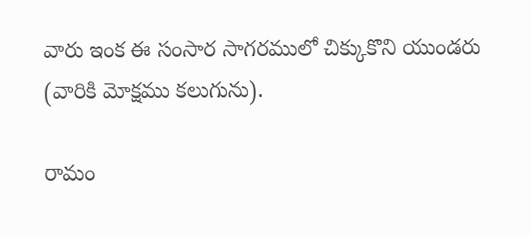వారు ఇంక ఈ సంసార సాగరములో చిక్కుకొని యుండరు (వారికి మోక్షము కలుగును).

రామం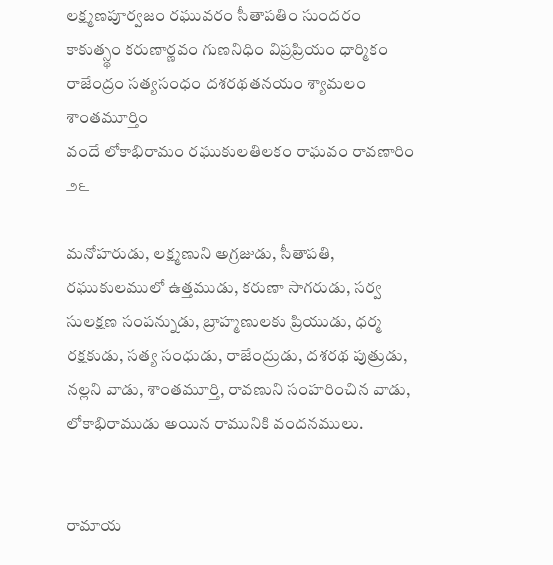లక్ష్మణపూర్వజం రఘువరం సీతాపతిం సుందరం
కాకుత్స్థం కరుణార్ణవం గుణనిధిం విప్రప్రియం ధార్మికం
రాజేంద్రం సత్యసంధం దశరథతనయం శ్యామలం శాంతమూర్తిం
వందే లోకాభిరామం రఘుకులతిలకం రాఘవం రావణారిం  ౨౬

మనోహరుడు, లక్ష్మణుని అగ్రజుడు, సీతాపతి, రఘుకులములో ఉత్తముడు, కరుణా సాగరుడు, సర్వ సులక్షణ సంపన్నుడు, బ్రాహ్మణులకు ప్రియుడు, ధర్మ రక్షకుడు, సత్య సంధుడు, రాజేంద్రుడు, దశరథ పుత్రుడు, నల్లని వాడు, శాంతమూర్తి, రావణుని సంహరించిన వాడు, లోకాభిరాముడు అయిన రామునికి వందనములు.


రామాయ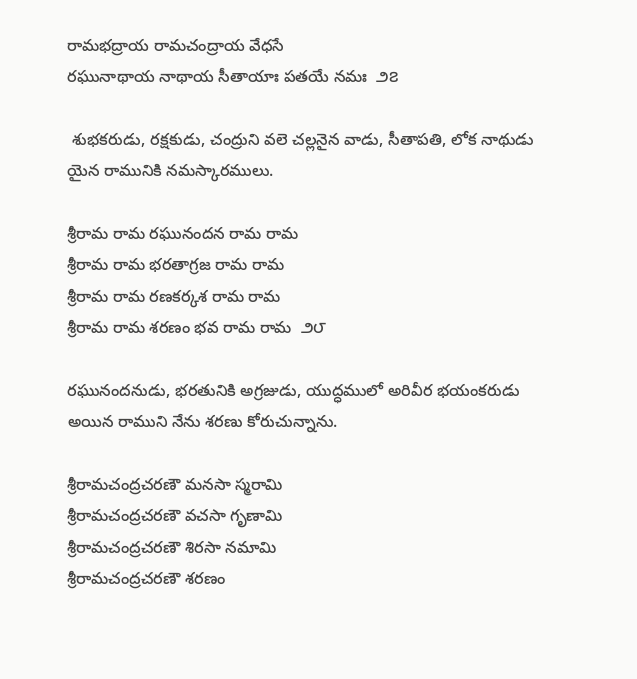రామభద్రాయ రామచంద్రాయ వేధసే
రఘునాథాయ నాథాయ సీతాయాః పతయే నమః  ౨౭

 శుభకరుడు, రక్షకుడు, చంద్రుని వలె చల్లనైన వాడు, సీతాపతి, లోక నాథుడు యైన రామునికి నమస్కారములు.

శ్రీరామ రామ రఘునందన రామ రామ
శ్రీరామ రామ భరతాగ్రజ రామ రామ
శ్రీరామ రామ రణకర్కశ రామ రామ
శ్రీరామ రామ శరణం భవ రామ రామ  ౨౮

రఘునందనుడు, భరతునికి అగ్రజుడు, యుద్ధములో అరివీర భయంకరుడు అయిన రాముని నేను శరణు కోరుచున్నాను.

శ్రీరామచంద్రచరణౌ మనసా స్మరామి
శ్రీరామచంద్రచరణౌ వచసా గృణామి
శ్రీరామచంద్రచరణౌ శిరసా నమామి
శ్రీరామచంద్రచరణౌ శరణం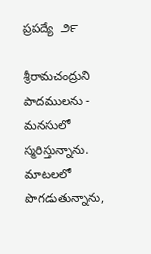ప్రపద్యే  ౨౯

శ్రీరామచంద్రుని పాదములను - మనసులో స్మరిస్తున్నాను. మాటలలో పొగడుతున్నాను,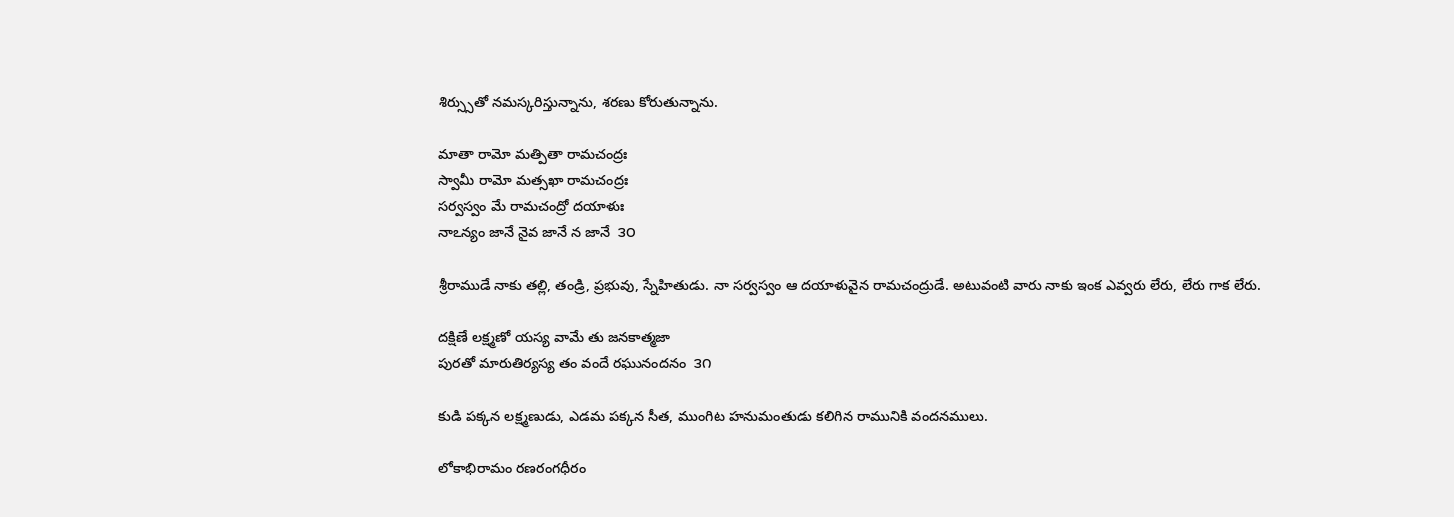శిర్స్సుతో నమస్కరిస్తున్నాను, శరణు కోరుతున్నాను.

మాతా రామో మత్పితా రామచంద్రః
స్వామీ రామో మత్సఖా రామచంద్రః
సర్వస్వం మే రామచంద్రో దయాళుః
నాఽన్యం జానే నైవ జానే న జానే  ౩౦

శ్రీరాముడే నాకు తల్లి, తండ్రి, ప్రభువు, స్నేహితుడు. నా సర్వస్వం ఆ దయాళువైన రామచంద్రుడే. అటువంటి వారు నాకు ఇంక ఎవ్వరు లేరు, లేరు గాక లేరు.

దక్షిణే లక్ష్మణో యస్య వామే తు జనకాత్మజా
పురతో మారుతిర్యస్య తం వందే రఘునందనం  ౩౧

కుడి పక్కన లక్ష్మణుడు, ఎడమ పక్కన సీత, ముంగిట హనుమంతుడు కలిగిన రామునికి వందనములు.

లోకాభిరామం రణరంగధీరం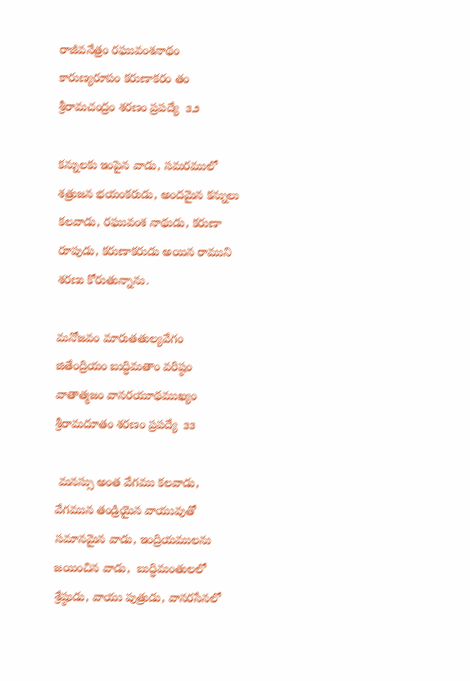రాజీవనేత్రం రఘువంశనాథం
కారుణ్యరూపం కరుణాకరం తం
శ్రీరామచంద్రం శరణం ప్రపద్యే  ౩౨

కన్నులకు ఇంపైన వాడు, సమరములో శత్రుజన భయంకరుడు, అందమైన కన్నులు కలవాడు, రఘువంశ నాథుడు, కరుణా రూపుడు, కరుణాకరుడు అయిన రాముని శరణు కోరుతున్నాను.

మనోజవం మారుతతుల్యవేగం
జితేంద్రియం బుద్ధిమతాం వరిష్ఠం
వాతాత్మజం వానరయూథముఖ్యం
శ్రీరామదూతం శరణం ప్రపద్యే  ౩౩

 మనస్సు అంత వేగము కలవాడు, వేగమున తండ్రియైన వాయువుతో సమానమైన వాడు, ఇంద్రియములను జయించిన వాడు,  బుద్ధిమంతులలో శ్రేష్ఠుడు, వాయు పుత్రుడు, వానరసేనలో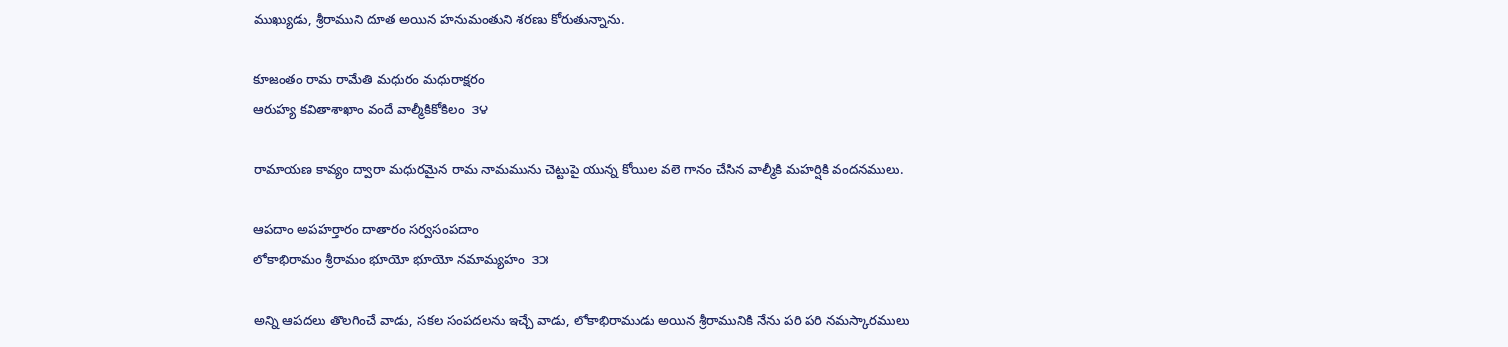ముఖ్యుడు, శ్రీరాముని దూత అయిన హనుమంతుని శరణు కోరుతున్నాను.

కూజంతం రామ రామేతి మధురం మధురాక్షరం
ఆరుహ్య కవితాశాఖాం వందే వాల్మీకికోకిలం  ౩౪

రామాయణ కావ్యం ద్వారా మధురమైన రామ నామమును చెట్టుపై యున్న కోయిల వలె గానం చేసిన వాల్మీకి మహర్షికి వందనములు.

ఆపదాం అపహర్తారం దాతారం సర్వసంపదాం
లోకాభిరామం శ్రీరామం భూయో భూయో నమామ్యహం  ౩౫

అన్ని ఆపదలు తొలగించే వాడు, సకల సంపదలను ఇచ్చే వాడు, లోకాభిరాముడు అయిన శ్రీరామునికి నేను పరి పరి నమస్కారములు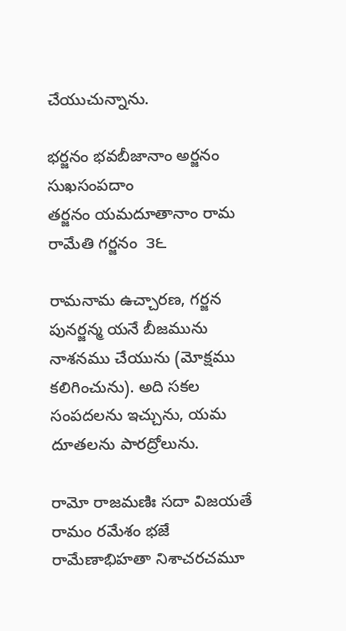చేయుచున్నాను.

భర్జనం భవబీజానాం అర్జనం సుఖసంపదాం
తర్జనం యమదూతానాం రామ రామేతి గర్జనం  ౩౬

రామనామ ఉచ్చారణ, గర్జన పునర్జన్మ యనే బీజమును నాశనము చేయును (మోక్షము కలిగించును). అది సకల సంపదలను ఇచ్చును, యమ దూతలను పారద్రోలును.

రామో రాజమణిః సదా విజయతే రామం రమేశం భజే
రామేణాభిహతా నిశాచరచమూ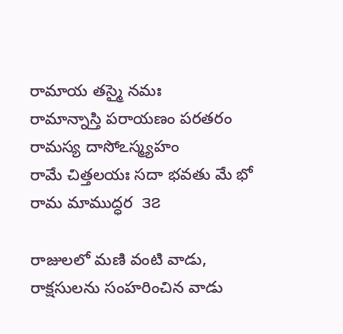రామాయ తస్మై నమః
రామాన్నాస్తి పరాయణం పరతరం రామస్య దాసోఽస్మ్యహం
రామే చిత్తలయః సదా భవతు మే భో రామ మాముద్ధర  ౩౭

రాజులలో మణి వంటి వాడు, రాక్షసులను సంహరించిన వాడు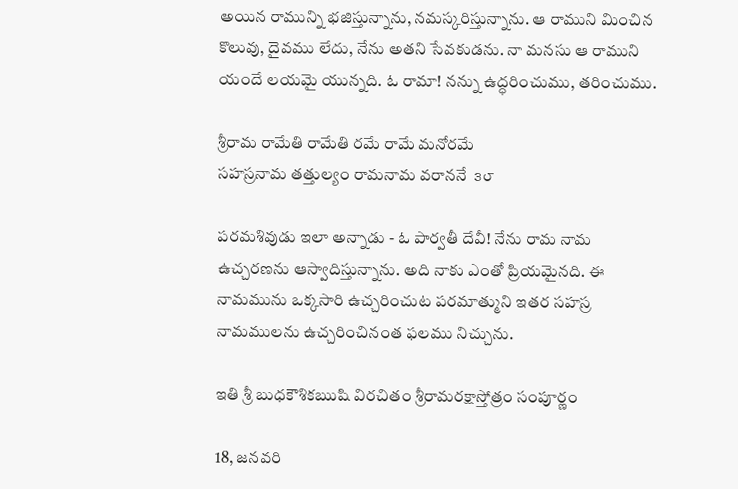అయిన రామున్ని భజిస్తున్నాను, నమస్కరిస్తున్నాను. ఆ రాముని మించిన కొలువు, దైవము లేదు, నేను అతని సేవకుడను. నా మనసు ఆ రాముని యందే లయమై యున్నది. ఓ రామా! నన్ను ఉద్ధరించుము, తరించుము.

శ్రీరామ రామేతి రామేతి రమే రామే మనోరమే
సహస్రనామ తత్తుల్యం రామనామ వరాననే  ౩౮

పరమశివుడు ఇలా అన్నాడు - ఓ పార్వతీ దేవీ! నేను రామ నామ ఉచ్చరణను ఆస్వాదిస్తున్నాను. అది నాకు ఎంతో ప్రియమైనది. ఈ నామమును ఒక్కసారి ఉచ్చరించుట పరమాత్ముని ఇతర సహస్ర నామములను ఉచ్చరించినంత ఫలము నిచ్చును.

ఇతి శ్రీ బుధకౌశికఋషి విరచితం శ్రీరామరక్షాస్తోత్రం సంపూర్ణం

18, జనవరి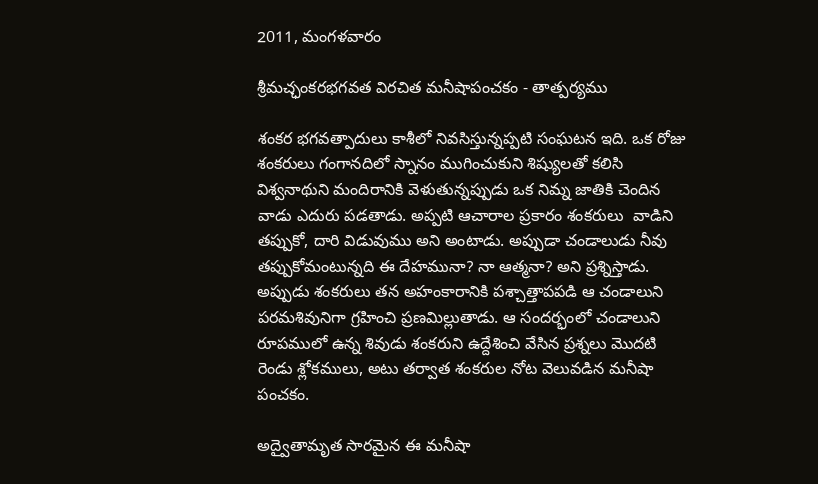2011, మంగళవారం

శ్రీమచ్ఛంకరభగవత విరచిత మనీషాపంచకం - తాత్పర్యము

శంకర భగవత్పాదులు కాశీలో నివసిస్తున్నప్పటి సంఘటన ఇది. ఒక రోజు శంకరులు గంగానదిలో స్నానం ముగించుకుని శిష్యులతో కలిసి విశ్వనాథుని మందిరానికి వెళుతున్నప్పుడు ఒక నిమ్న జాతికి చెందిన వాడు ఎదురు పడతాడు. అప్పటి ఆచారాల ప్రకారం శంకరులు  వాడిని తప్పుకో, దారి విడువుము అని అంటాడు. అప్పుడా చండాలుడు నీవు తప్పుకోమంటున్నది ఈ దేహమునా? నా ఆత్మనా? అని ప్రశ్నిస్తాడు. అప్పుడు శంకరులు తన అహంకారానికి పశ్చాత్తాపపడి ఆ చండాలుని పరమశివునిగా గ్రహించి ప్రణమిల్లుతాడు. ఆ సందర్భంలో చండాలుని రూపములో ఉన్న శివుడు శంకరుని ఉద్దేశించి వేసిన ప్రశ్నలు మొదటి రెండు శ్లోకములు, అటు తర్వాత శంకరుల నోట వెలువడిన మనీషా పంచకం.

అద్వైతామృత సారమైన ఈ మనీషా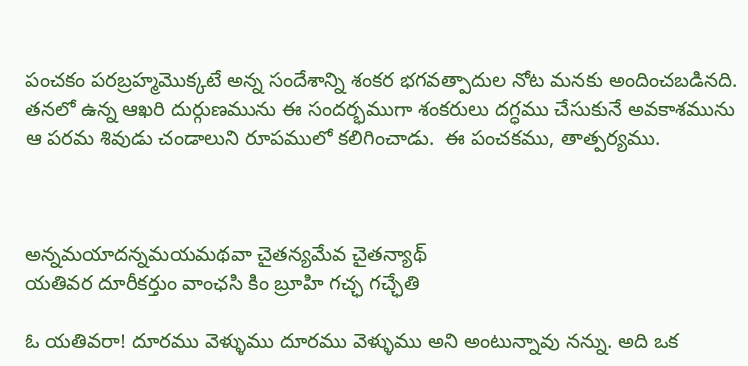పంచకం పరబ్రహ్మమొక్కటే అన్న సందేశాన్ని శంకర భగవత్పాదుల నోట మనకు అందించబడినది. తనలో ఉన్న ఆఖరి దుర్గుణమును ఈ సందర్భముగా శంకరులు దగ్ధము చేసుకునే అవకాశమును ఆ పరమ శివుడు చండాలుని రూపములో కలిగించాడు.  ఈ పంచకము, తాత్పర్యము.



అన్నమయాదన్నమయమథవా చైతన్యమేవ చైతన్యాథ్
యతివర దూరీకర్తుం వాంఛసి కిం బ్రూహి గచ్ఛ గచ్ఛేతి

ఓ యతివరా! దూరము వెళ్ళుము దూరము వెళ్ళుము అని అంటున్నావు నన్ను. అది ఒక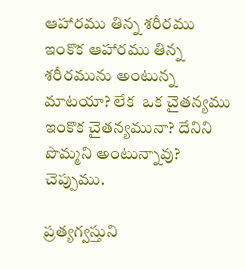ఆహారము తిన్న శరీరము ఇంకొక ఆహారము తిన్న శరీరమును అంటున్న మాటయా? లేక  ఒక చైతన్యము ఇంకొక చైతన్యమునా? దేనిని పొమ్మని అంటున్నావు?  చెప్పుము.

ప్రత్యగ్వస్తుని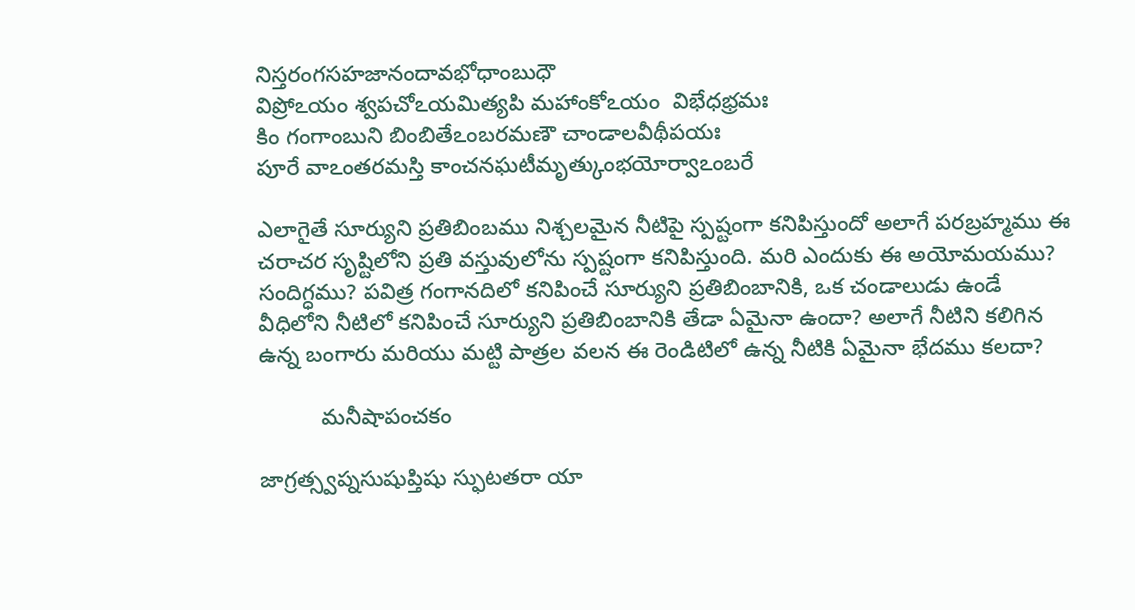నిస్తరంగసహజానందావభోధాంబుధౌ
విప్రోఽయం శ్వపచోఽయమిత్యపి మహాంకోఽయం  విభేధభ్రమః
కిం గంగాంబుని బింబితేఽంబరమణౌ చాండాలవీథీపయః
పూరే వాఽంతరమస్తి కాంచనఘటీమృత్కుంభయోర్వాఽంబరే

ఎలాగైతే సూర్యుని ప్రతిబింబము నిశ్చలమైన నీటిపై స్పష్టంగా కనిపిస్తుందో అలాగే పరబ్రహ్మము ఈ చరాచర సృష్టిలోని ప్రతి వస్తువులోను స్పష్టంగా కనిపిస్తుంది. మరి ఎందుకు ఈ అయోమయము? సందిగ్ధము? పవిత్ర గంగానదిలో కనిపించే సూర్యుని ప్రతిబింబానికి, ఒక చండాలుడు ఉండే వీధిలోని నీటిలో కనిపించే సూర్యుని ప్రతిబింబానికి తేడా ఏమైనా ఉందా? అలాగే నీటిని కలిగిన ఉన్న బంగారు మరియు మట్టి పాత్రల వలన ఈ రెండిటిలో ఉన్న నీటికి ఏమైనా భేదము కలదా?

          మనీషాపంచకం

జాగ్రత్స్వప్నసుషుప్తిషు స్ఫుటతరా యా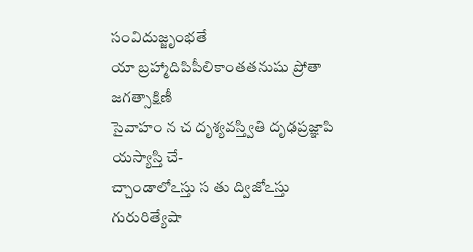సంవిదుజ్జృంభతే
యా బ్రహ్మాదిపిపీలికాంతతనుషు ప్రోతా జగత్సాక్షిణీ
సైవాహం న చ దృశ్యవస్త్వితి దృఢప్రజ్ఞాపి యస్యాస్తి చే-
చ్చాండాలోఽస్తు స తు ద్విజోఽస్తు గురురిత్యేషా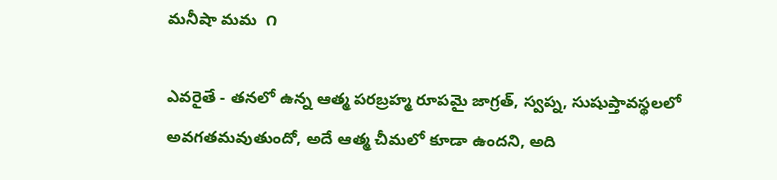మనీషా మమ  ౧

ఎవరైతే - తనలో ఉన్న ఆత్మ పరబ్రహ్మ రూపమై జాగ్రత్, స్వప్న, సుషుప్తావస్థలలో అవగతమవుతుందో, అదే ఆత్మ చీమలో కూడా ఉందని, అది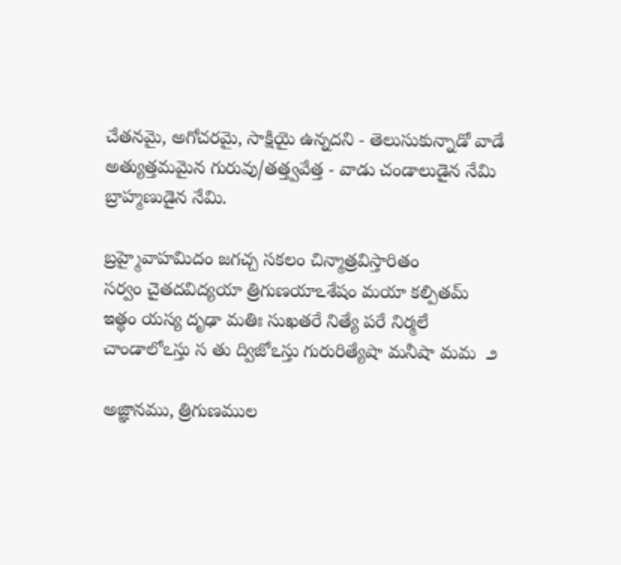చేతనమై, అగోచరమై, సాక్షియై ఉన్నదని - తెలుసుకున్నాడో వాడే అత్యుత్తమమైన గురువు/తత్త్వవేత్త - వాడు చండాలుడైన నేమి బ్రాహ్మణుడైన నేమి.

బ్రహ్మైవాహమిదం జగచ్చ సకలం చిన్మాత్రవిస్తారితం
సర్వం చైతదవిద్యయా త్రిగుణయాఽశేషం మయా కల్పితమ్
ఇత్థం యస్య దృఢా మతిః సుఖతరే నిత్యే పరే నిర్మలే
చాండాలోఽస్తు స తు ద్విజోఽస్తు గురురిత్యేషా మనీషా మమ  ౨

అజ్ఞానము, త్రిగుణముల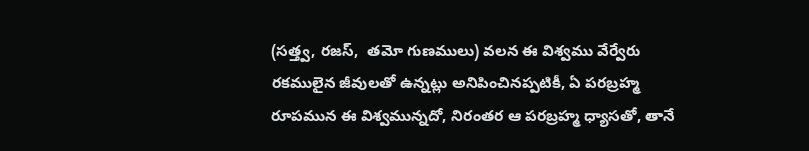(సత్త్వ, రజస్,  తమో గుణములు) వలన ఈ విశ్వము వేర్వేరు రకములైన జీవులతో ఉన్నట్లు అనిపించినప్పటికీ, ఏ పరబ్రహ్మ రూపమున ఈ విశ్వమున్నదో, నిరంతర ఆ పరబ్రహ్మ ధ్యాసతో, తానే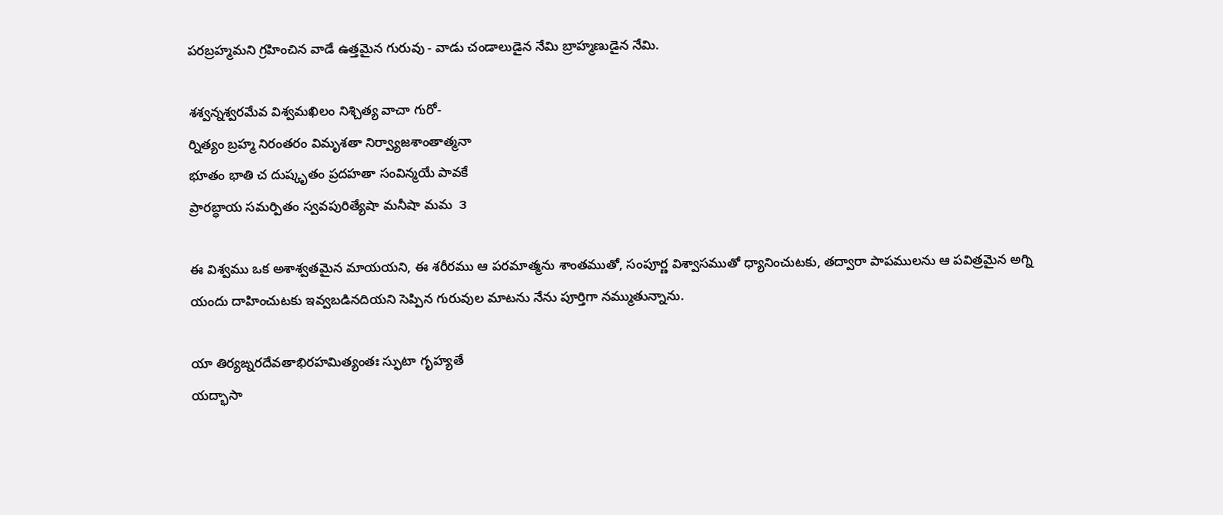పరబ్రహ్మమని గ్రహించిన వాడే ఉత్తమైన గురువు - వాడు చండాలుడైన నేమి బ్రాహ్మణుడైన నేమి.

శశ్వన్నశ్వరమేవ విశ్వమఖిలం నిశ్చిత్య వాచా గురో-
ర్నిత్యం బ్రహ్మ నిరంతరం విమృశతా నిర్వ్యాజశాంతాత్మనా
భూతం భాతి చ దుష్కృతం ప్రదహతా సంవిన్మయే పావకే
ప్రారబ్ధాయ సమర్పితం స్వవపురిత్యేషా మనీషా మమ  ౩

ఈ విశ్వము ఒక అశాశ్వతమైన మాయయని, ఈ శరీరము ఆ పరమాత్మను శాంతముతో, సంపూర్ణ విశ్వాసముతో ధ్యానించుటకు, తద్వారా పాపములను ఆ పవిత్రమైన అగ్ని యందు దాహించుటకు ఇవ్వబడినదియని సెప్పిన గురువుల మాటను నేను పూర్తిగా నమ్ముతున్నాను.

యా తిర్యఙ్నరదేవతాభిరహమిత్యంతః స్ఫుటా గృహ్యతే
యద్భాసా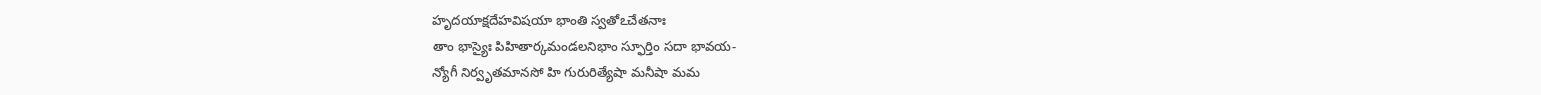హృదయాక్షదేహవిషయా భాంతి స్వతోఽచేతనాః
తాం భాస్యైః పిహితార్కమండలనిభాం స్ఫూర్తిం సదా భావయ-
న్యోగీ నిర్వృతమానసో హి గురురిత్యేషా మనీషా మమ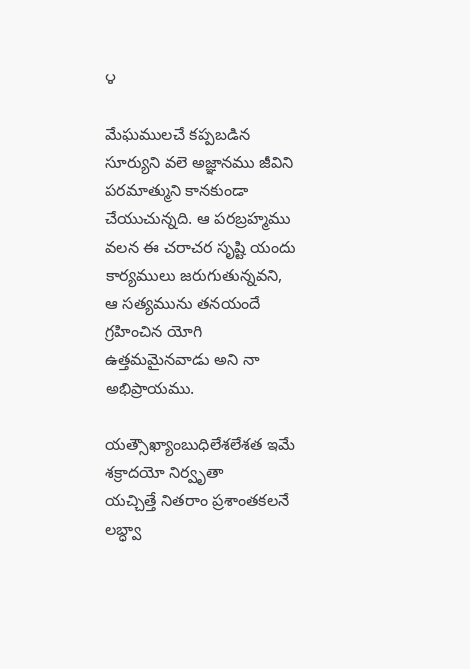౪

మేఘములచే కప్పబడిన సూర్యుని వలె అజ్ఞానము జీవిని పరమాత్ముని కానకుండా చేయుచున్నది. ఆ పరబ్రహ్మము వలన ఈ చరాచర సృష్టి యందు కార్యములు జరుగుతున్నవని, ఆ సత్యమును తనయందే గ్రహించిన యోగి  ఉత్తమమైనవాడు అని నా అభిప్రాయము.

యత్సౌఖ్యాంబుధిలేశలేశత ఇమే శక్రాదయో నిర్వృతా
యచ్చిత్తే నితరాం ప్రశాంతకలనే లబ్ధ్వా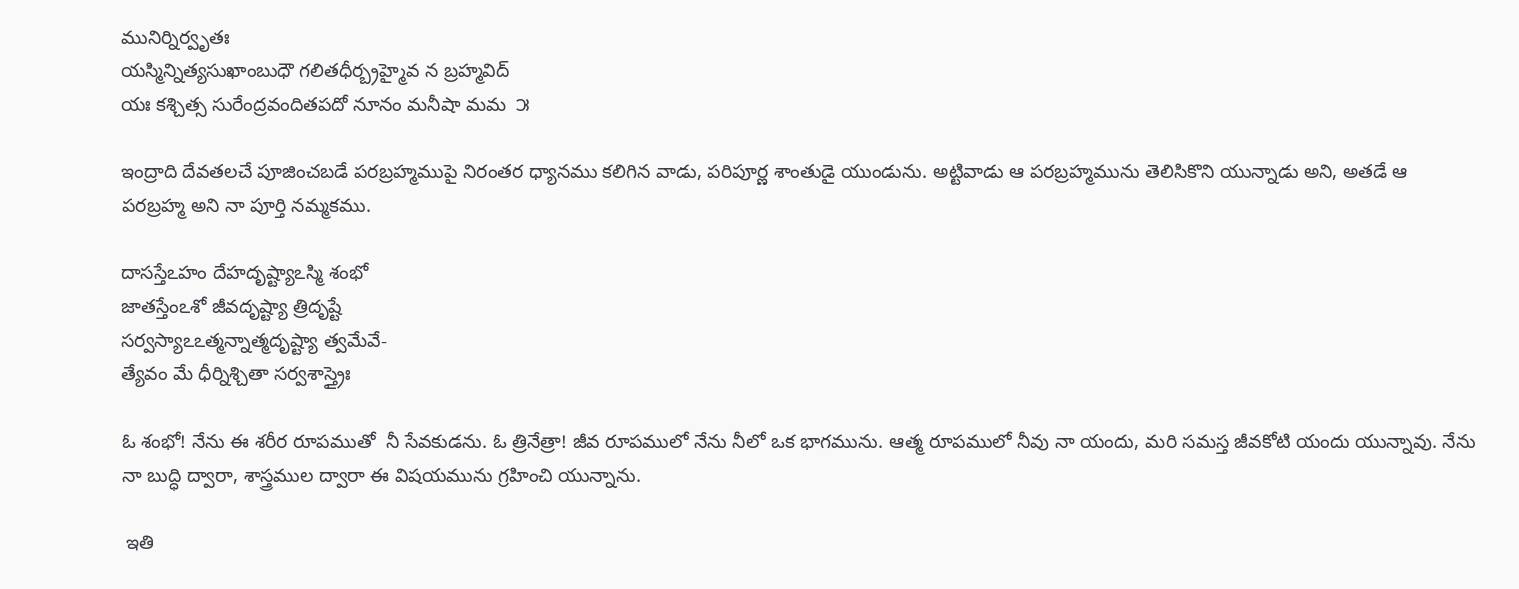మునిర్నిర్వృతః
యస్మిన్నిత్యసుఖాంబుధౌ గలితధీర్బ్రహ్మైవ న బ్రహ్మవిద్
యః కశ్చిత్స సురేంద్రవందితపదో నూనం మనీషా మమ  ౫

ఇంద్రాది దేవతలచే పూజించబడే పరబ్రహ్మముపై నిరంతర ధ్యానము కలిగిన వాడు, పరిపూర్ణ శాంతుడై యుండును. అట్టివాడు ఆ పరబ్రహ్మమును తెలిసికొని యున్నాడు అని, అతడే ఆ పరబ్రహ్మ అని నా పూర్తి నమ్మకము.

దాసస్తేఽహం దేహదృష్ట్యాఽస్మి శంభో
జాతస్తేంఽశో జీవదృష్ట్యా త్రిదృష్టే
సర్వస్యాఽఽత్మన్నాత్మదృష్ట్యా త్వమేవే-
త్యేవం మే ధీర్నిశ్చితా సర్వశాస్త్రైః

ఓ శంభో! నేను ఈ శరీర రూపముతో  నీ సేవకుడను. ఓ త్రినేత్రా! జీవ రూపములో నేను నీలో ఒక భాగమును. ఆత్మ రూపములో నీవు నా యందు, మరి సమస్త జీవకోటి యందు యున్నావు. నేను నా బుద్ధి ద్వారా, శాస్త్రముల ద్వారా ఈ విషయమును గ్రహించి యున్నాను.

 ఇతి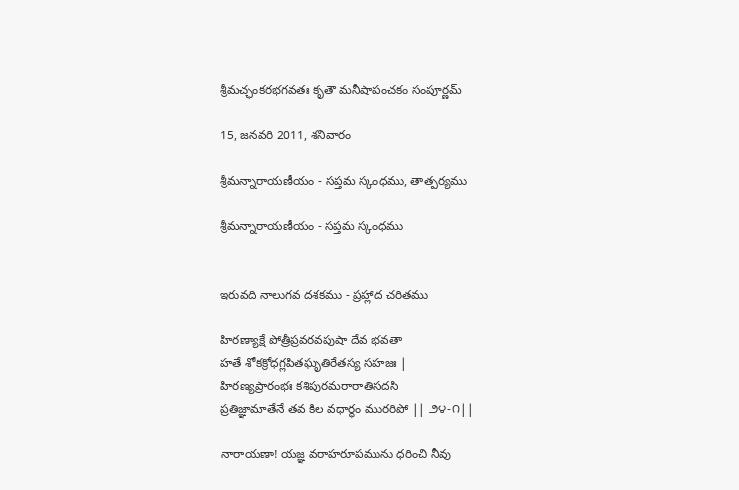శ్రీమచ్ఛంకరభగవతః కృతౌ మనీషాపంచకం సంపూర్ణమ్

15, జనవరి 2011, శనివారం

శ్రీమన్నారాయణీయం - సప్తమ స్కంధము, తాత్పర్యము

శ్రీమన్నారాయణీయం - సప్తమ స్కంధము


ఇరువది నాలుగవ దశకము - ప్రహ్లాద చరితము

హిరణ్యాక్షే పోత్రీప్రవరవపుషా దేవ భవతా
హతే శోకక్రోధగ్లపితఘృతిరేతస్య సహజః |
హిరణ్యప్రారంభః కశిపురమరారాతిసదసి
ప్రతిజ్ఞామాతేనే తవ కిల వధార్థం మురరిపో || ౨౪-౧||

నారాయణా! యజ్ఞ వరాహరూపమును ధరించి నీవు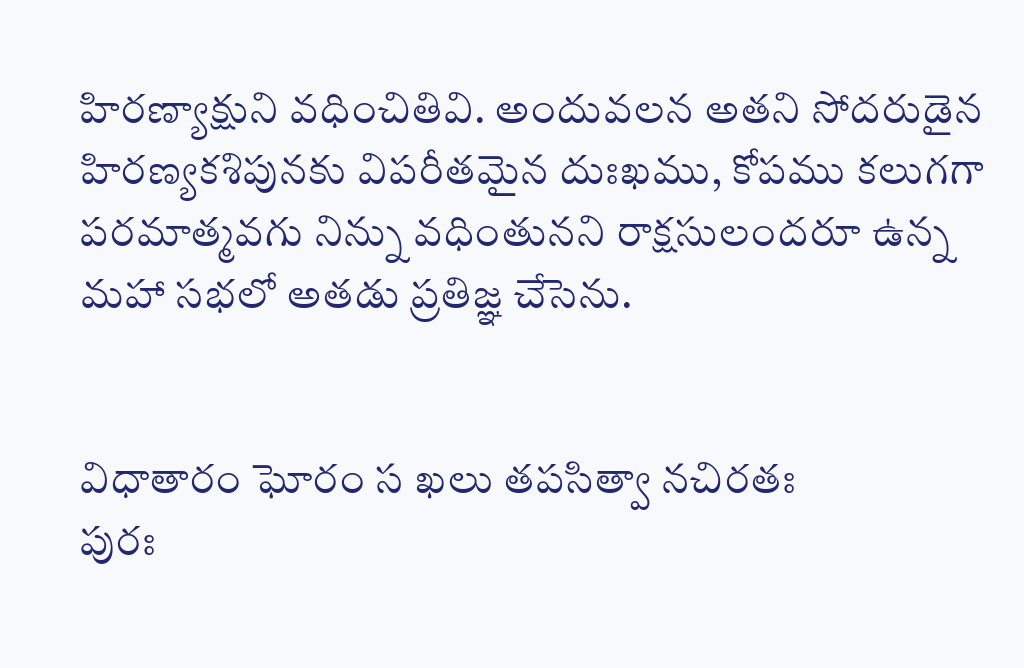హిరణ్యాక్షుని వధించితివి. అందువలన అతని సోదరుడైన హిరణ్యకశిపునకు విపరీతమైన దుఃఖము, కోపము కలుగగా పరమాత్మవగు నిన్ను వధింతునని రాక్షసులందరూ ఉన్న మహా సభలో అతడు ప్రతిజ్ఞ చేసెను.


విధాతారం ఘోరం స ఖలు తపసిత్వా నచిరతః
పురః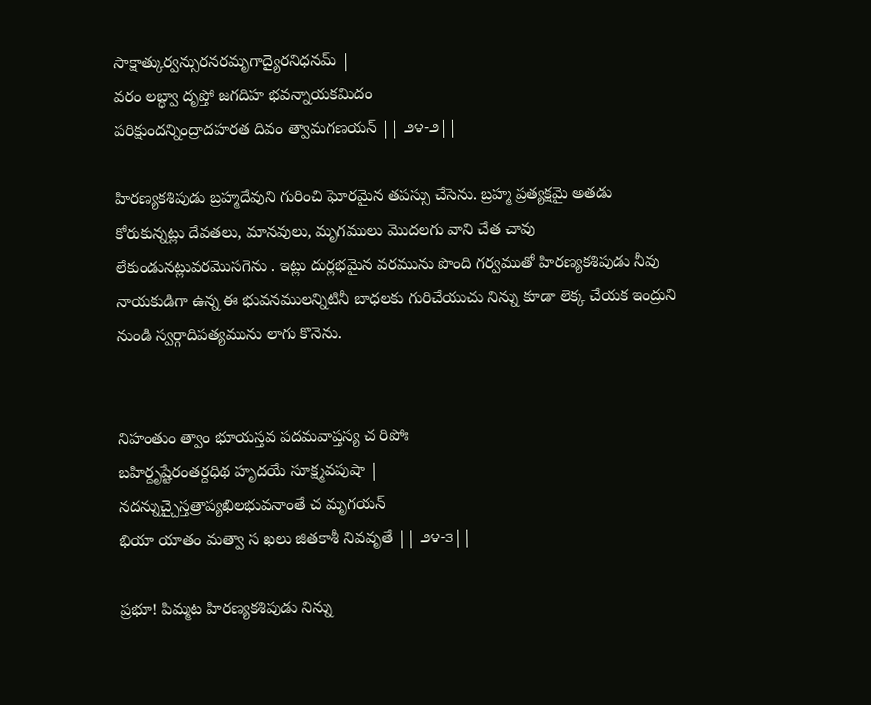సాక్షాత్కుర్వన్సురనరమృగాద్యైరనిధనమ్ |
వరం లబ్ధ్వా దృప్తో జగదిహ భవన్నాయకమిదం
పరిక్షుందన్నింద్రాదహరత దివం త్వామగణయన్ || ౨౪-౨||

హిరణ్యకశిపుడు బ్రహ్మదేవుని గురించి ఘోరమైన తపస్సు చేసెను. బ్రహ్మ ప్రత్యక్షమై అతడు కోరుకున్నట్లు దేవతలు, మానవులు, మృగములు మొదలగు వాని చేత చావు లేకుండునట్లువరమొసగెను . ఇట్లు దుర్లభమైన వరమును పొంది గర్వముతో హిరణ్యకశిపుడు నీవు నాయకుడిగా ఉన్న ఈ భువనములన్నిటినీ బాధలకు గురిచేయుచు నిన్ను కూడా లెక్క చేయక ఇంద్రుని నుండి స్వర్గాదిపత్యమును లాగు కొనెను.


నిహంతుం త్వాం భూయస్తవ పదమవాప్తస్య చ రిపోః
బహిర్దృష్టేరంతర్దధిథ హృదయే సూక్ష్మవపుషా |
నదన్నుచ్చైస్తత్రాప్యఖిలభువనాంతే చ మృగయన్
భియా యాతం మత్వా స ఖలు జితకాశీ నివవృతే || ౨౪-౩||

ప్రభూ! పిమ్మట హిరణ్యకశిపుడు నిన్ను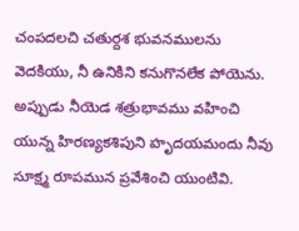చంపదలచి చతుర్దశ భువనములను వెదకియు, నీ ఉనికిని కనుగొనలేక పోయెను. అప్పుడు నీయెడ శత్రుభావము వహించి యున్న హిరణ్యకశిపుని హృదయమందు నీవు సూక్ష్మ రూపమున ప్రవేశించి యుంటివి.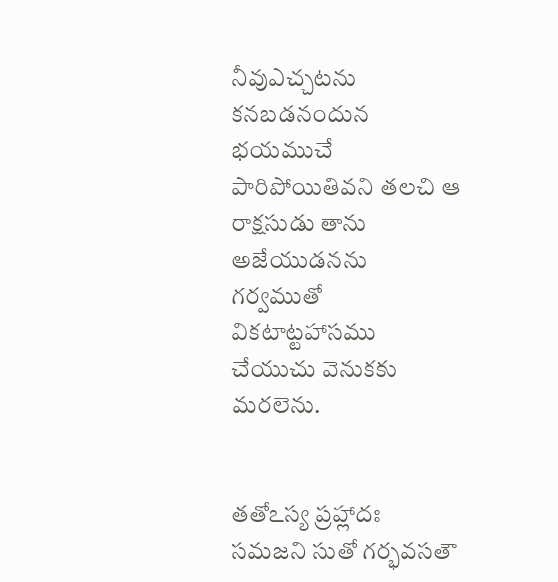నీవుఎచ్చటను కనబడనందున భయముచే పారిపోయితివని తలచి ఆ రాక్షసుడు తాను అజేయుడనను గర్వముతో వికటాట్టహాసము చేయుచు వెనుకకు మరలెను.


తతోఽస్య ప్రహ్లాదః సమజని సుతో గర్భవసతౌ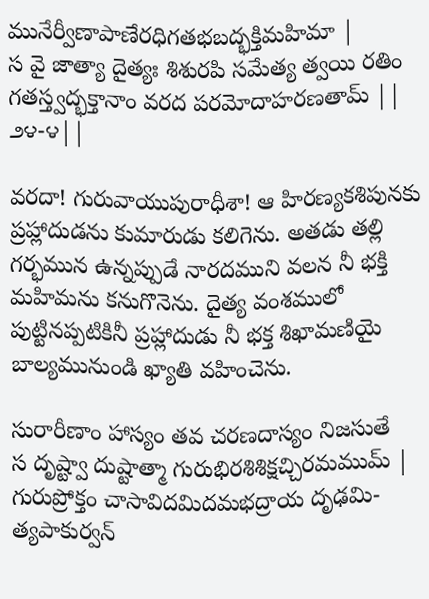మునేర్వీణాపాణేరధిగతభబద్భక్తిమహిమా |
స వై జాత్యా దైత్యః శిశురపి సమేత్య త్వయి రతిం
గతస్త్వద్భక్తానాం వరద పరమోదాహరణతామ్ || ౨౪-౪||

వరదా! గురువాయుపురాధీశా! ఆ హిరణ్యకశిపునకు ప్రహ్లాదుడను కుమారుడు కలిగెను. అతడు తల్లి గర్భమున ఉన్నప్పుడే నారదముని వలన నీ భక్తి మహిమను కనుగొనెను. దైత్య వంశములో పుట్టినప్పటికినీ ప్రహ్లాదుడు నీ భక్త శిఖామణియై బాల్యమునుండి ఖ్యాతి వహించెను.

సురారీణాం హాస్యం తవ చరణదాస్యం నిజసుతే
స దృష్ట్వా దుష్టాత్మా గురుభిరశిశిక్షచ్చిరమముమ్ |
గురుప్రోక్తం చాసావిదమిదమభద్రాయ దృఢమి-
త్యపాకుర్వన్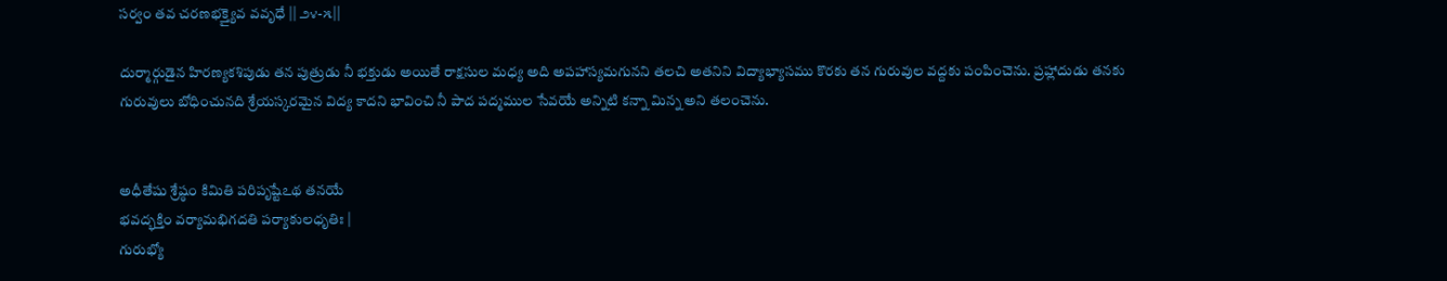సర్వం తవ చరణభక్త్యైవ వవృధే || ౨౪-౫||

దుర్మార్గుడైన హిరణ్యకశిపుడు తన పుత్రుడు నీ భక్తుడు అయితే రాక్షసుల మధ్య అది అపహాస్యమగునని తలచి అతనిని విద్యాభ్యాసము కొరకు తన గురువుల వద్దకు పంపించెను. ప్రహ్లాదుడు తనకు గురువులు బోధించునది శ్రేయస్కరమైన విద్య కాదని భావించి నీ పాద పద్మముల సేవయే అన్నిటి కన్నా మిన్న అని తలంచెను.


అధీతేషు శ్రేష్ఠం కిమితి పరిపృష్టేఽథ తనయే
భవద్భక్తిం వర్యామభిగదతి పర్యాకులధృతిః |
గురుభ్యో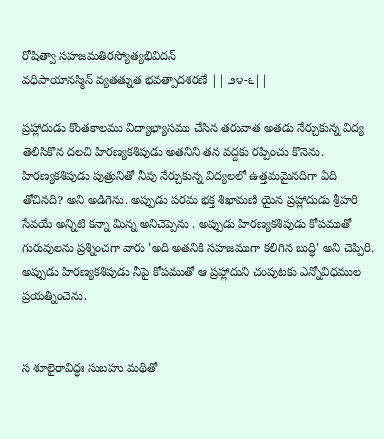రోషిత్వా సహజమతిరస్యోత్యభివిదన్
వధిపాయానస్మిన్ వ్యతత్నుత భవత్పాదశరణే || ౨౪-౬||

ప్రహ్లాదుడు కొంతకాలము విద్యాభ్యాసము చేసిన తరువాత అతడు నేర్చుకున్న విద్య తెలిసికొన దలచి హిరణ్యకశిపుడు అతనిని తన వద్దకు రప్పించు కొనెను. హిరణ్యకశిపుడు పుత్రునితో నీవు నేర్చుకున్న విద్యలలో ఉత్తమమైనదిగా ఏది తోచినది? అని అడిగెను. అప్పుడు పరమ భక్త శిఖామణి యైన ప్రహ్లాదుడు శ్రీహరి సేవయే అన్నిటి కన్నా మిన్న అనిచెప్పెను . అప్పుడు హిరణ్యకశిపుడు కోపముతో గురువులను ప్రశ్నించగా వారు 'అది అతనికి సహజముగా కలిగిన బుద్ధి' అని చెప్పిరి. అప్పుడు హిరణ్యకశిపుడు నీపై కోపముతో ఆ ప్రహ్లాదుని చంపుటకు ఎన్నోవిధముల ప్రయత్నించెను.


స శూలైరావిద్ధః సుబహు మథితో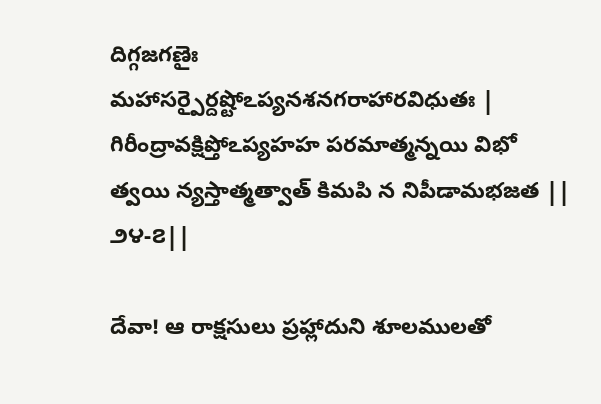దిగ్గజగణైః
మహాసర్పైర్దష్టోఽప్యనశనగరాహారవిధుతః |
గిరీంద్రావక్షిప్తోఽప్యహహ పరమాత్మన్నయి విభో
త్వయి న్యస్తాత్మత్వాత్ కిమపి న నిపీడామభజత || ౨౪-౭||

దేవా! ఆ రాక్షసులు ప్రహ్లాదుని శూలములతో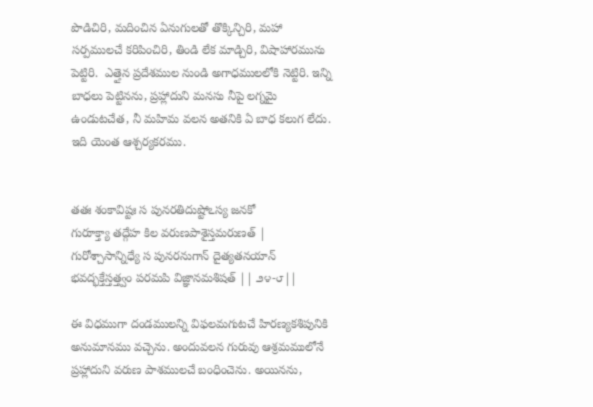పొడిచిరి, మదించిన ఏనుగులతో తొక్కిన్చిరి, మహా సర్పములచే కరిపించిరి, తిండి లేక మాడ్చిరి, విషాహారమును పెట్టిరి.  ఎత్తైన ప్రదేశముల నుండి అగాధములలోకి నెట్టిరి. ఇన్ని బాధలు పెట్టినను, ప్రహ్లాదుని మనసు నీపై లగ్నమై ఉండుటచేత, నీ మహిమ వలన అతనికి ఏ బాధ కలుగ లేదు. ఇది యెంత ఆశ్చర్యకరము.


తతః శంకావిష్టః స పునరతిదుష్టోఽస్య జనకో
గురూక్త్యా తద్గేహ కిల వరుణపాశైస్తమరుణత్ |
గురోశ్చాసాన్నిధ్యే స పునరనుగాన్ దైత్యతనయాన్
భవద్భక్తేస్తత్త్వం పరమపి విజ్ఞానమశిషత్ || ౨౪-౮||

ఈ విధముగా దండములన్ని విఫలమగుటచే హిరణ్యకశిపునికి అనుమానము వచ్చెను. అందువలన గురువు ఆశ్రమములోనే ప్రహ్లాదుని వరుణ పాశములచే బంధించెను. అయినను,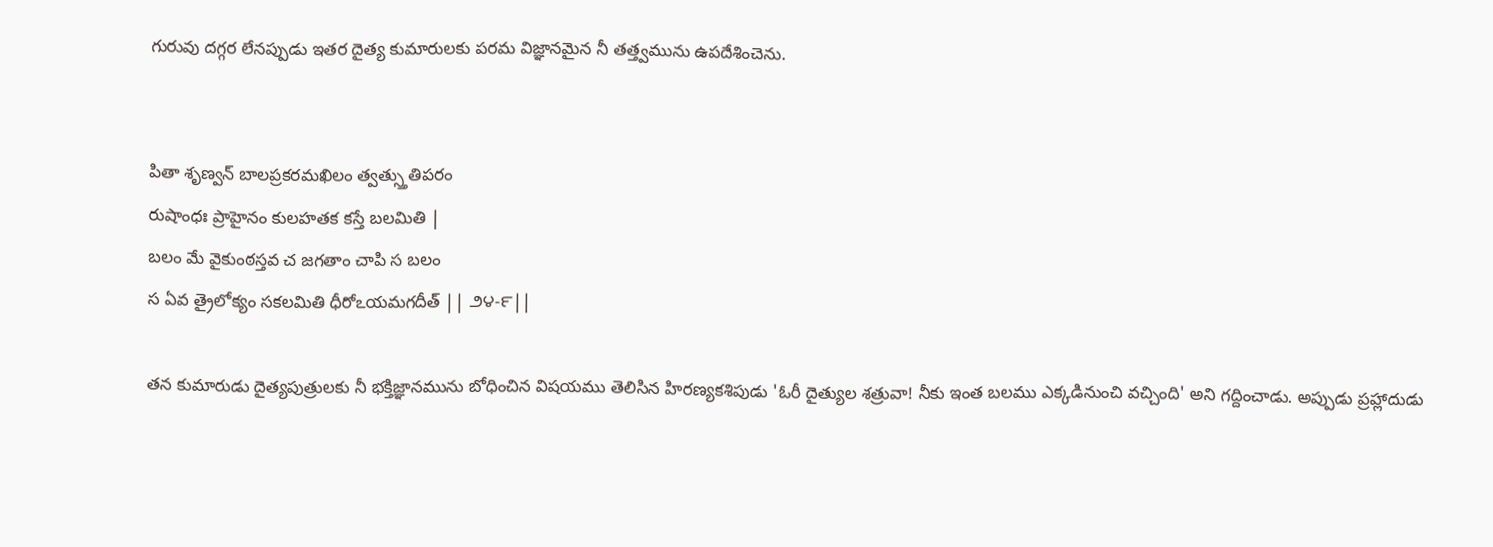గురువు దగ్గర లేనప్పుడు ఇతర దైత్య కుమారులకు పరమ విజ్ఞానమైన నీ తత్త్వమును ఉపదేశించెను.


పితా శృణ్వన్ బాలప్రకరమఖిలం త్వత్స్తుతిపరం
రుషాంధః ప్రాహైనం కులహతక కస్తే బలమితి |
బలం మే వైకుంఠస్తవ చ జగతాం చాపి స బలం
స ఏవ త్రైలోక్యం సకలమితి ధీరోఽయమగదీత్ || ౨౪-౯||

తన కుమారుడు దైత్యపుత్రులకు నీ భక్తిజ్ఞానమును బోధించిన విషయము తెలిసిన హిరణ్యకశిపుడు 'ఓరీ దైత్యుల శత్రువా! నీకు ఇంత బలము ఎక్కడినుంచి వచ్చింది' అని గద్దించాడు. అప్పుడు ప్రహ్లాదుడు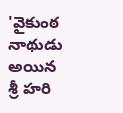'వైకుంఠ నాథుడు అయిన శ్రీ హరి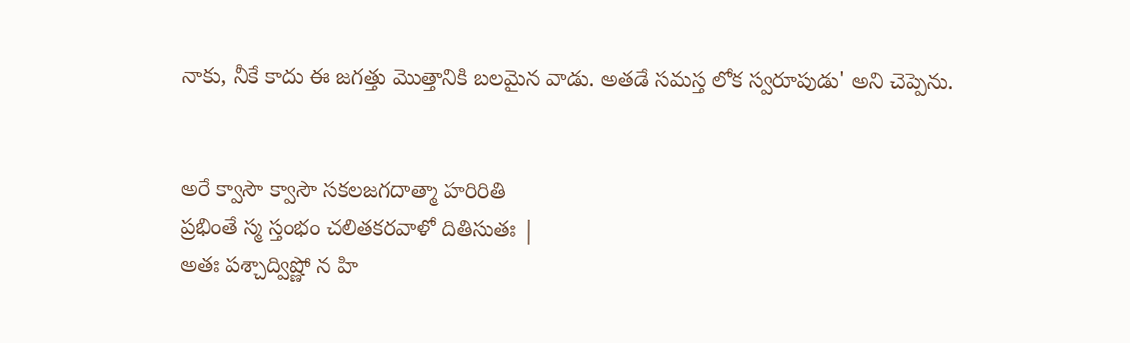నాకు, నీకే కాదు ఈ జగత్తు మొత్తానికి బలమైన వాడు. అతడే సమస్త లోక స్వరూపుడు' అని చెప్పెను.


అరే క్వాసౌ క్వాసౌ సకలజగదాత్మా హరిరితి
ప్రభింతే స్మ స్తంభం చలితకరవాళో దితిసుతః |
అతః పశ్చాద్విష్ణో న హి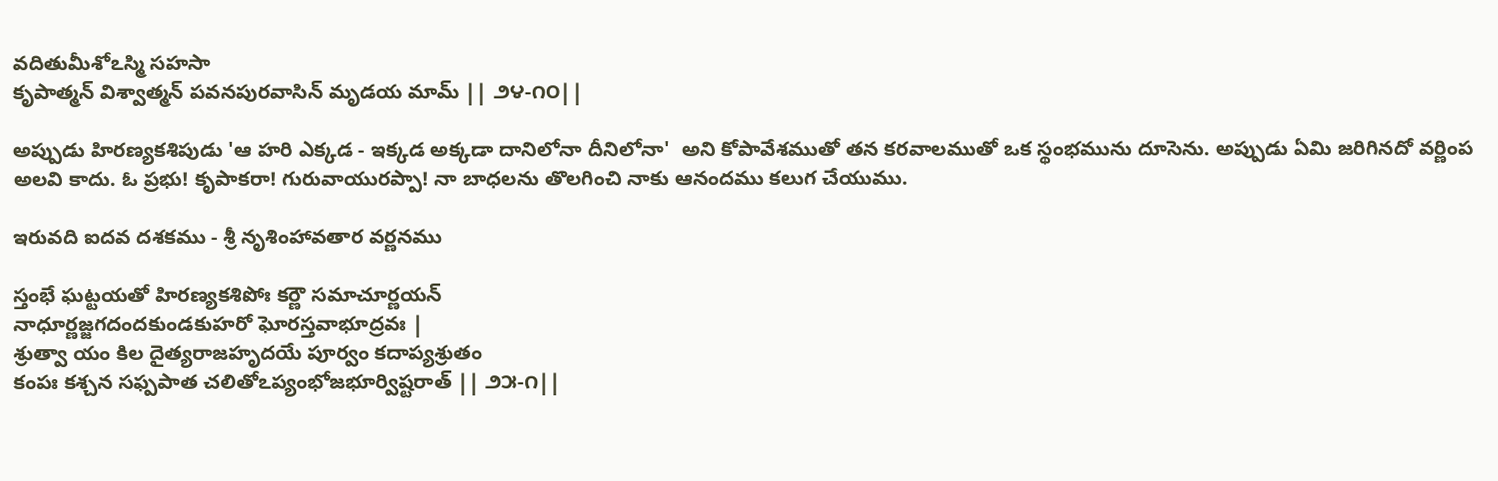వదితుమీశోఽస్మి సహసా
కృపాత్మన్ విశ్వాత్మన్ పవనపురవాసిన్ మృడయ మామ్ || ౨౪-౧౦||

అప్పుడు హిరణ్యకశిపుడు 'ఆ హరి ఎక్కడ - ఇక్కడ అక్కడా దానిలోనా దీనిలోనా'  అని కోపావేశముతో తన కరవాలముతో ఒక స్థంభమును దూసెను. అప్పుడు ఏమి జరిగినదో వర్ణింప అలవి కాదు. ఓ ప్రభు! కృపాకరా! గురువాయురప్పా! నా బాధలను తొలగించి నాకు ఆనందము కలుగ చేయుము.

ఇరువది ఐదవ దశకము - శ్రీ నృశింహావతార వర్ణనము

స్తంభే ఘట్టయతో హిరణ్యకశిపోః కర్ణౌ సమాచూర్ణయన్
నాధూర్ణజ్జగదందకుండకుహరో ఘోరస్తవాభూద్రవః |
శ్రుత్వా యం కిల దైత్యరాజహృదయే పూర్వం కదాప్యశ్రుతం
కంపః కశ్చన సఫ్పపాత చలితోఽప్యంభోజభూర్విష్టరాత్ || ౨౫-౧||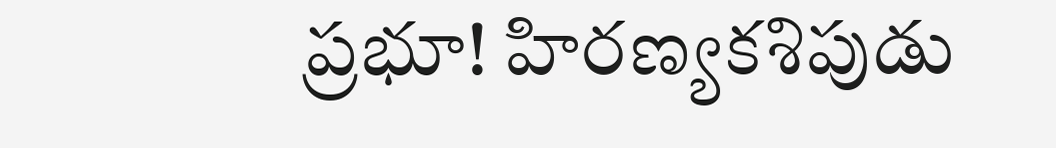ప్రభూ! హిరణ్యకశిపుడు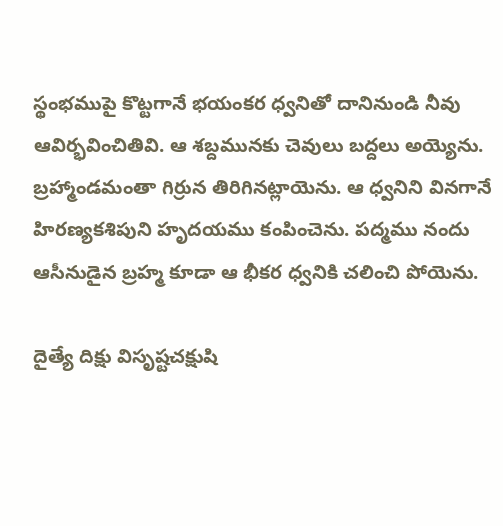స్థంభముపై కొట్టగానే భయంకర ధ్వనితో దానినుండి నీవు ఆవిర్భవించితివి. ఆ శబ్దమునకు చెవులు బద్దలు అయ్యెను. బ్రహ్మాండమంతా గిర్రున తిరిగినట్లాయెను. ఆ ధ్వనిని వినగానే హిరణ్యకశిపుని హృదయము కంపించెను. పద్మము నందు ఆసీనుడైన బ్రహ్మ కూడా ఆ భీకర ధ్వనికి చలించి పోయెను.

దైత్యే దిక్షు విసృష్టచక్షుషి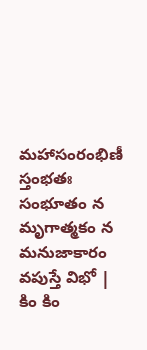మహాసంరంభిణీ స్తంభతః
సంభూతం న మృగాత్మకం న మనుజాకారం వపుస్తే విభో |
కిం కిం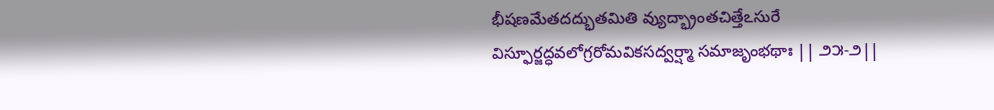భీషణమేతదద్భుతమితి వ్యుద్భ్రాంతచిత్తేఽసురే
విస్ఫూర్జద్ధవలోగ్రరోమవికసద్వర్ష్మా సమాజృంభథాః || ౨౫-౨||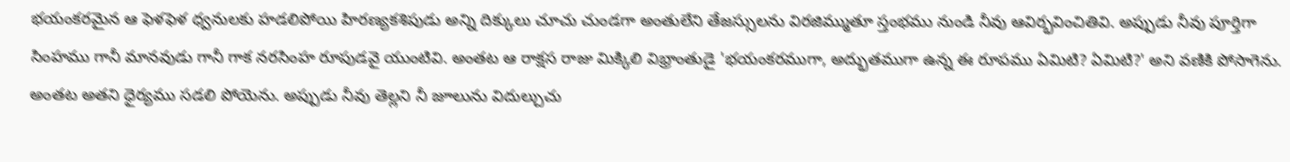భయంకరమైన ఆ ఫెళఫెళ ధ్వనులకు హడలిపోయి హిరణ్యకశిపుడు అన్ని దిక్కులు చూచు చుండగా అంతులేని తేజస్సులను విరజిమ్ముతూ స్తంభము నుండి నీవు ఆవిర్భవించితివి. అప్పుడు నీవు పూర్తిగా సింహము గానీ మానవుడు గానీ గాక నరసింహ రూపుడవై యుంటివి. అంతట ఆ రాక్షస రాజు మిక్కిలి విభ్రాంతుడై 'భయంకరముగా, అద్భుతముగా ఉన్న ఈ రూపము ఏమిటి? ఏమిటి?' అని వణికి పోసాగెను. అంతట అతని ధైర్యము సడలి పోయెను. అప్పుడు నీవు తెల్లని నీ జూలును విదుల్చుచు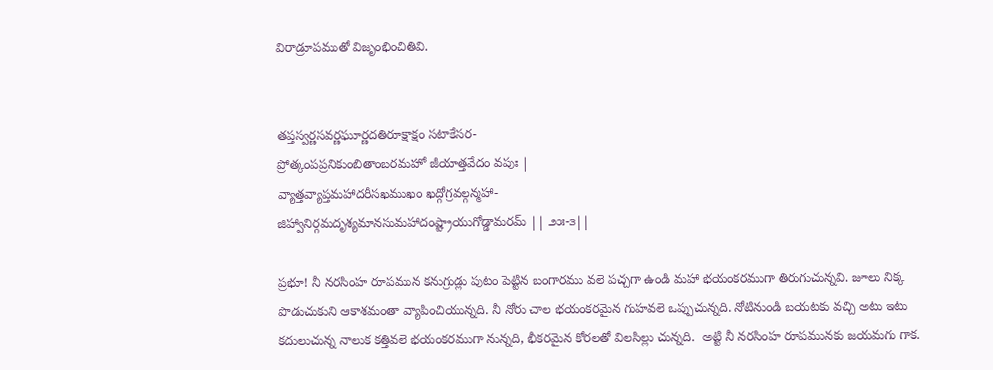విరాడ్రూపముతో విజృంభించితివి.


తప్తస్వర్ణసవర్ణఘూర్ణదతిరూక్షాక్షం సటాకేసర-
ప్రోత్కంపప్రనికుంబితాంబరమహో జీయాత్తవేదం వపుః |
వ్యాత్తవ్యాప్తమహాదరీసఖముఖం ఖద్గోగ్రవల్గన్మహా-
జిహ్వానిర్గమదృశ్యమానసుమహాదంష్ట్రాయుగోడ్డామరమ్ || ౨౫-౩||

ప్రభూ! నీ నరసింహ రూపమున కనుగ్రుడ్లు పుటం పెట్టిన బంగారము వలె పచ్చగా ఉండి మహా భయంకరముగా తిరుగుచున్నవి. జూలు నిక్క పొడుచుకుని ఆకాశమంతా వ్యాపించియున్నది. నీ నోరు చాల భయంకరమైన గుహవలె ఒప్పుచున్నది. నోటినుండి బయటకు వచ్చి అటు ఇటు కదులుచున్న నాలుక కత్తివలె భయంకరముగా నున్నది, భీకరమైన కోరలతో విలసిల్లు చున్నది.  అట్టి నీ నరసింహ రూపమునకు జయమగు గాక.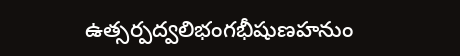ఉత్సర్పద్వలిభంగభీషుణహనుం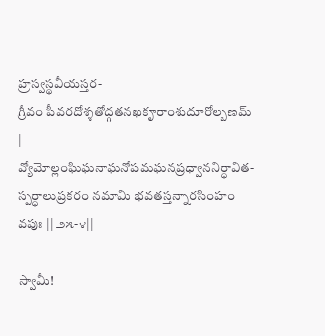హ్రస్వస్థవీయస్తర-
గ్రీవం పీవరదోశ్శతోద్గతనఖకౄరాంశుదూరోల్బణమ్ |
వ్యోమోల్లంఘిఘనాఘనోపమఘనప్రధ్వాననిర్ధావిత-
స్పర్ధాలుప్రకరం నమామి భవతస్తన్నారసింహం వపుః || ౨౫-౪||

స్వామీ!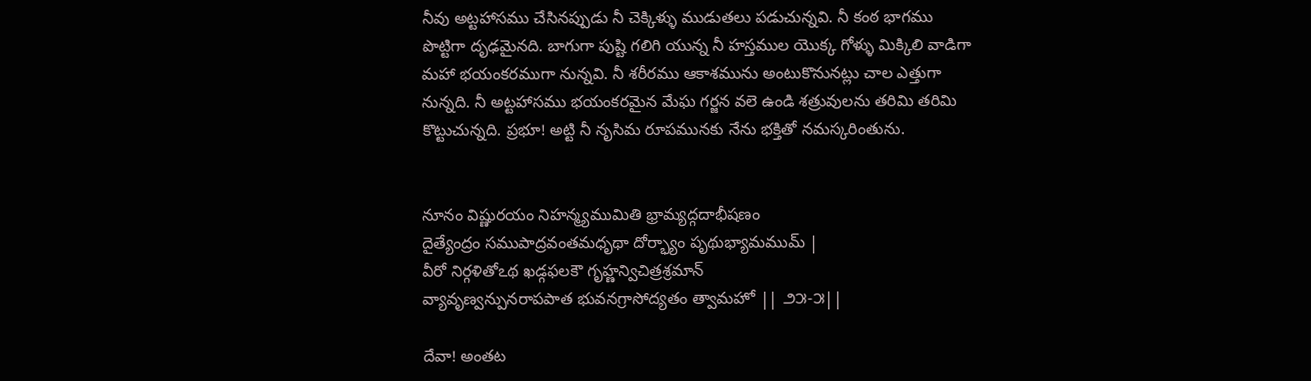నీవు అట్టహాసము చేసినప్పుడు నీ చెక్కిళ్ళు ముడుతలు పడుచున్నవి. నీ కంఠ భాగము పొట్టిగా దృఢమైనది. బాగుగా పుష్టి గలిగి యున్న నీ హస్తముల యొక్క గోళ్ళు మిక్కిలి వాడిగా మహా భయంకరముగా నున్నవి. నీ శరీరము ఆకాశమును అంటుకొనునట్లు చాల ఎత్తుగా నున్నది. నీ అట్టహాసము భయంకరమైన మేఘ గర్జన వలె ఉండి శత్రువులను తరిమి తరిమి కొట్టుచున్నది. ప్రభూ! అట్టి నీ నృసిమ రూపమునకు నేను భక్తితో నమస్కరింతును.


నూనం విష్ణురయం నిహన్మ్యముమితి భ్రామ్యద్గదాభీషణం
దైత్యేంద్రం సముపాద్రవంతమధృథా దోర్భ్యాం పృథుభ్యామముమ్ |
వీరో నిర్గళితోఽథ ఖడ్గఫలకౌ గృహ్ణన్విచిత్రశ్రమాన్
వ్యావృణ్వన్పునరాపపాత భువనగ్రాసోద్యతం త్వామహో || ౨౫-౫||

దేవా! అంతట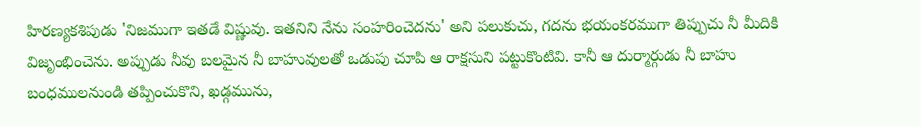హిరణ్యకశిపుడు 'నిజముగా ఇతడే విష్ణువు. ఇతనిని నేను సంహరించెదను' అని పలుకుచు, గదను భయంకరముగా తిప్పుచు నీ మీదికి విజృంభించెను. అప్పుడు నీవు బలమైన నీ బాహువులతో ఒడుపు చూపి ఆ రాక్షసుని పట్టుకొంటివి. కానీ ఆ దుర్మార్గుడు నీ బాహు బంధములనుండి తప్పించుకొని, ఖడ్గమును,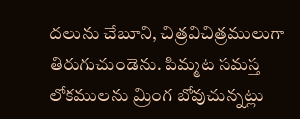దలును చేబూని, చిత్రవిచిత్రములుగా తిరుగుచుండెను. పిమ్మట సమస్త లోకములను మ్రింగ బోవుచున్నట్లు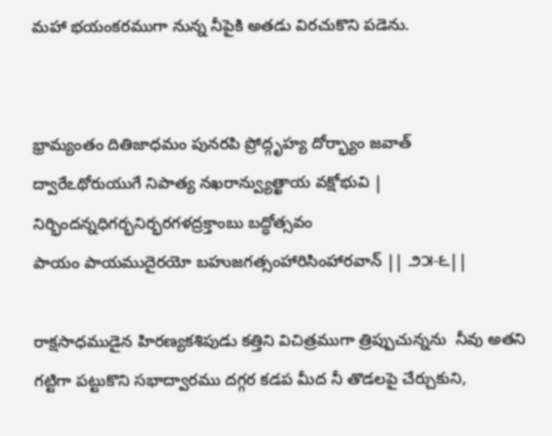మహా భయంకరముగా నున్న నీపైకి అతడు విరచుకొని పడెను.


భ్రామ్యంతం దితిజాధమం పునరపి ప్రోద్గృహ్య దోర్భ్యాం జవాత్
ద్వారేఽథోరుయుగే నిపాత్య నఖరాన్వ్యుత్ఖాయ వక్షోభువి |
నిర్భిందన్నధిగర్భనిర్భరగళద్రక్తాంబు బద్ధోత్సవం
పాయం పాయముదైరయో బహుజగత్సంహారిసింహారవాన్ || ౨౫-౬||

రాక్షసాధముడైన హిరణ్యకశిపుడు కత్తిని విచిత్రముగా త్రిప్పుచున్నను  నీవు అతని గట్టిగా పట్టుకొని సభాద్వారము దగ్గర కడప మీద నీ తొడలపై చేర్చుకుని,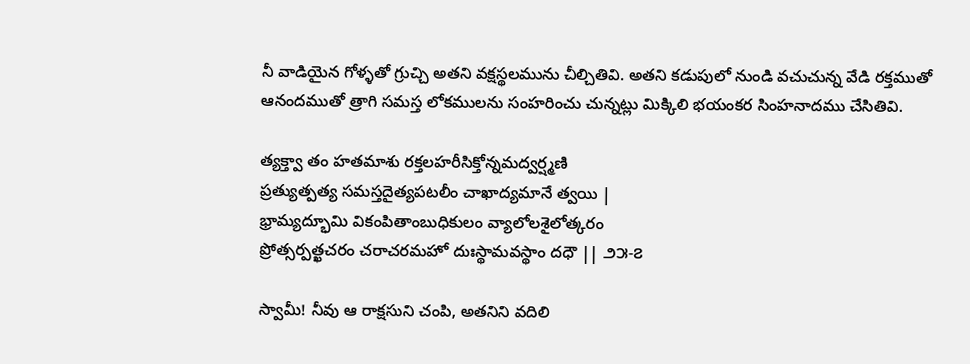నీ వాడియైన గోళ్ళతో గ్రుచ్చి అతని వక్షస్థలమును చీల్చితివి. అతని కడుపులో నుండి వచుచున్న వేడి రక్తముతో ఆనందముతో త్రాగి సమస్త లోకములను సంహరించు చున్నట్లు మిక్కిలి భయంకర సింహనాదము చేసితివి.

త్యక్త్వా తం హతమాశు రక్తలహరీసిక్తోన్నమద్వర్ష్మణి
ప్రత్యుత్పత్య సమస్తదైత్యపటలీం చాఖాద్యమానే త్వయి |
భ్రామ్యద్భూమి వికంపితాంబుధికులం వ్యాలోలశైలోత్కరం
ప్రోత్సర్పత్ఖచరం చరాచరమహో దుఃస్థామవస్థాం దధౌ || ౨౫-౭

స్వామీ! నీవు ఆ రాక్షసుని చంపి, అతనిని వదిలి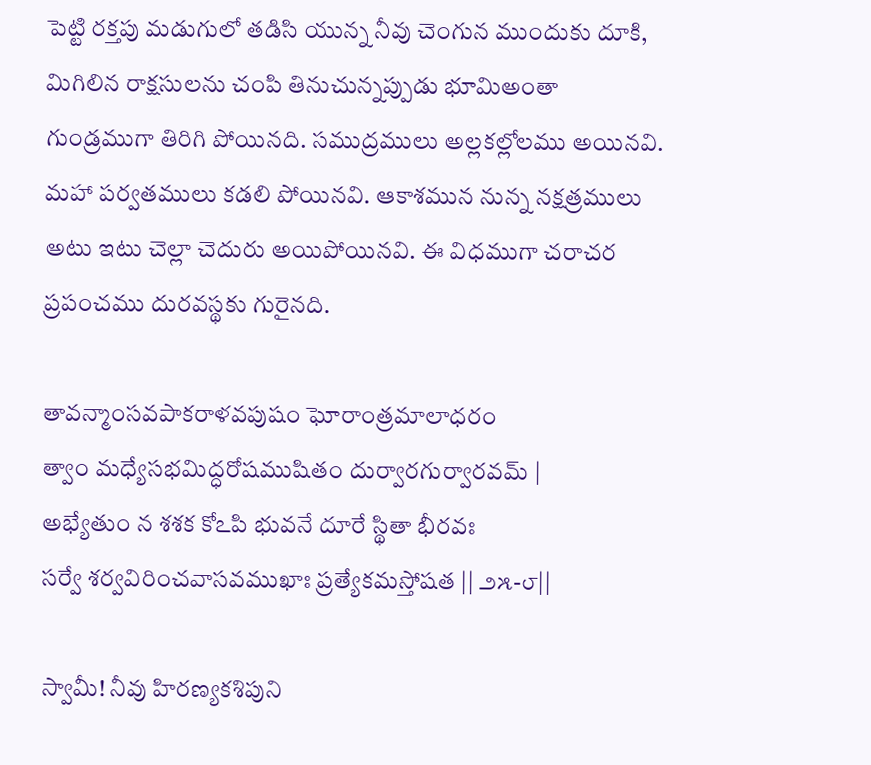పెట్టి రక్తపు మడుగులో తడిసి యున్న నీవు చెంగున ముందుకు దూకి, మిగిలిన రాక్షసులను చంపి తినుచున్నప్పుడు భూమిఅంతా గుండ్రముగా తిరిగి పోయినది. సముద్రములు అల్లకల్లోలము అయినవి. మహా పర్వతములు కడలి పోయినవి. ఆకాశమున నున్న నక్షత్రములు అటు ఇటు చెల్లా చెదురు అయిపోయినవి. ఈ విధముగా చరాచర ప్రపంచము దురవస్థకు గురైనది.

తావన్మాంసవపాకరాళవపుషం ఘోరాంత్రమాలాధరం
త్వాం మధ్యేసభమిద్ధరోషముషితం దుర్వారగుర్వారవమ్ |
అభ్యేతుం న శశక కోఽపి భువనే దూరే స్థితా భీరవః
సర్వే శర్వవిరించవాసవముఖాః ప్రత్యేకమస్తోషత || ౨౫-౮||

స్వామీ! నీవు హిరణ్యకశిపుని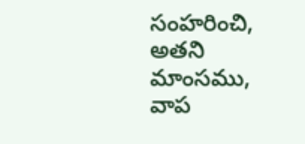సంహరించి, అతని మాంసము, వాప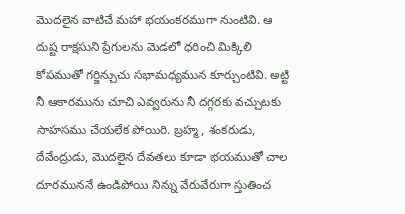మొదలైన వాటిచే మహా భయంకరముగా నుంటివి. ఆ దుష్ట రాక్షసుని ప్రేగులను మెడలో ధరించి మిక్కిలి కోపముతో గర్జిన్చుచు సభామధ్యమున కూర్చుంటివి. అట్టి నీ ఆకారమును చూచి ఎవ్వరును నీ దగ్గరకు వచ్చుటకు సాహసము చేయలేక పోయిరి. బ్రహ్మ, శంకరుడు, దేవేంద్రుడు, మొదలైన దేవతలు కూడా భయముతో చాల దూరముననే ఉండిపోయి నిన్ను వేరువేరుగా స్తుతించ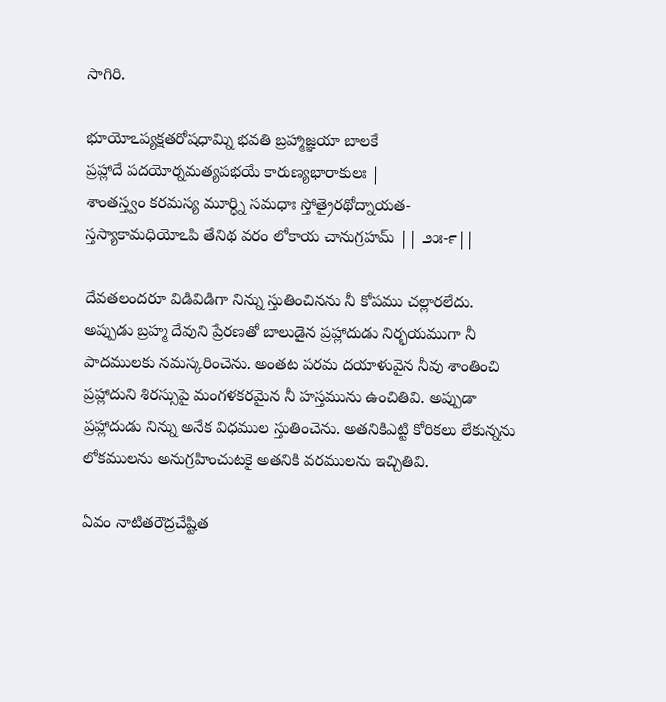సాగిరి.

భూయోఽప్యక్షతరోషధామ్ని భవతి బ్రహ్మాజ్ఞయా బాలకే
ప్రహ్లాదే పదయోర్నమత్యపభయే కారుణ్యభారాకులః |
శాంతస్త్వం కరమస్య మూర్ధ్ని సమధాః స్తోత్రైరథోద్నాయత-
స్తస్యాకామధియోఽపి తేనిథ వరం లోకాయ చానుగ్రహమ్ || ౨౫-౯||

దేవతలందరూ విడివిడిగా నిన్ను స్తుతించినను నీ కోపము చల్లారలేదు. అప్పుడు బ్రహ్మ దేవుని ప్రేరణతో బాలుడైన ప్రహ్లాదుడు నిర్భయముగా నీ పాదములకు నమస్కరించెను. అంతట పరమ దయాళువైన నీవు శాంతించి ప్రహ్లాదుని శిరస్సుపై మంగళకరమైన నీ హస్తమును ఉంచితివి. అప్పుడా ప్రహ్లాదుడు నిన్ను అనేక విధముల స్తుతించెను. అతనికిఎట్టి కోరికలు లేకున్నను లోకములను అనుగ్రహించుటకై అతనికి వరములను ఇచ్చితివి.

ఏవం నాటితరౌద్రచేష్టిత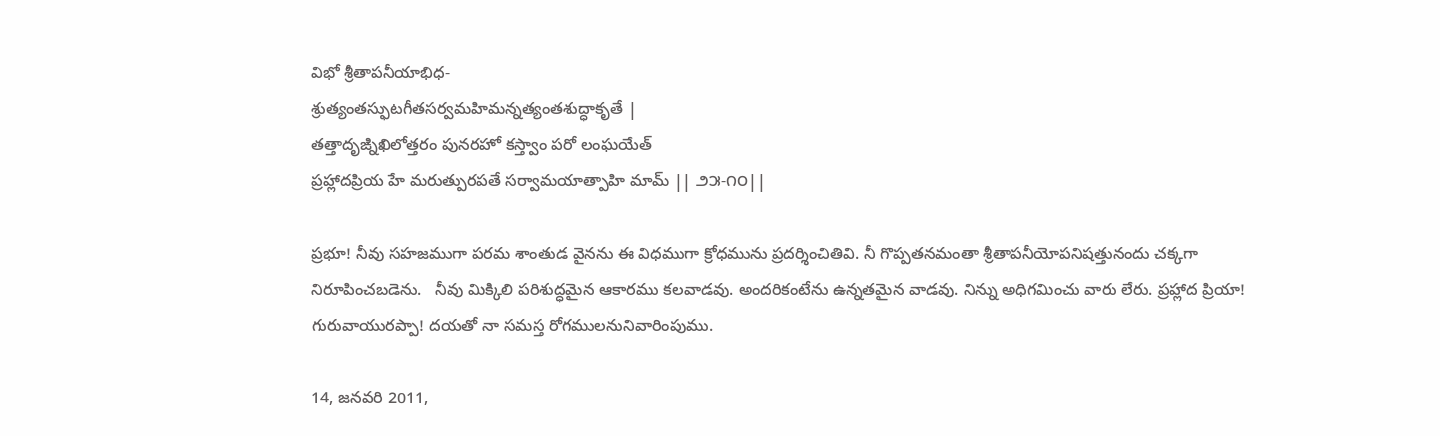విభో శ్రీతాపనీయాభిధ-
శ్రుత్యంతస్ఫుటగీతసర్వమహిమన్నత్యంతశుద్ధాకృతే |
తత్తాదృఙ్నిఖిలోత్తరం పునరహో కస్త్వాం పరో లంఘయేత్
ప్రహ్లాదప్రియ హే మరుత్పురపతే సర్వామయాత్పాహి మామ్ || ౨౫-౧౦||

ప్రభూ! నీవు సహజముగా పరమ శాంతుడ వైనను ఈ విధముగా క్రోధమును ప్రదర్శించితివి. నీ గొప్పతనమంతా శ్రీతాపనీయోపనిషత్తునందు చక్కగా నిరూపించబడెను.   నీవు మిక్కిలి పరిశుద్ధమైన ఆకారము కలవాడవు. అందరికంటేను ఉన్నతమైన వాడవు. నిన్ను అధిగమించు వారు లేరు. ప్రహ్లాద ప్రియా! గురువాయురప్పా! దయతో నా సమస్త రోగములనునివారింపుము.

14, జనవరి 2011,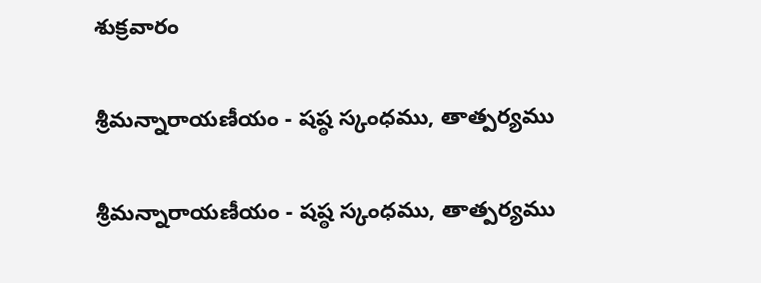శుక్రవారం

శ్రీమన్నారాయణీయం - షష్ఠ స్కంధము, తాత్పర్యము

శ్రీమన్నారాయణీయం - షష్ఠ స్కంధము, తాత్పర్యము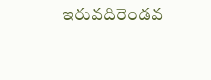ఇరువదిరెండవ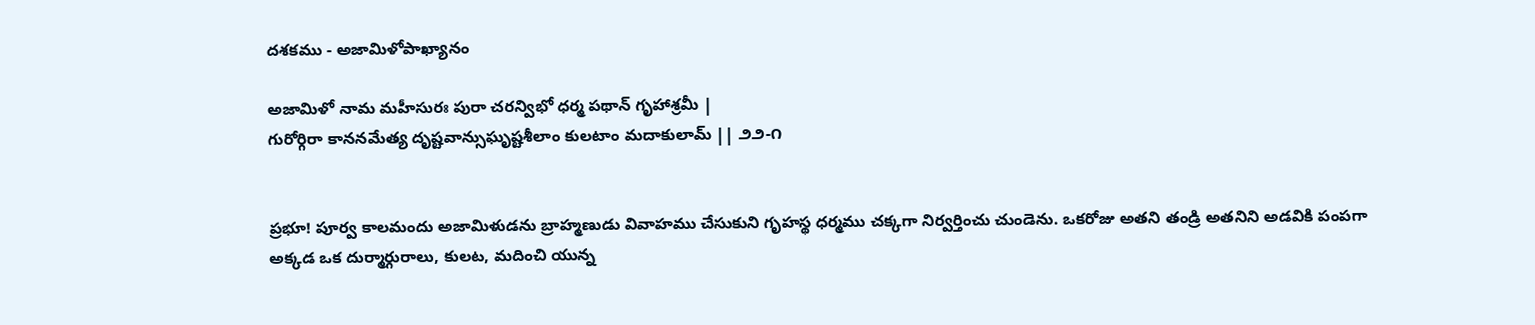దశకము - అజామిళోపాఖ్యానం

అజామిళో నామ మహీసురః పురా చరన్విభో ధర్మ పథాన్ గృహాశ్రమీ |
గురోర్గిరా కాననమేత్య దృష్టవాన్సుఘృష్టశీలాం కులటాం మదాకులామ్ || ౨౨-౧


ప్రభూ! పూర్వ కాలమందు అజామిళుడను బ్రాహ్మణుడు వివాహము చేసుకుని గృహస్థ ధర్మము చక్కగా నిర్వర్తించు చుండెను. ఒకరోజు అతని తండ్రి అతనిని అడవికి పంపగా అక్కడ ఒక దుర్మార్గురాలు, కులట, మదించి యున్న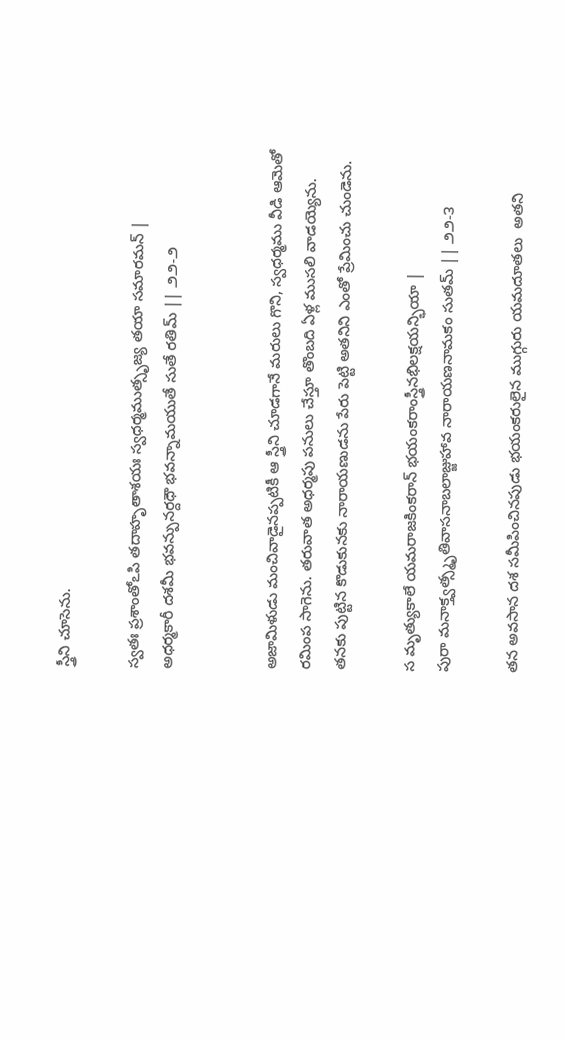స్త్రీని చూసెను.

స్వతః ప్రశాంతోఽపి తదాహృతాశయః స్వధర్మముత్సృజ్య తయా సమారమన్ |
అధర్మకారీ దశమీ భవన్పునర్దధౌ భవన్నామయుతే సుతే రతిమ్ || ౨౨-౨


అజామిళుడు మంచివాడైనప్పటికీ ఆ స్త్రీని చూడగానే మరులు గొని, స్వధర్మము వీడి ఆమెతో రమింప సాగెను. తరువాత అధర్మపు పనులు చేస్తూ తొంబది ఏళ్ల ముసలి వాడయ్యెను. తనకు పుట్టిన కొడుకునకు నారాయణుడను పేరు పెట్టి అతనిని ఎంతో ప్రేమించు చుండెను.

స మృత్యుకాలే యమరాజకింకరాన్ భయంకరాంస్త్రీనభిలక్షయన్భియా |
పురా మనాక్త్వత్స్మృతివాసనాబలాజ్జుహావ నారాయణనామకం సుతమ్ || ౨౨-౩

తన అవసాన దశ సమీపించినపుడు భయంకరులైన ముగ్గురు యమదూతలు  అతని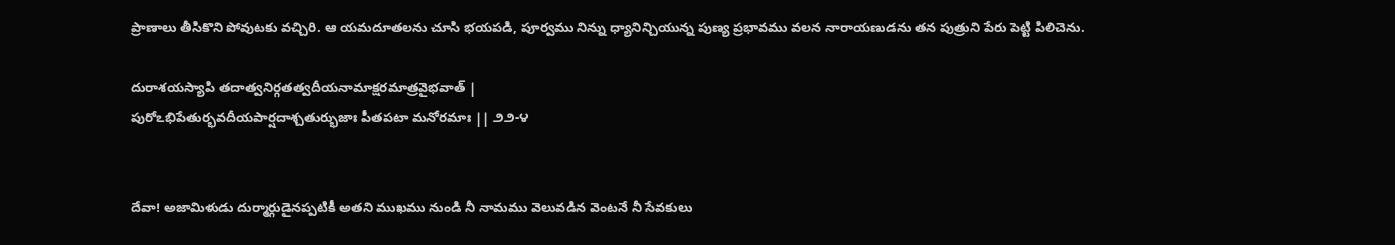ప్రాణాలు తీసికొని పోవుటకు వచ్చిరి. ఆ యమదూతలను చూసి భయపడి, పూర్వము నిన్ను ధ్యానిన్చియున్న పుణ్య ప్రభావము వలన నారాయణుడను తన పుత్రుని పేరు పెట్టి పిలిచెను.

దురాశయస్యాపి తదాత్వనిర్గతత్వదీయనామాక్షరమాత్రవైభవాత్ |
పురోఽభిపేతుర్భవదీయపార్షదాశ్చతుర్భుజాః పీతపటా మనోరమాః || ౨౨-౪


దేవా! అజామిళుడు దుర్మార్గుడైనప్పటికీ అతని ముఖము నుండి నీ నామము వెలువడిన వెంటనే నీ సేవకులు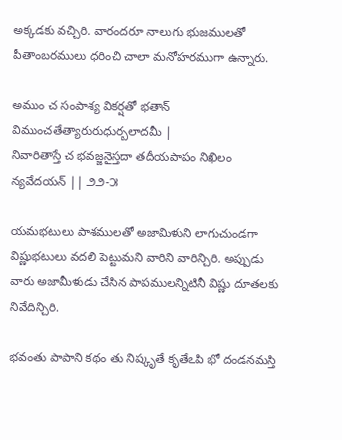అక్కడకు వచ్చిరి. వారందరూ నాలుగు భుజములతో పీతాంబరములు ధరించి చాలా మనోహరముగా ఉన్నారు.

అముం చ సంపాశ్య వికర్షతో భతాన్ విముంచతేత్యారురుధుర్బలాదమీ |
నివారితాస్తే చ భవజ్జనైస్తదా తదీయపాపం నిఖిలం న్యవేదయన్ || ౨౨-౫

యమభటులు పాశములతో అజామిళుని లాగుచుండగా విష్ణుభటులు వదలి పెట్టుమని వారిని వారిన్చిరి. అప్పుడు వారు అజామీళుడు చేసిన పాపములన్నిటినీ విష్ణు దూతలకు నివేదిన్చిరి.

భవంతు పాపాని కథం తు నిష్కృతే కృతేఽపి భో దండనమస్తి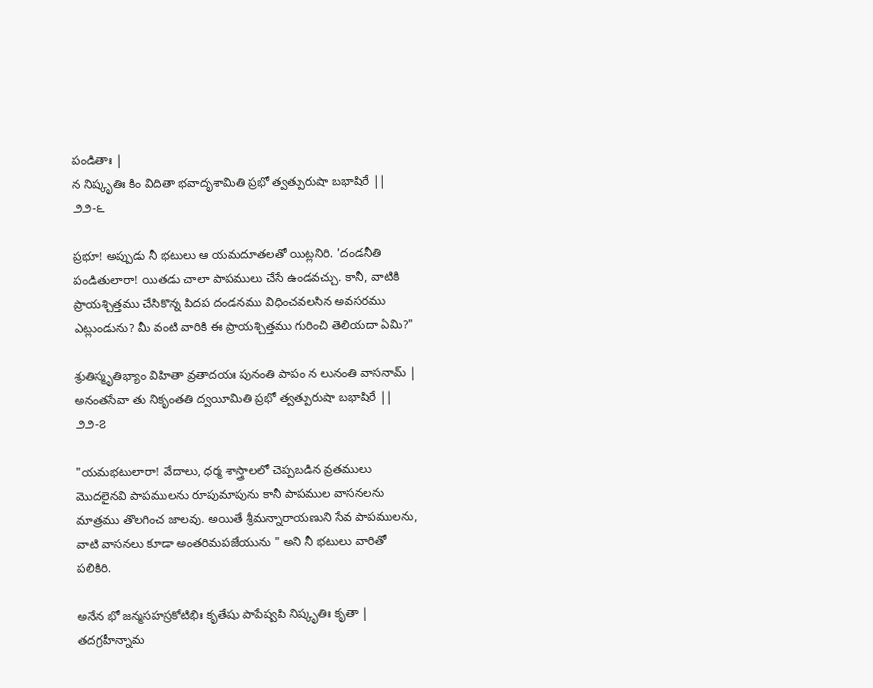పండితాః |
న నిష్కృతిః కిం విదితా భవాదృశామితి ప్రభో త్వత్పురుషా బభాషిరే || ౨౨-౬

ప్రభూ! అప్పుడు నీ భటులు ఆ యమదూతలతో యిట్లనిరి. 'దండనీతి పండితులారా! యితడు చాలా పాపములు చేసే ఉండవచ్చు. కానీ, వాటికి ప్రాయశ్చిత్తము చేసికొన్న పిదప దండనము విధించవలసిన అవసరము ఎట్లుండును? మీ వంటి వారికి ఈ ప్రాయశ్చిత్తము గురించి తెలియదా ఏమి?"

శ్రుతిస్మృతిభ్యాం విహితా వ్రతాదయః పునంతి పాపం న లునంతి వాసనామ్ |
అనంతసేవా తు నికృంతతి ద్వయీమితి ప్రభో త్వత్పురుషా బభాషిరే || ౨౨-౭

"యమభటులారా! వేదాలు, ధర్మ శాస్త్రాలలో చెప్పబడిన వ్రతములు మొదలైనవి పాపములను రూపుమాపును కానీ పాపముల వాసనలను మాత్రము తొలగించ జాలవు. అయితే శ్రీమన్నారాయణుని సేవ పాపములను, వాటి వాసనలు కూడా అంతరిమపజేయును " అని నీ భటులు వారితో పలికిరి.

అనేన భో జన్మసహస్రకోటిభిః కృతేషు పాపేష్వపి నిష్కృతిః కృతా |
తదగ్రహీన్నామ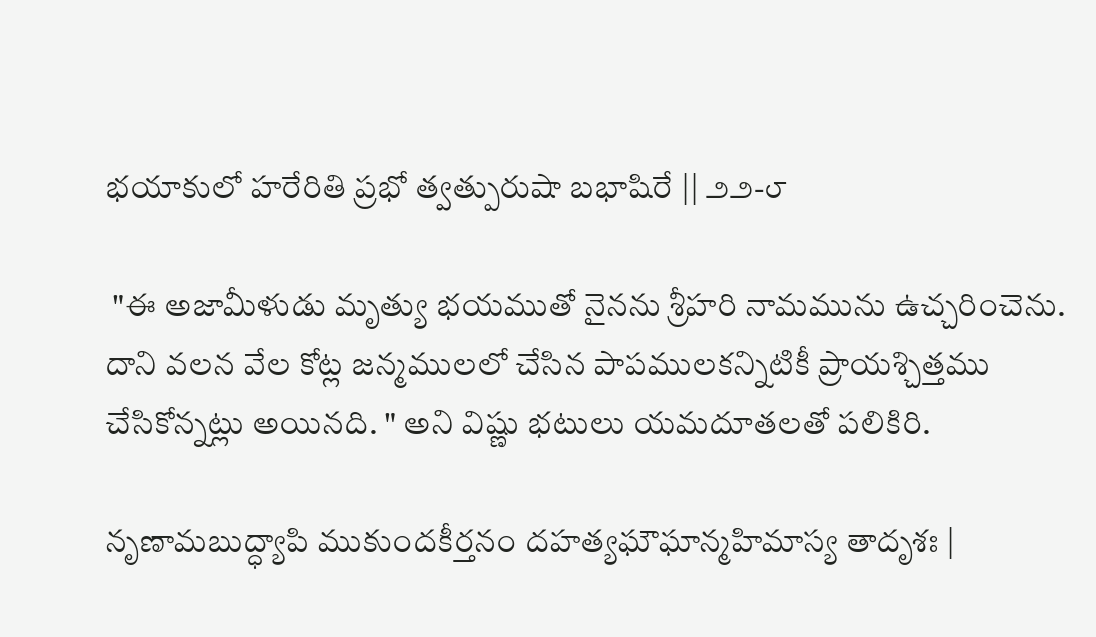భయాకులో హరేరితి ప్రభో త్వత్పురుషా బభాషిరే || ౨౨-౮

 "ఈ అజామీళుడు మృత్యు భయముతో నైనను శ్రీహరి నామమును ఉచ్చరించెను. దాని వలన వేల కోట్ల జన్మములలో చేసిన పాపములకన్నిటికీ ప్రాయశ్చిత్తము చేసికోన్నట్లు అయినది. " అని విష్ణు భటులు యమదూతలతో పలికిరి.

నృణామబుద్ధ్యాపి ముకుందకీర్తనం దహత్యఘౌఘాన్మహిమాస్య తాదృశః |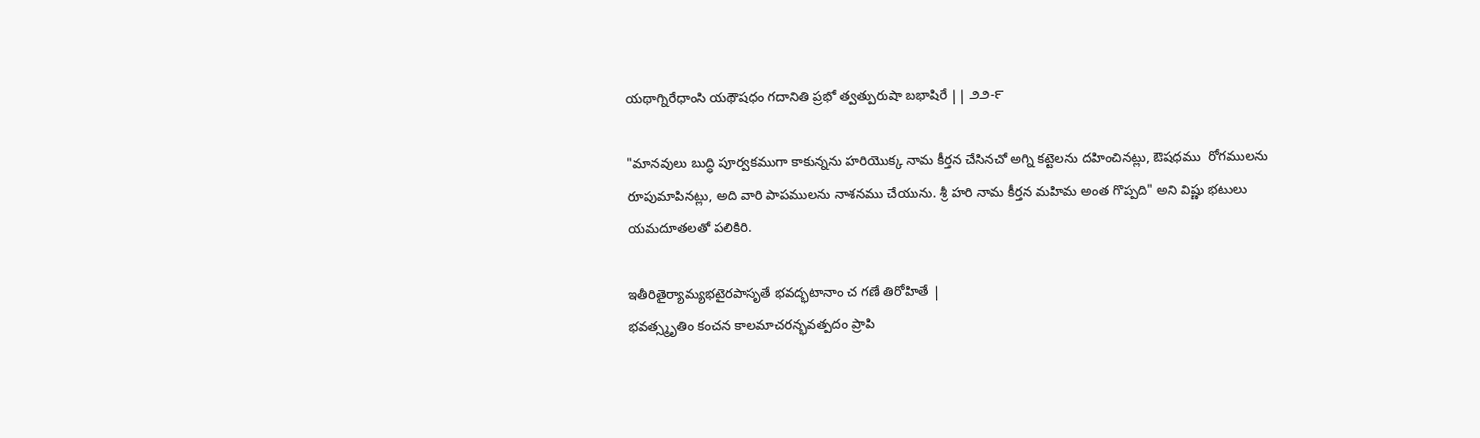యథాగ్నిరేధాంసి యథౌషధం గదానితి ప్రభో త్వత్పురుషా బభాషిరే || ౨౨-౯

"మానవులు బుద్ధి పూర్వకముగా కాకున్నను హరియొక్క నామ కీర్తన చేసినచో అగ్ని కట్టెలను దహించినట్లు, ఔషధము  రోగములను రూపుమాపినట్లు, అది వారి పాపములను నాశనము చేయును. శ్రీ హరి నామ కీర్తన మహిమ అంత గొప్పది" అని విష్ణు భటులు యమదూతలతో పలికిరి.

ఇతీరితైర్యామ్యభటైరపాసృతే భవద్భటానాం చ గణే తిరోహితే |
భవత్స్మృతిం కంచన కాలమాచరన్భవత్పదం ప్రాపి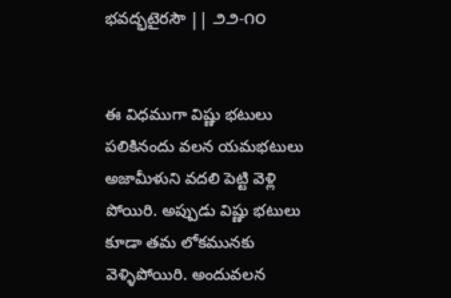భవద్భటైరసౌ || ౨౨-౧౦


ఈ విధముగా విష్ణు భటులు పలికినందు వలన యమభటులు అజామీళుని వదలి పెట్టి వెళ్లి పోయిరి. అప్పుడు విష్ణు భటులు కూడా తమ లోకమునకు వెళ్ళిపోయిరి. అందువలన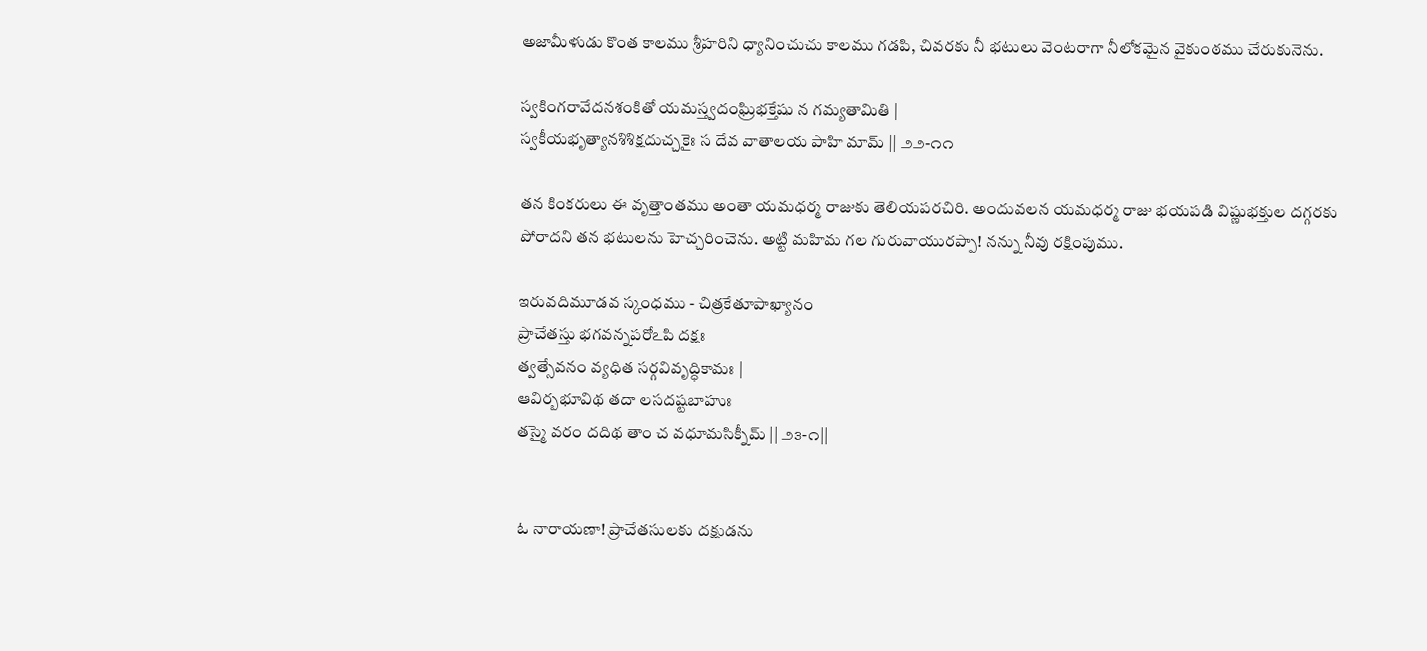అజామీళుడు కొంత కాలము శ్రీహరిని ధ్యానించుచు కాలము గడపి, చివరకు నీ భటులు వెంటరాగా నీలోకమైన వైకుంఠము చేరుకునెను.

స్వకింగరావేదనశంకితో యమస్త్వదంఘ్రిభక్తేషు న గమ్యతామితి |
స్వకీయభృత్యానశిశిక్షదుచ్చకైః స దేవ వాతాలయ పాహి మామ్ || ౨౨-౧౧

తన కింకరులు ఈ వృత్తాంతము అంతా యమధర్మ రాజుకు తెలియపరచిరి. అందువలన యమధర్మ రాజు భయపడి విష్ణుభక్తుల దగ్గరకు పోరాదని తన భటులను హెచ్చరించెను. అట్టి మహిమ గల గురువాయురప్పా! నన్ను నీవు రక్షింపుము.

ఇరువదిమూడవ స్కంధము - చిత్రకేతూపాఖ్యానం
ప్రాచేతస్తు భగవన్నపరోఽపి దక్షః
త్వత్సేవనం వ్యధిత సర్గవివృద్ధికామః |
ఆవిర్బభూవిథ తదా లసదష్టబాహుః
తస్మై వరం దదిథ తాం చ వధూమసిక్నీమ్ || ౨౩-౧||


ఓ నారాయణా! ప్రాచేతసులకు దక్షుడను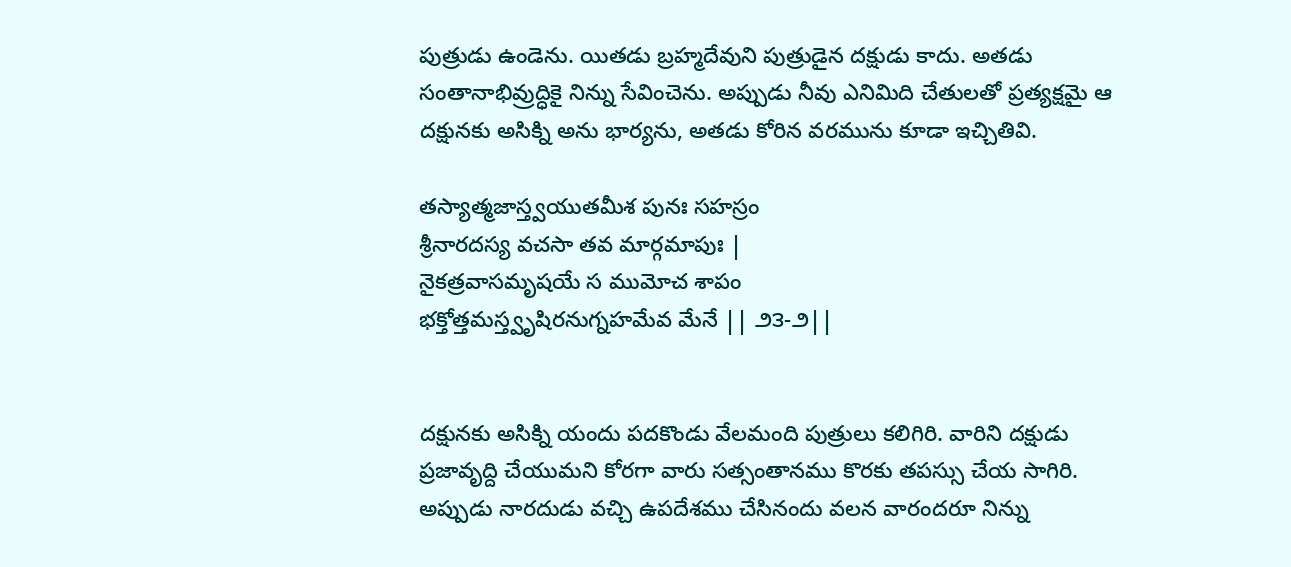పుత్రుడు ఉండెను. యితడు బ్రహ్మదేవుని పుత్రుడైన దక్షుడు కాదు. అతడు సంతానాభివ్రుద్ధికై నిన్ను సేవించెను. అప్పుడు నీవు ఎనిమిది చేతులతో ప్రత్యక్షమై ఆ దక్షునకు అసిక్ని అను భార్యను, అతడు కోరిన వరమును కూడా ఇచ్చితివి.

తస్యాత్మజాస్త్వయుతమీశ పునః సహస్రం
శ్రీనారదస్య వచసా తవ మార్గమాపుః |
నైకత్రవాసమృషయే స ముమోచ శాపం
భక్తోత్తమస్త్వృషిరనుగ్నహమేవ మేనే || ౨౩-౨||


దక్షునకు అసిక్ని యందు పదకొండు వేలమంది పుత్రులు కలిగిరి. వారిని దక్షుడు ప్రజావృద్ది చేయుమని కోరగా వారు సత్సంతానము కొరకు తపస్సు చేయ సాగిరి. అప్పుడు నారదుడు వచ్చి ఉపదేశము చేసినందు వలన వారందరూ నిన్ను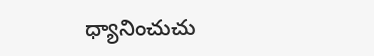ధ్యానించుచు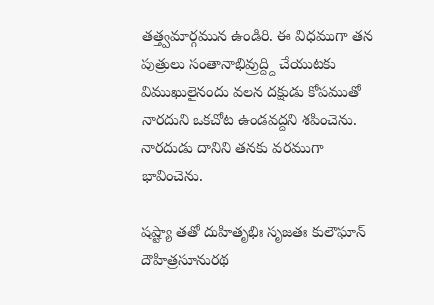తత్త్వమార్గమున ఉండిరి. ఈ విధముగా తన పుత్రులు సంతానాభివ్రుద్ద్ది చేయుటకు విముఖులైనందు వలన దక్షుడు కోపముతో నారదుని ఒకచోట ఉండవద్దని శపించెను. నారదుడు దానిని తనకు వరముగా భావించెను.

షష్ట్యా తతో దుహితృభిః సృజతః కులౌఘాన్
దౌహిత్రసూనురథ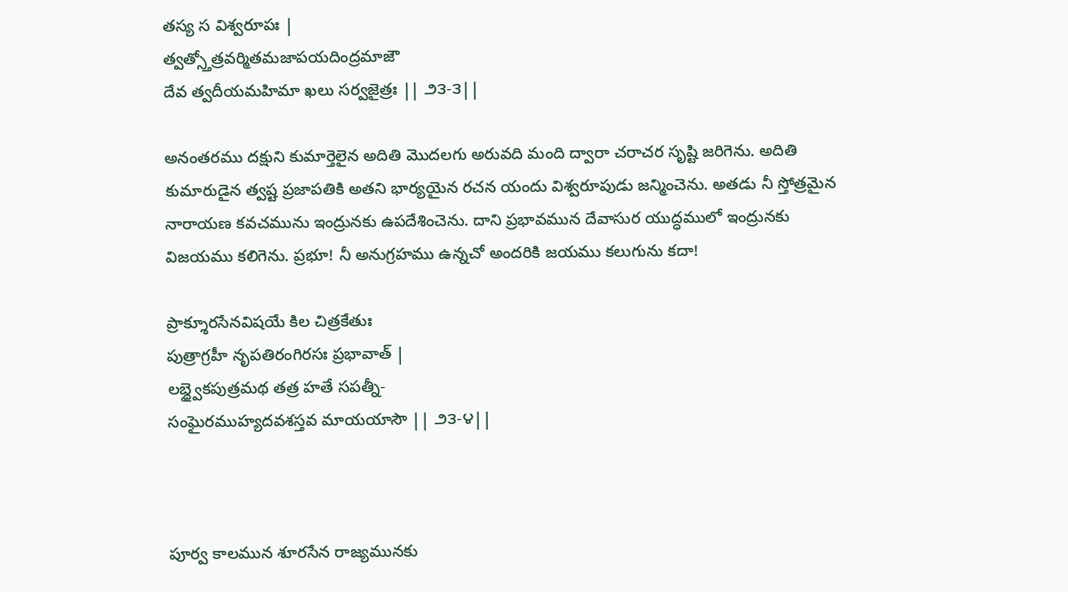తస్య స విశ్వరూపః |
త్వత్స్తోత్రవర్మితమజాపయదింద్రమాజౌ
దేవ త్వదీయమహిమా ఖలు సర్వజైత్రః || ౨౩-౩||

అనంతరము దక్షుని కుమార్తెలైన అదితి మొదలగు అరువది మంది ద్వారా చరాచర సృష్టి జరిగెను. అదితి కుమారుడైన త్వష్ట ప్రజాపతికి అతని భార్యయైన రచన యందు విశ్వరూపుడు జన్మించెను. అతడు నీ స్తోత్రమైన నారాయణ కవచమును ఇంద్రునకు ఉపదేశించెను. దాని ప్రభావమున దేవాసుర యుద్ధములో ఇంద్రునకు విజయము కలిగెను. ప్రభూ! నీ అనుగ్రహము ఉన్నచో అందరికి జయము కలుగును కదా!

ప్రాక్శూరసేనవిషయే కిల చిత్రకేతుః
పుత్రాగ్రహీ నృపతిరంగిరసః ప్రభావాత్ |
లబ్ధ్వైకపుత్రమథ తత్ర హతే సపత్నీ-
సంఘైరముహ్యదవశస్తవ మాయయాసౌ || ౨౩-౪||



పూర్వ కాలమున శూరసేన రాజ్యమునకు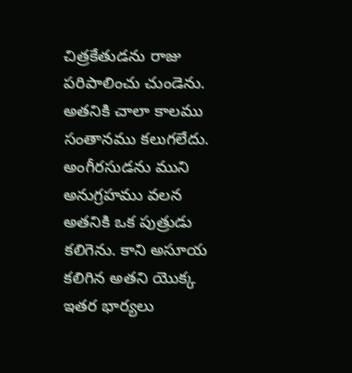చిత్రకేతుడను రాజు పరిపాలించు చుండెను. అతనికి చాలా కాలము సంతానము కలుగలేదు. అంగీరసుడను ముని అనుగ్రహము వలన అతనికి ఒక పుత్రుడు కలిగెను. కాని అసూయ కలిగిన అతని యొక్క ఇతర భార్యలు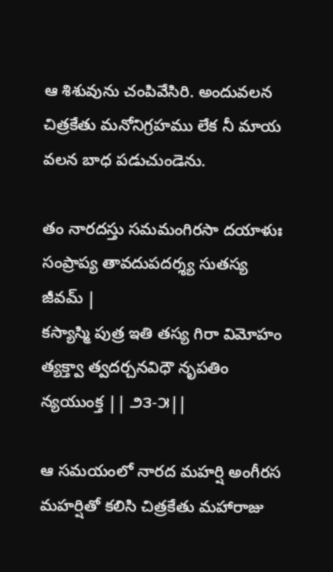ఆ శిశువును చంపివేసిరి. అందువలన చిత్రకేతు మనోనిగ్రహము లేక నీ మాయ వలన బాధ పడుచుండెను.

తం నారదస్తు సమమంగిరసా దయాళుః
సంప్రాప్య తావదుపదర్శ్య సుతస్య జీవమ్ |
కస్యాస్మి పుత్ర ఇతి తస్య గిరా విమోహం
త్యక్త్వా త్వదర్చనవిధౌ నృపతిం న్యయుంక్త || ౨౩-౫||

ఆ సమయంలో నారద మహర్షి అంగీరస మహర్షితో కలిసి చిత్రకేతు మహారాజు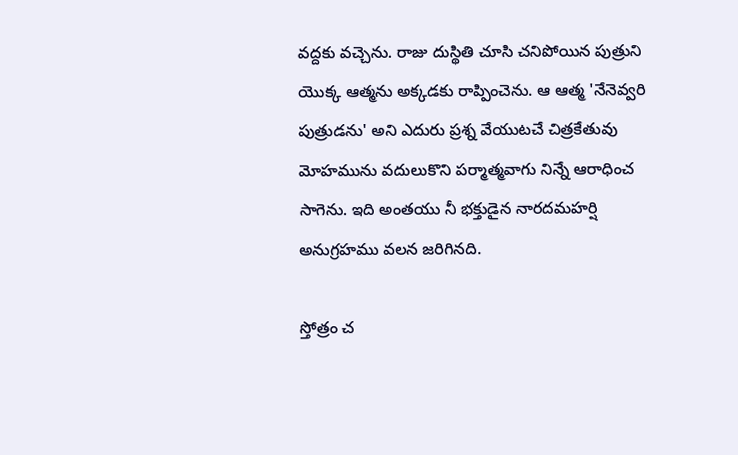వద్దకు వచ్చెను. రాజు దుస్థితి చూసి చనిపోయిన పుత్రుని యొక్క ఆత్మను అక్కడకు రాప్పించెను. ఆ ఆత్మ 'నేనెవ్వరి పుత్రుడను' అని ఎదురు ప్రశ్న వేయుటచే చిత్రకేతువు మోహమును వదులుకొని పర్మాత్మవాగు నిన్నే ఆరాధించ సాగెను. ఇది అంతయు నీ భక్తుడైన నారదమహర్షి అనుగ్రహము వలన జరిగినది.

స్తోత్రం చ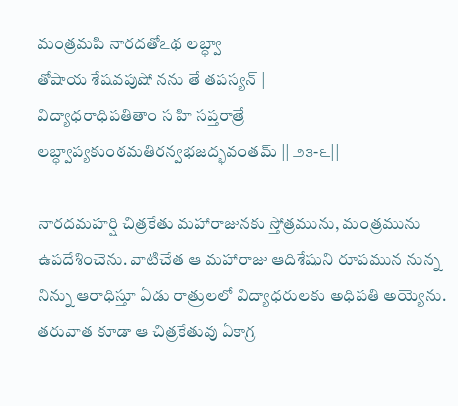మంత్రమపి నారదతోఽథ లబ్ధ్వా
తోషాయ శేషవపుషో నను తే తపస్యన్ |
విద్యాధరాధిపతితాం స హి సప్తరాత్రే
లబ్ధ్వాప్యకుంఠమతిరన్వభజద్భవంతమ్ || ౨౩-౬||

నారదమహర్షి చిత్రకేతు మహారాజునకు స్తోత్రమును, మంత్రమును ఉపదేశించెను. వాటిచేత ఆ మహారాజు ఆదిశేషుని రూపమున నున్న నిన్ను ఆరాధిస్తూ ఏడు రాత్రులలో విద్యాధరులకు అధిపతి అయ్యెను. తరువాత కూడా ఆ చిత్రకేతువు ఏకాగ్ర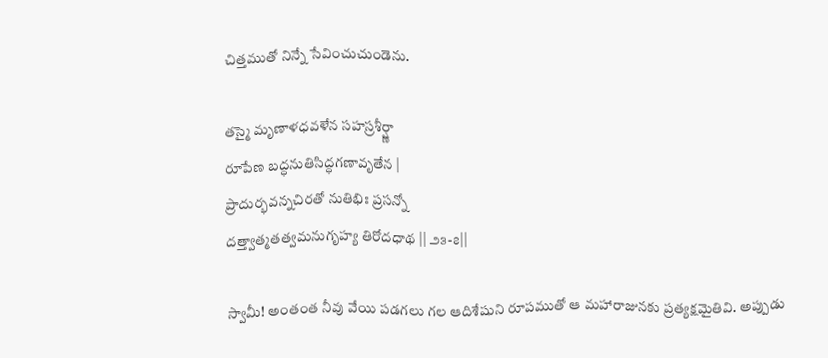చిత్తముతో నిన్నే సేవించుచుండెను.

తస్మై మృణాళధవళేన సహస్రశీర్ష్ణా
రూపేణ బద్ధనుతిసిద్ధగణావృతేన |
ప్రాదుర్భవన్నచిరతో నుతిభిః ప్రసన్నో
దత్త్వాత్మతత్వమనుగృహ్య తిరోదధాథ || ౨౩-౭||

స్వామీ! అంతంత నీవు వేయి పడగలు గల ఆదిశేషుని రూపముతో ఆ మహారాజునకు ప్రత్యక్షమైతివి. అప్పుడు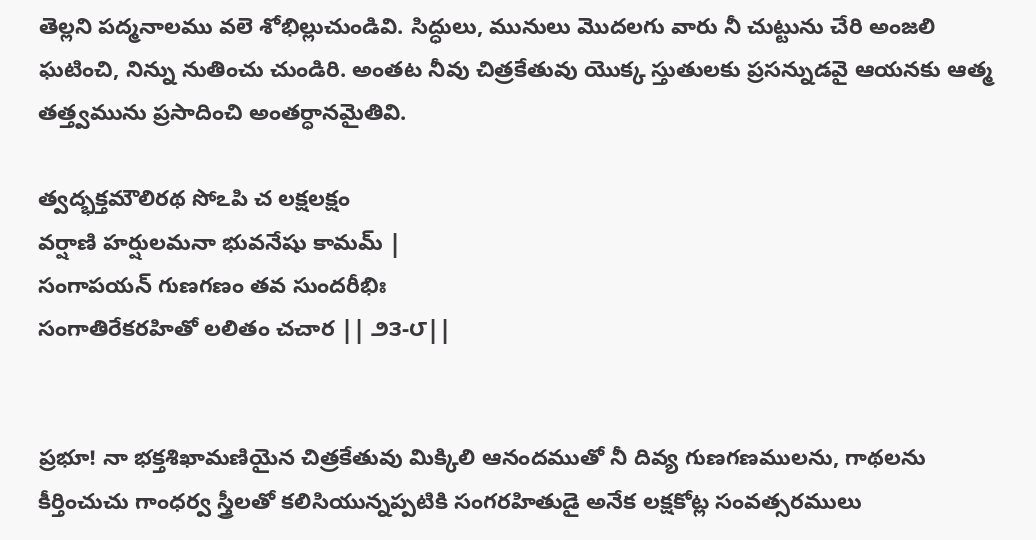తెల్లని పద్మనాలము వలె శోభిల్లుచుండివి. సిద్ధులు, మునులు మొదలగు వారు నీ చుట్టును చేరి అంజలి ఘటించి, నిన్ను నుతించు చుండిరి. అంతట నీవు చిత్రకేతువు యొక్క స్తుతులకు ప్రసన్నుడవై ఆయనకు ఆత్మ తత్త్వమును ప్రసాదించి అంతర్ధానమైతివి.

త్వద్భక్తమౌలిరథ సోఽపి చ లక్షలక్షం
వర్షాణి హర్షులమనా భువనేషు కామమ్ |
సంగాపయన్ గుణగణం తవ సుందరీభిః
సంగాతిరేకరహితో లలితం చచార || ౨౩-౮||


ప్రభూ! నా భక్తశిఖామణియైన చిత్రకేతువు మిక్కిలి ఆనందముతో నీ దివ్య గుణగణములను, గాథలను కీర్తించుచు గాంధర్వ స్త్రీలతో కలిసియున్నప్పటికి సంగరహితుడై అనేక లక్షకోట్ల సంవత్సరములు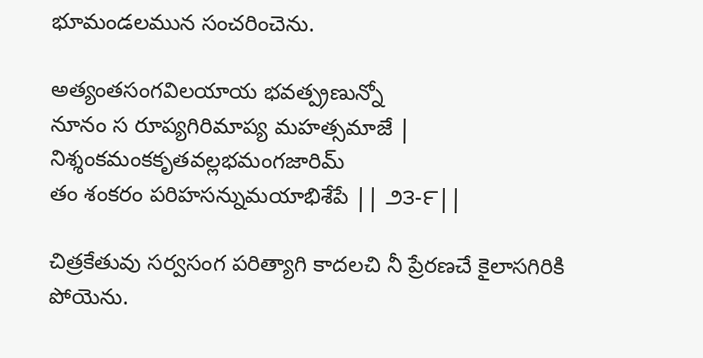భూమండలమున సంచరించెను.

అత్యంతసంగవిలయాయ భవత్ప్రణున్నో
నూనం స రూప్యగిరిమాప్య మహత్సమాజే |
నిశ్శంకమంకకృతవల్లభమంగజారిమ్
తం శంకరం పరిహసన్నుమయాభిశేపే || ౨౩-౯||

చిత్రకేతువు సర్వసంగ పరిత్యాగి కాదలచి నీ ప్రేరణచే కైలాసగిరికి పోయెను.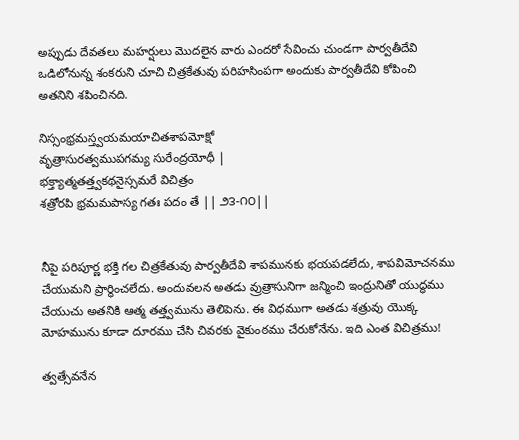అప్పుడు దేవతలు మహర్షులు మొదలైన వారు ఎందరో సేవించు చుండగా పార్వతీదేవి ఒడిలోనున్న శంకరుని చూచి చిత్రకేతువు పరిహసింపగా అందుకు పార్వతీదేవి కోపించి అతనిని శపించినది.

నిస్సంభ్రమస్త్వయమయాచితశాపమోక్షో
వృత్రాసురత్వముపగమ్య సురేంద్రయోధీ |
భక్త్యాత్మతత్త్వకథనైస్సమరే విచిత్రం
శత్రోరపి భ్రమమపాస్య గతః పదం తే || ౨౩-౧౦||


నీపై పరిపూర్ణ భక్తి గల చిత్రకేతువు పార్వతీదేవి శాపమునకు భయపడలేదు, శాపవిమోచనము చేయుమని ప్రార్థించలేదు. అందువలన అతడు వ్రుత్రాసునిగా జన్మించి ఇంద్రునితో యుద్ధము చేయుచు అతనికి ఆత్మ తత్త్వమును తెలిపెను. ఈ విధముగా అతడు శత్రువు యొక్క మోహమును కూడా దూరము చేసి చివరకు వైకుంఠము చేరుకోనేను. ఇది ఎంత విచిత్రము!

త్వత్సేవనేన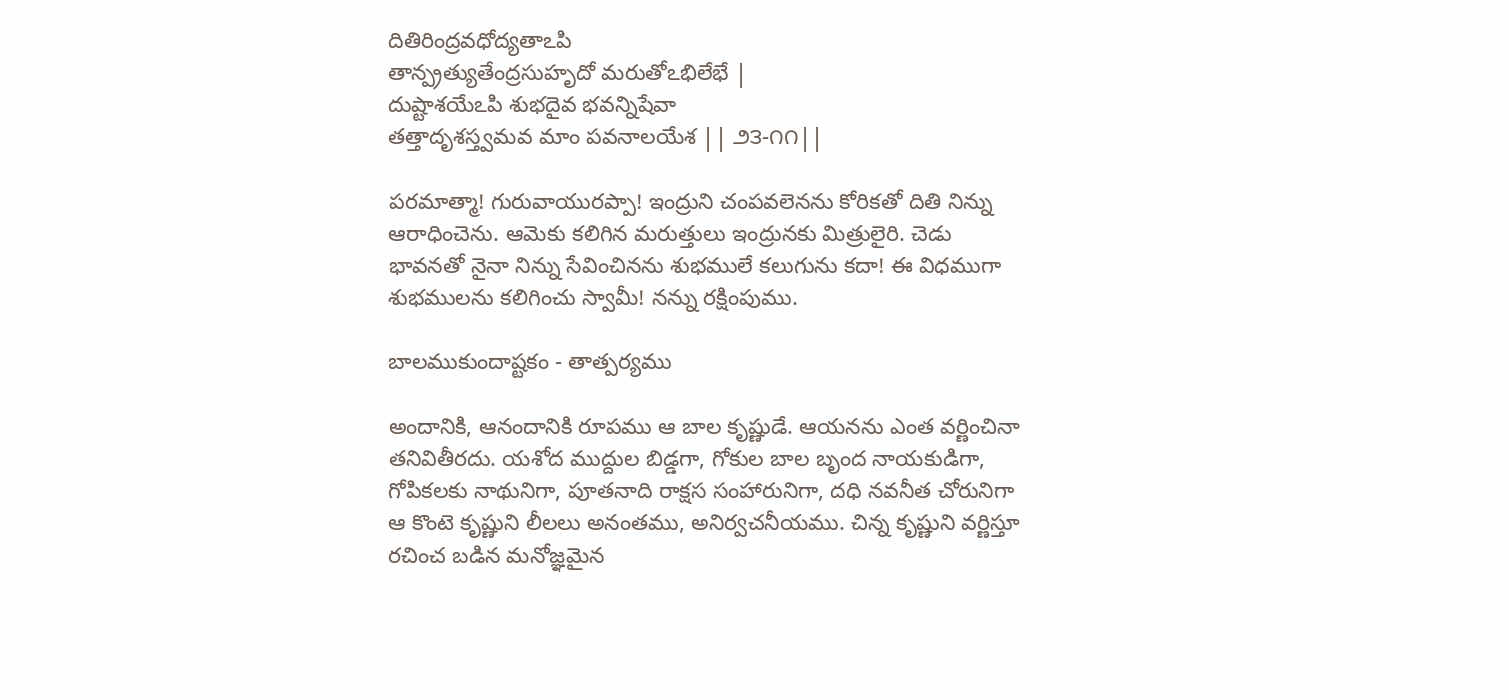దితిరింద్రవధోద్యతాఽపి
తాన్ప్రత్యుతేంద్రసుహృదో మరుతోఽభిలేభే |
దుష్టాశయేఽపి శుభదైవ భవన్నిషేవా
తత్తాదృశస్త్వమవ మాం పవనాలయేశ || ౨౩-౧౧||

పరమాత్మా! గురువాయురప్పా! ఇంద్రుని చంపవలెనను కోరికతో దితి నిన్ను ఆరాధించెను. ఆమెకు కలిగిన మరుత్తులు ఇంద్రునకు మిత్రులైరి. చెడు భావనతో నైనా నిన్ను సేవించినను శుభములే కలుగును కదా! ఈ విధముగా శుభములను కలిగించు స్వామీ! నన్ను రక్షింపుము.

బాలముకుందాష్టకం - తాత్పర్యము

అందానికి, ఆనందానికి రూపము ఆ బాల కృష్ణుడే. ఆయనను ఎంత వర్ణించినా తనివితీరదు. యశోద ముద్దుల బిడ్డగా, గోకుల బాల బృంద నాయకుడిగా, గోపికలకు నాథునిగా, పూతనాది రాక్షస సంహారునిగా, దధి నవనీత చోరునిగా ఆ కొంటె కృష్ణుని లీలలు అనంతము, అనిర్వచనీయము. చిన్న కృష్ణుని వర్ణిస్తూ రచించ బడిన మనోజ్ఞమైన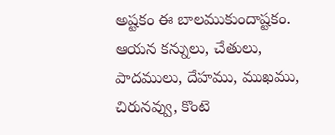అష్టకం ఈ బాలముకుందాష్టకం. ఆయన కన్నులు, చేతులు, పాదములు, దేహము, ముఖము, చిరునవ్వు, కొంటె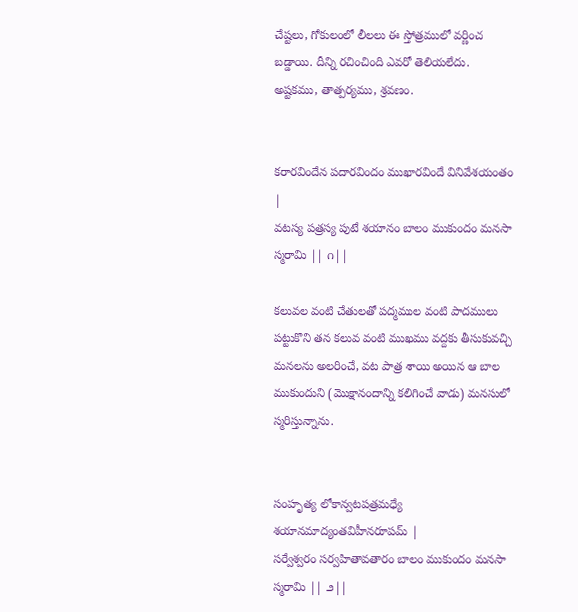చేష్టలు, గోకులంలో లీలలు ఈ స్తోత్రములో వర్ణించ బడ్డాయి. దీన్ని రచించింది ఎవరో తెలియలేదు.  అష్టకము, తాత్పర్యము, శ్రవణం.


కరారవిందేన పదారవిందం ముఖారవిందే వినివేశయంతం |
వటస్య పత్రస్య పుటే శయానం బాలం ముకుందం మనసా స్మరామి || ౧||

కలువల వంటి చేతులతో పద్మముల వంటి పాదములు పట్టుకొని తన కలువ వంటి ముఖము వద్దకు తీసుకువచ్చి మనలను అలరించే, వట పాత్ర శాయి అయిన ఆ బాల ముకుందుని (మొక్షానందాన్ని కలిగించే వాడు) మనసులో స్మరిస్తున్నాను.


సంహృత్య లోకాన్వటపత్రమధ్యే శయానమాద్యంతవిహీనరూపమ్ |
సర్వేశ్వరం సర్వహితావతారం బాలం ముకుందం మనసా స్మరామి || ౨||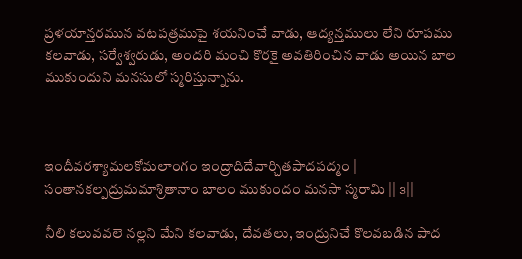ప్రళయాన్తరమున వటపత్రముపై శయనించే వాడు, ఆద్యన్తములు లేని రూపము కలవాడు, సర్వేశ్వరుడు, అందరి మంచి కొరకై అవతిరించిన వాడు అయిన బాల ముకుందుని మనసులో స్మరిస్తున్నాను.



ఇందీవరశ్యామలకోమలాంగం ఇంద్రాదిదేవార్చితపాదపద్మం |
సంతానకల్పద్రుమమాశ్రితానాం బాలం ముకుందం మనసా స్మరామి || ౩||

నీలి కలువవలె నల్లని మేని కలవాడు, దేవతలు, ఇంద్రునిచే కొలవబడిన పాద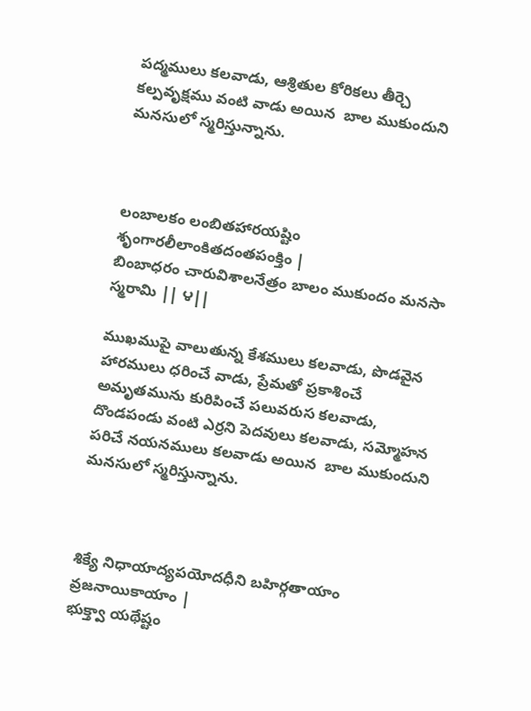పద్మములు కలవాడు, ఆశ్రితుల కోరికలు తీర్చె కల్పవృక్షము వంటి వాడు అయిన  బాల ముకుందుని మనసులో స్మరిస్తున్నాను.



లంబాలకం లంబితహారయష్టిం శృంగారలీలాంకితదంతపంక్తిం |
బింబాధరం చారువిశాలనేత్రం బాలం ముకుందం మనసా స్మరామి || ౪||

ముఖముపై వాలుతున్న కేశములు కలవాడు, పొడవైన హారములు ధరించే వాడు, ప్రేమతో ప్రకాశించే అమృతమును కురిపించే పలువరుస కలవాడు, దొండపండు వంటి ఎర్రని పెదవులు కలవాడు, సమ్మోహన పరిచే నయనములు కలవాడు అయిన  బాల ముకుందుని మనసులో స్మరిస్తున్నాను.



శిక్యే నిధాయాద్యపయోదధీని బహిర్గతాయాం వ్రజనాయికాయాం |
భుక్త్వా యథేష్టం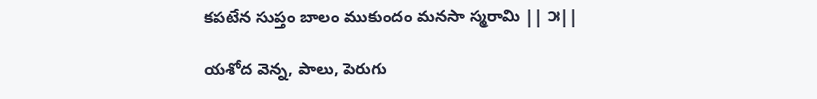కపటేన సుప్తం బాలం ముకుందం మనసా స్మరామి || ౫||

యశోద వెన్న, పాలు, పెరుగు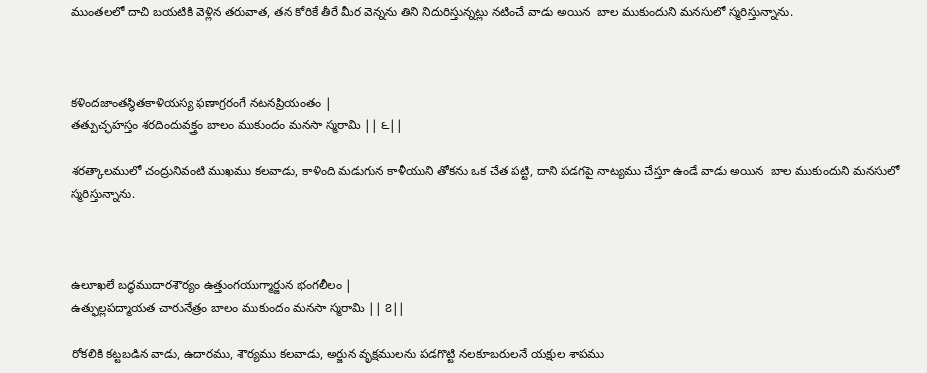ముంతలలో దాచి బయటికి వెళ్లిన తరువాత, తన కోరికే తీరే మీర వెన్నను తిని నిదురిస్తున్నట్లు నటించే వాడు అయిన  బాల ముకుందుని మనసులో స్మరిస్తున్నాను.



కళిందజాంతస్థితకాళియస్య ఫణాగ్రరంగే నటనప్రియంతం |
తత్పుచ్ఛహస్తం శరదిందువక్త్రం బాలం ముకుందం మనసా స్మరామి || ౬||

శరత్కాలములో చంద్రునివంటి ముఖము కలవాడు, కాళింది మడుగున కాళీయుని తోకను ఒక చేత పట్టి, దాని పడగపై నాట్యము చేస్తూ ఉండే వాడు అయిన  బాల ముకుందుని మనసులో స్మరిస్తున్నాను.



ఉలూఖలే బద్ధముదారశౌర్యం ఉత్తుంగయుగ్మార్జున భంగలీలం |
ఉత్ఫుల్లపద్మాయత చారునేత్రం బాలం ముకుందం మనసా స్మరామి || ౭||

రోకలికి కట్టబడిన వాడు, ఉదారము, శౌర్యము కలవాడు, అర్జున వృక్షములను పడగొట్టి నలకూబరులనే యక్షుల శాపము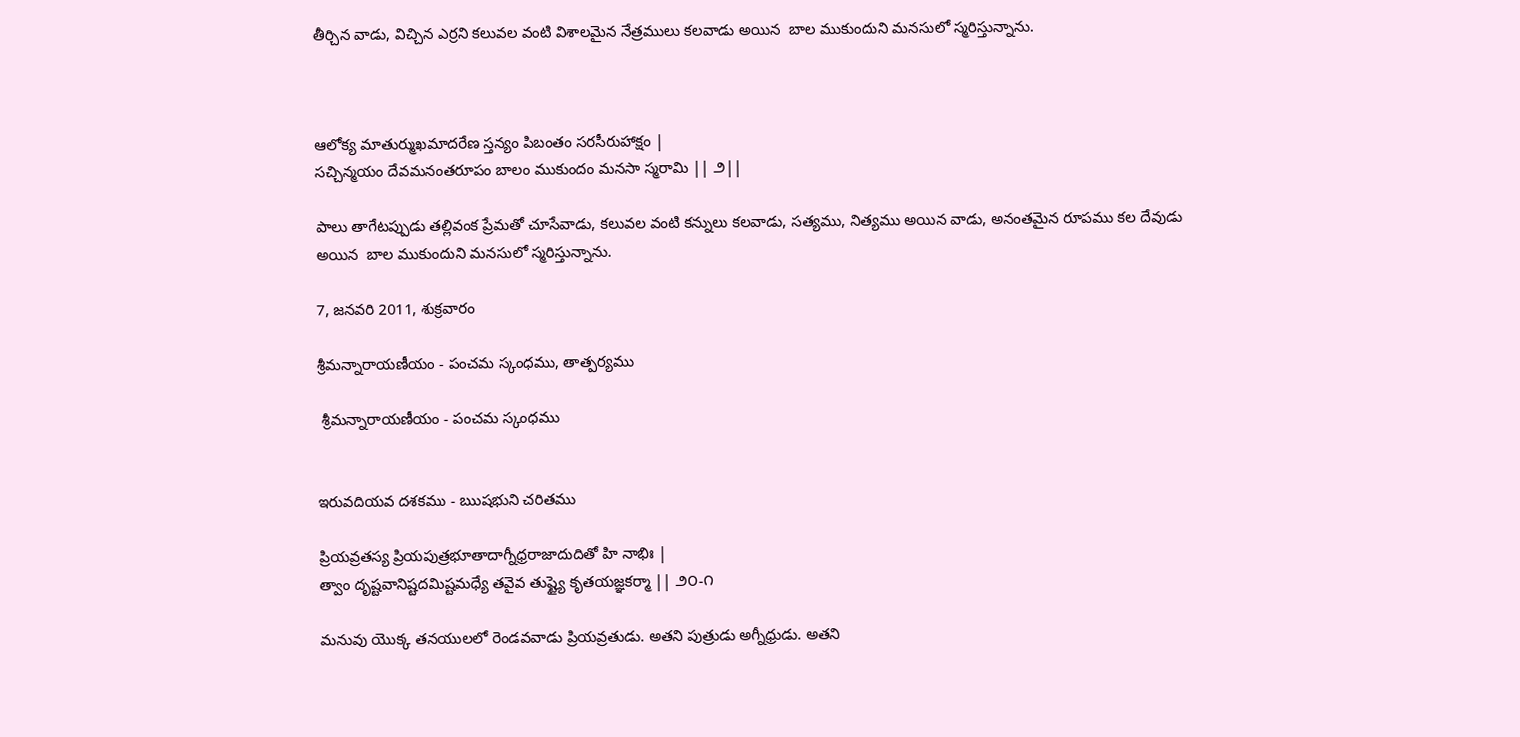తీర్చిన వాడు, విచ్చిన ఎర్రని కలువల వంటి విశాలమైన నేత్రములు కలవాడు అయిన  బాల ముకుందుని మనసులో స్మరిస్తున్నాను.



ఆలోక్య మాతుర్ముఖమాదరేణ స్తన్యం పిబంతం సరసీరుహాక్షం |
సచ్చిన్మయం దేవమనంతరూపం బాలం ముకుందం మనసా స్మరామి || ౨||

పాలు తాగేటప్పుడు తల్లివంక ప్రేమతో చూసేవాడు, కలువల వంటి కన్నులు కలవాడు, సత్యము, నిత్యము అయిన వాడు, అనంతమైన రూపము కల దేవుడు  అయిన  బాల ముకుందుని మనసులో స్మరిస్తున్నాను.

7, జనవరి 2011, శుక్రవారం

శ్రీమన్నారాయణీయం - పంచమ స్కంధము, తాత్పర్యము

 శ్రీమన్నారాయణీయం - పంచమ స్కంధము


ఇరువదియవ దశకము - ఋషభుని చరితము

ప్రియవ్రతస్య ప్రియపుత్రభూతాదాగ్నీధ్రరాజాదుదితో హి నాభిః |
త్వాం దృష్టవానిష్టదమిష్టమధ్యే తవైవ తుష్ట్యై కృతయజ్ఞకర్మా || ౨౦-౧

మనువు యొక్క తనయులలో రెండవవాడు ప్రియవ్రతుడు. అతని పుత్రుడు అగ్నీధ్రుడు. అతని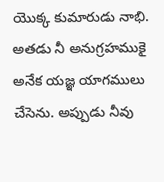యొక్క కుమారుడు నాభి. అతడు నీ అనుగ్రహముకై అనేక యజ్ఞ యాగములు చేసెను. అప్పుడు నీవు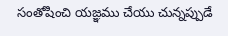సంతోషించి యజ్ఞము చేయు చున్నప్పుడే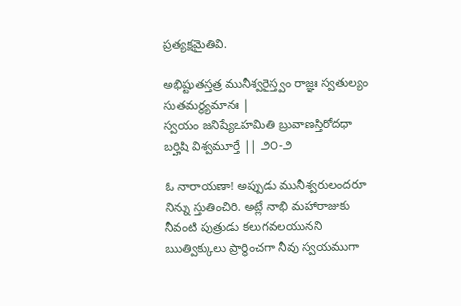ప్రత్యక్షమైతివి.

అభిష్టుతస్తత్ర మునీశ్వరైస్త్వం రాజ్ఞః స్వతుల్యం సుతమర్థ్యమానః |
స్వయం జనిష్యేఽహమితి బ్రువాణస్తిరోదధా బర్హిషి విశ్వమూర్తే || ౨౦-౨

ఓ నారాయణా! అప్పుడు మునీశ్వరులందరూ నిన్ను స్తుతించిరి. అట్లే నాభి మహారాజుకు నీవంటి పుత్రుడు కలుగవలయునని ఋత్విక్కులు ప్రార్థించగా నీవు స్వయముగా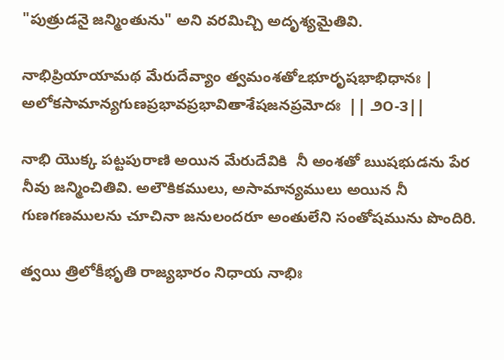"పుత్రుడనై జన్మింతును" అని వరమిచ్చి అదృశ్యమైతివి.

నాభిప్రియాయామథ మేరుదేవ్యాం త్వమంశతోఽభూరృషభాభిధానః |
అలోకసామాన్యగుణప్రభావప్రభావితాశేషజనప్రమోదః  || ౨౦-౩||

నాభి యొక్క పట్టపురాణి అయిన మేరుదేవికి  నీ అంశతో ఋషభుడను పేర నీవు జన్మించితివి. అలౌకికములు, అసామాన్యములు అయిన నీ గుణగణములను చూచినా జనులందరూ అంతులేని సంతోషమును పొందిరి.

త్వయి త్రిలోకీభృతి రాజ్యభారం నిధాయ నాభిః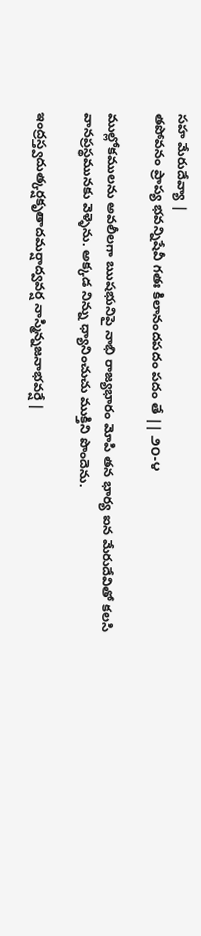సహ మేరుదేవ్యా |
తపోవనం ప్రాప్య భవన్నిషేవీ గతః కిలానందపదం పదం తే || ౨౦-౪

ముల్లోకములను అవలీలగా ఋషభునిపై నాభి రాజ్యభారం మోపి తన భార్య ఐన మేరుదేవితో కలసి వానప్రస్థమునకు వెళ్ళెను. అక్కడ నిన్ను ధ్యానించుచు ముక్తిని పొందెను.

ఇంద్రస్త్వదుత్కర్షకృతాదమర్షాద్వవర్ష నాస్మిన్నజనాభవర్షే |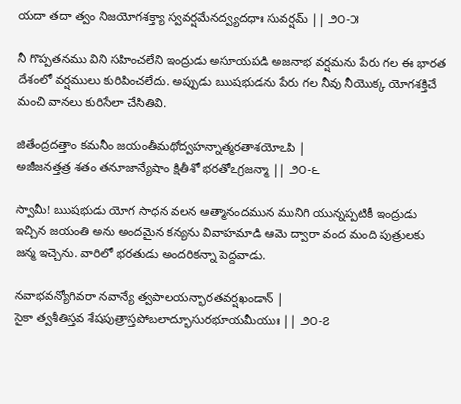యదా తదా త్వం నిజయోగశక్త్యా స్వవర్షమేనద్వ్యదధాః సువర్షమ్ || ౨౦-౫

నీ గొప్పతనము విని సహించలేని ఇంద్రుడు అసూయపడి అజనాభ వర్షమను పేరు గల ఈ భారత దేశంలో వర్షములు కురిపించలేదు. అప్పుడు ఋషభుడను పేరు గల నీవు నీయొక్క యోగశక్తిచే మంచి వానలు కురిసేలా చేసితివి.

జితేంద్రదత్తాం కమనీం జయంతీమథోద్వహన్నాత్మరతాశయోఽపి |
అజీజనత్తత్ర శతం తనూజాన్యేషాం క్షితీశో భరతోఽగ్రజన్మా || ౨౦-౬

స్వామీ! ఋషభుడు యోగ సాధన వలన ఆత్మానందమున మునిగి యున్నప్పటికీ ఇంద్రుడు ఇచ్చిన జయంతి అను అందమైన కన్యను వివాహమాడి ఆమె ద్వారా వంద మంది పుత్రులకు జన్మ ఇచ్చెను. వారిలో భరతుడు అందరికన్నా పెద్దవాడు.

నవాభవన్యోగివరా నవాన్యే త్వపాలయన్భారతవర్షఖండాన్ |
సైకా త్వశీతిస్తవ శేషపుత్రాస్తపోబలాద్భూసురభూయమీయుః || ౨౦-౭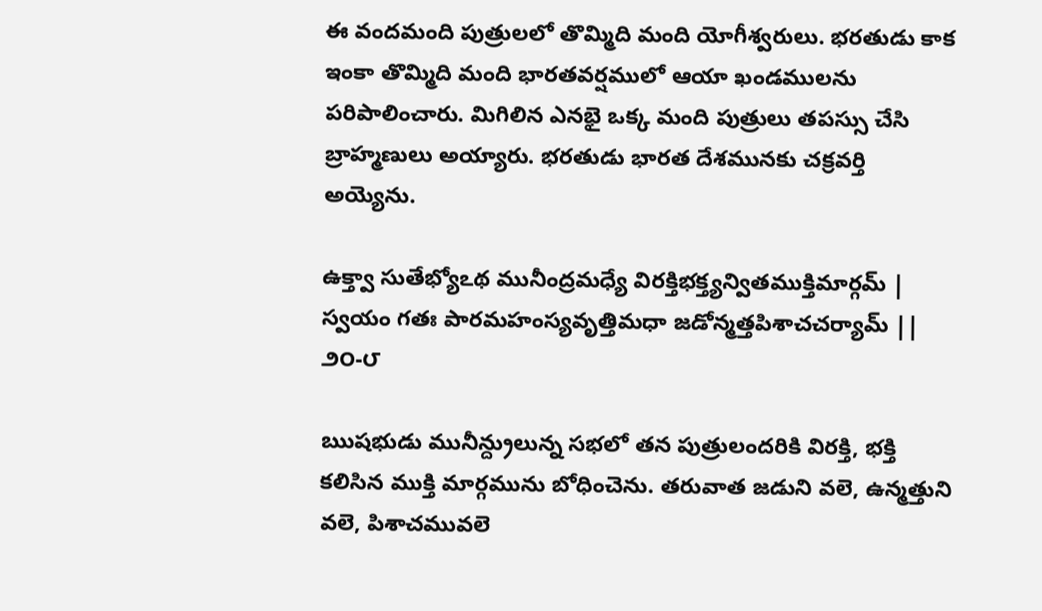ఈ వందమంది పుత్రులలో తొమ్మిది మంది యోగీశ్వరులు. భరతుడు కాక ఇంకా తొమ్మిది మంది భారతవర్షములో ఆయా ఖండములను పరిపాలించారు. మిగిలిన ఎనభై ఒక్క మంది పుత్రులు తపస్సు చేసి బ్రాహ్మణులు అయ్యారు. భరతుడు భారత దేశమునకు చక్రవర్తి అయ్యెను.

ఉక్త్వా సుతేభ్యోఽథ మునీంద్రమధ్యే విరక్తిభక్త్యన్వితముక్తిమార్గమ్ |
స్వయం గతః పారమహంస్యవృత్తిమధా జడోన్మత్తపిశాచచర్యామ్ || ౨౦-౮

ఋషభుడు మునీన్ద్రులున్న సభలో తన పుత్రులందరికి విరక్తి, భక్తి కలిసిన ముక్తి మార్గమును బోధించెను. తరువాత జడుని వలె, ఉన్మత్తుని వలె, పిశాచమువలె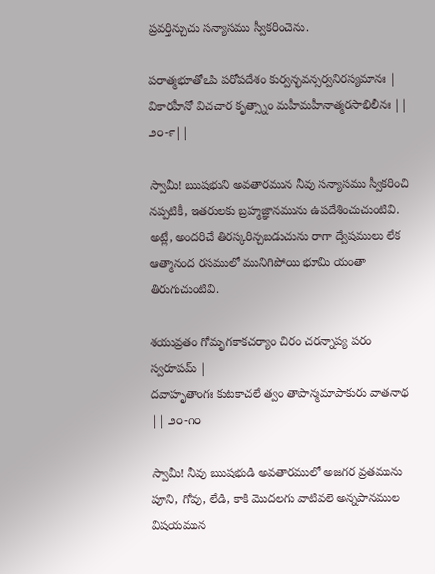ప్రవర్తిన్చుచు సన్యాసము స్వీకరించెను.

పరాత్మభూతోఽపి పరోపదేశం కుర్వన్భవన్సర్వనిరస్యమానః |
వికారహీనో విచచార కృత్స్నాం మహీమహీనాత్మరసాభిలీనః || ౨౦-౯||

స్వామీ! ఋషభుని అవతారమున నీవు సన్యాసము స్వీకరించి నప్పటికీ, ఇతరులకు బ్రహ్మజ్ఞానమును ఉపదేశించుచుంటివి. అట్లే, అందరిచే తిరస్కరిన్చబడుచును రాగా ద్వేషములు లేక ఆత్మానంద రసములో మునిగిపోయి భూమి యంతా తిరుగుచుంటివి.

శయువ్రతం గోమృగకాకచర్యాం చిరం చరన్నాప్య పరం స్వరూపమ్ |
దవాహృతాంగః కుటకాచలే త్వం తాపాన్మమాపాకురు వాతనాథ || ౨౦-౧౦

స్వామీ! నీవు ఋషభుడి అవతారములో అజగర వ్రతమును పూని, గోవు, లేడి, కాకి మొదలగు వాటివలె అన్నపానముల విషయమున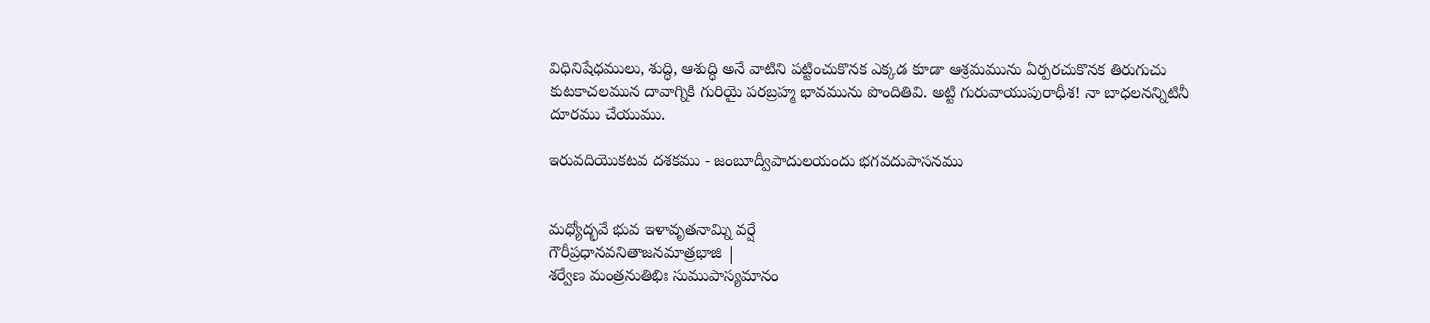విధినిషేధములు, శుద్ధి, ఆశుద్ధి అనే వాటిని పట్టించుకొనక ఎక్కడ కూడా ఆశ్రమమును ఏర్పరచుకొనక తిరుగుచు కుటకాచలమున దావాగ్నికి గురియై పరబ్రహ్మ భావమును పొందితివి. అట్టి గురువాయుపురాధీశ! నా బాధలనన్నిటినీ దూరము చేయుము.

ఇరువదియొకటవ దశకము - జంబూద్వీపాదులయందు భగవదుపాసనము


మధ్యోద్భవే భువ ఇళావృతనామ్ని వర్షే
గౌరీప్రధానవనితాజనమాత్రభాజి |
శర్వేణ మంత్రనుతిభిః సుముపాస్యమానం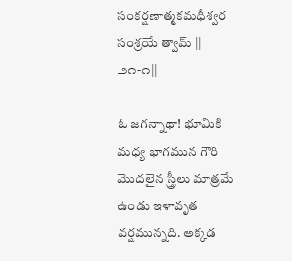సంకర్షణాత్మకమధీశ్వర సంశ్రయే త్వామ్ || ౨౧-౧||

ఓ జగన్నాథా! భూమికి మధ్య భాగమున గౌరి మొదలైన స్త్రీలు మాత్రమే ఉండు ఇళావృత వర్షమున్నది. అక్కడ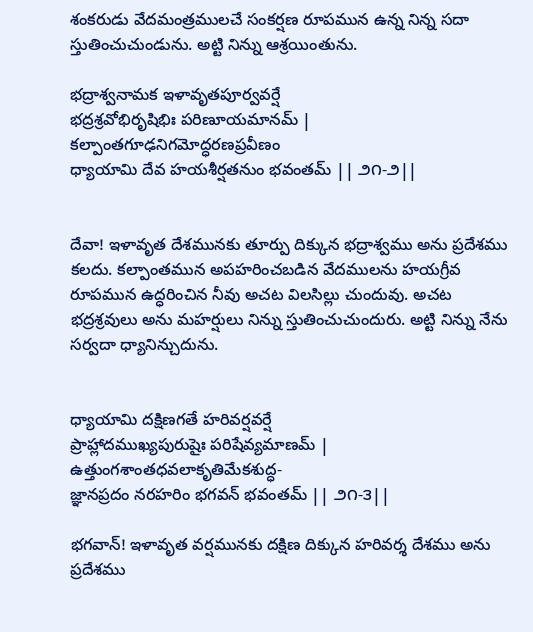శంకరుడు వేదమంత్రములచే సంకర్షణ రూపమున ఉన్న నిన్న సదా స్తుతించుచుండును. అట్టి నిన్ను ఆశ్రయింతును.

భద్రాశ్వనామక ఇళావృతపూర్వవర్షే
భద్రశ్రవోభిరృషిభిః పరిణూయమానమ్ |
కల్పాంతగూఢనిగమోద్ధరణప్రవీణం
ధ్యాయామి దేవ హయశీర్షతనుం భవంతమ్ || ౨౧-౨||


దేవా! ఇళావృత దేశమునకు తూర్పు దిక్కున భద్రాశ్వము అను ప్రదేశము కలదు. కల్పాంతమున అపహరించబడిన వేదములను హయగ్రీవ రూపమున ఉద్ధరించిన నీవు అచట విలసిల్లు చుందువు. అచట భద్రశ్రవులు అను మహర్షులు నిన్ను స్తుతించుచుందురు. అట్టి నిన్ను నేను సర్వదా ధ్యానిన్చుదును.


ధ్యాయామి దక్షిణగతే హరివర్షవర్షే
ప్రాహ్లాదముఖ్యపురుషైః పరిషేవ్యమాణమ్ |
ఉత్తుంగశాంతధవలాకృతిమేకశుద్ధ-
జ్ఞానప్రదం నరహరిం భగవన్ భవంతమ్ || ౨౧-౩||

భగవాన్! ఇళావృత వర్షమునకు దక్షిణ దిక్కున హరివర్శ దేశము అను ప్రదేశము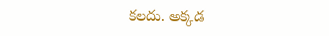కలదు. అక్కడ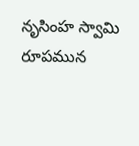నృసింహ స్వామి రూపమున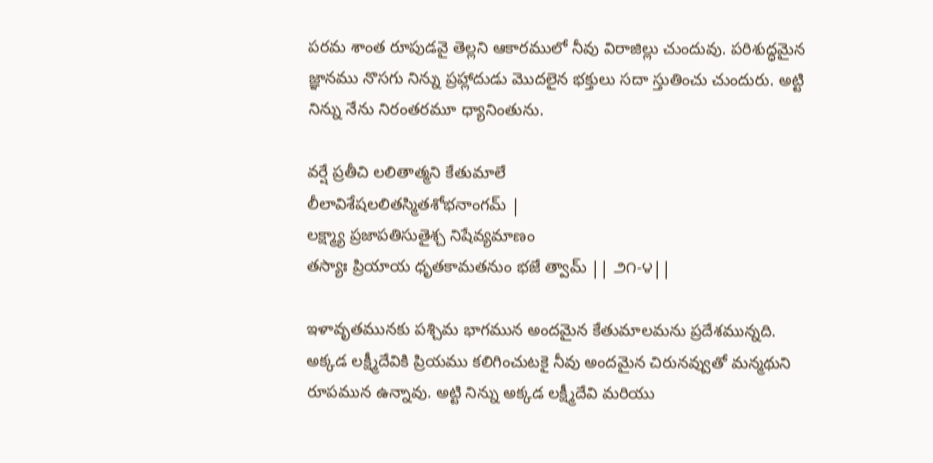పరమ శాంత రూపుడవై తెల్లని ఆకారములో నీవు విరాజిల్లు చుందువు. పరిశుద్ధమైన జ్ఞానము నొసగు నిన్ను ప్రహ్లాదుడు మొదలైన భక్తులు సదా స్తుతించు చుందురు. అట్టి నిన్ను నేను నిరంతరమూ ధ్యానింతును.

వర్షే ప్రతీచి లలితాత్మని కేతుమాలే
లీలావిశేషలలితస్మితశోభనాంగమ్ |
లక్ష్మ్యా ప్రజాపతిసుతైశ్చ నిషేవ్యమాణం
తస్యాః ప్రియాయ ధృతకామతనుం భజే త్వామ్ || ౨౧-౪||

ఇళావృతమునకు పశ్చిమ భాగమున అందమైన కేతుమాలమను ప్రదేశమున్నది. అక్కడ లక్ష్మీదేవికి ప్రియము కలిగించుటకై నీవు అందమైన చిరునవ్వుతో మన్మథుని రూపమున ఉన్నావు. అట్టి నిన్ను అక్కడ లక్ష్మీదేవి మరియు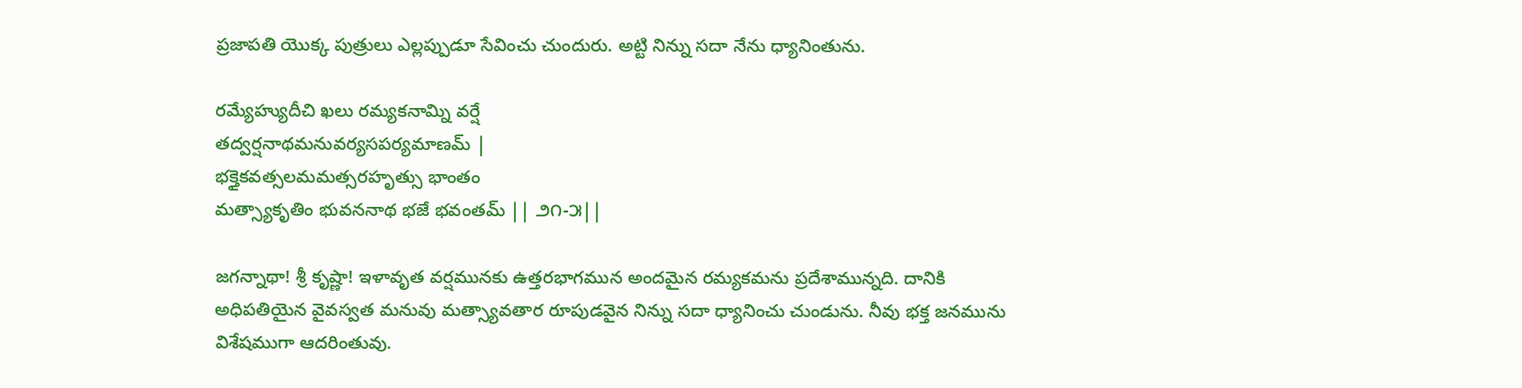ప్రజాపతి యొక్క పుత్రులు ఎల్లప్పుడూ సేవించు చుందురు. అట్టి నిన్ను సదా నేను ధ్యానింతును.

రమ్యేహ్యుదీచి ఖలు రమ్యకనామ్ని వర్షే
తద్వర్షనాథమనువర్యసపర్యమాణమ్ |
భక్తైకవత్సలమమత్సరహృత్సు భాంతం
మత్స్యాకృతిం భువననాథ భజే భవంతమ్ || ౨౧-౫||

జగన్నాథా! శ్రీ కృష్ణా! ఇళావృత వర్షమునకు ఉత్తరభాగమున అందమైన రమ్యకమను ప్రదేశామున్నది. దానికి అధిపతియైన వైవస్వత మనువు మత్స్యావతార రూపుడవైన నిన్ను సదా ధ్యానించు చుండును. నీవు భక్త జనమును విశేషముగా ఆదరింతువు.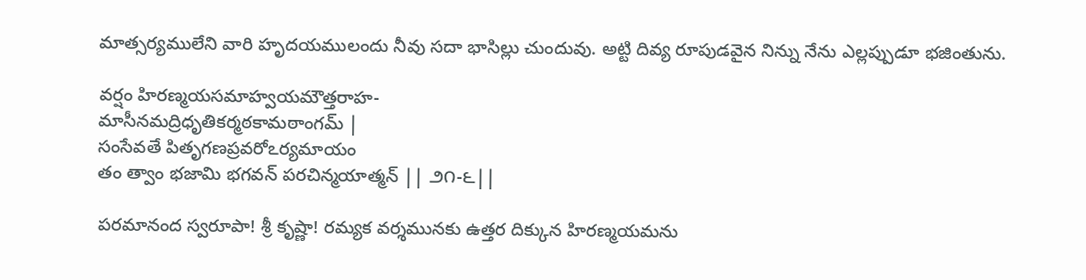మాత్సర్యములేని వారి హృదయములందు నీవు సదా భాసిల్లు చుందువు. అట్టి దివ్య రూపుడవైన నిన్ను నేను ఎల్లప్పుడూ భజింతును.

వర్షం హిరణ్మయసమాహ్వయమౌత్తరాహ-
మాసీనమద్రిధృతికర్మఠకామఠాంగమ్ |
సంసేవతే పితృగణప్రవరోఽర్యమాయం
తం త్వాం భజామి భగవన్ పరచిన్మయాత్మన్ || ౨౧-౬||

పరమానంద స్వరూపా! శ్రీ కృష్ణా! రమ్యక వర్శమునకు ఉత్తర దిక్కున హిరణ్మయమను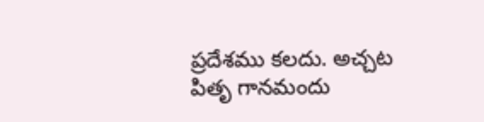ప్రదేశము కలదు. అచ్చట పితృ గానమందు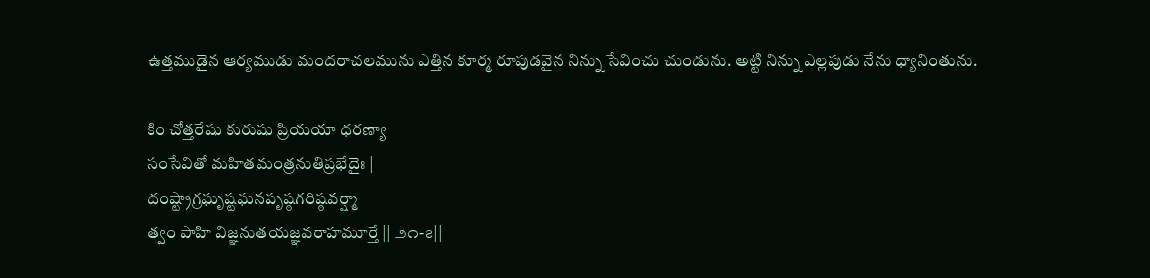ఉత్తముడైన ఆర్యముడు మందరాచలమును ఎత్తిన కూర్మ రూపుడవైన నిన్ను సేవించు చుండును. అట్టి నిన్ను ఎల్లపుడు నేను ధ్యానింతును.

కిం చోత్తరేషు కురుషు ప్రియయా ధరణ్యా
సంసేవితో మహితమంత్రనుతిప్రభేదైః |
దంష్ట్రాగ్రఘృష్టఘనపృష్ఠగరిష్ఠవర్ష్మా
త్వం పాహి విజ్ఞనుతయజ్ఞవరాహమూర్తే || ౨౧-౭||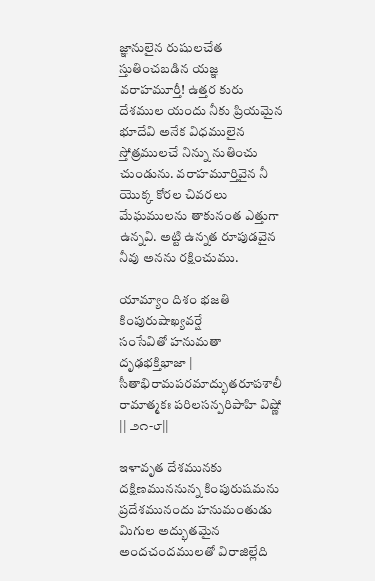జ్ఞానులైన రుషులచేత స్తుతించబడిన యజ్ఞ వరాహమూర్తీ! ఉత్తర కురు దేశముల యందు నీకు ప్రియమైన భూదేవి అనేక విధములైన స్తోత్రములచే నిన్ను నుతించు చుండును. వరాహమూర్తివైన నీ యొక్క కోరల చివరలు మేఘములను తాకునంత ఎత్తుగా ఉన్నవి. అట్టి ఉన్నత రూపుడవైన నీవు అనను రక్షించుము.

యామ్యాం దిశం భజతి కింపురుషాఖ్యవర్షే
సంసేవితో హనుమతా దృఢభక్తిభాజా |
సీతాభిరామపరమాద్భుతరూపశాలీ
రామాత్మకః పరిలసన్పరిపాహి విష్ణో || ౨౧-౮||

ఇళావృత దేశమునకు దక్షిణముననున్న కింపురుషమను ప్రదేశమునందు హనుమంతుడు మిగుల అద్భుతమైన అందచందములతో విరాజిల్లేది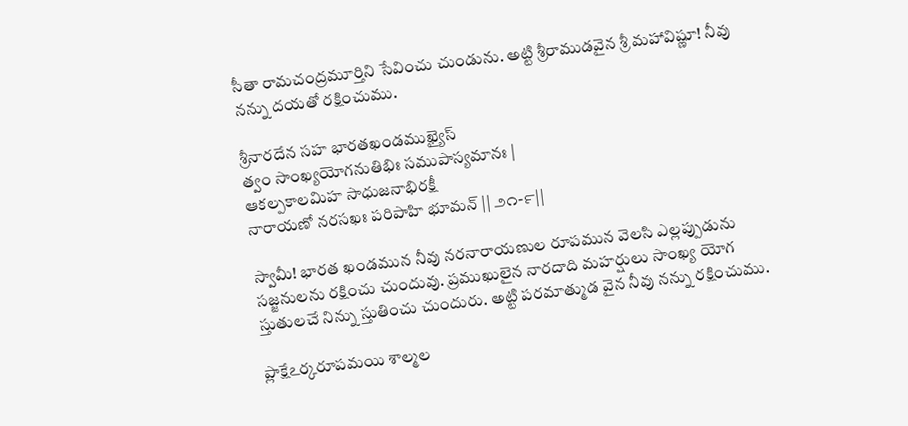సీతా రామచంద్రమూర్తిని సేవించు చుండును. అట్టి శ్రీరాముడవైన శ్రీ మహావిష్ణూ! నీవు నన్ను దయతో రక్షించుము.

శ్రీనారదేన సహ భారతఖండముఖ్యైస్
త్వం సాంఖ్యయోగనుతిభిః సముపాస్యమానః |
ఆకల్పకాలమిహ సాధుజనాభిరక్షీ
నారాయణో నరసఖః పరిపాహి భూమన్ || ౨౧-౯||

స్వామీ! భారత ఖండమున నీవు నరనారాయణుల రూపమున వెలసి ఎల్లప్పుడును సజ్జనులను రక్షించు చుందువు. ప్రముఖులైన నారదాది మహర్షులు సాంఖ్య యోగ స్తుతులచే నిన్ను స్తుతించు చుందురు. అట్టి పరమాత్ముడ వైన నీవు నన్ను రక్షించుము.

ప్లాక్షేఽర్కరూపమయి శాల్మల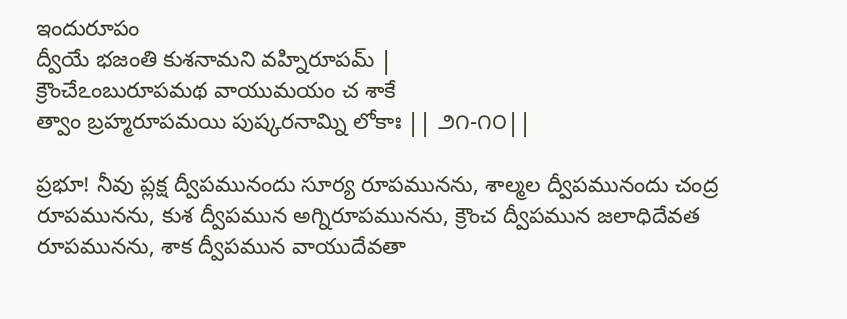ఇందురూపం
ద్వీయే భజంతి కుశనామని వహ్నిరూపమ్ |
క్రౌంచేఽంబురూపమథ వాయుమయం చ శాకే
త్వాం బ్రహ్మరూపమయి పుష్కరనామ్ని లోకాః || ౨౧-౧౦||

ప్రభూ! నీవు ప్లక్ష ద్వీపమునందు సూర్య రూపమునను, శాల్మల ద్వీపమునందు చంద్ర రూపమునను, కుశ ద్వీపమున అగ్నిరూపమునను, క్రౌంచ ద్వీపమున జలాధిదేవత రూపమునను, శాక ద్వీపమున వాయుదేవతా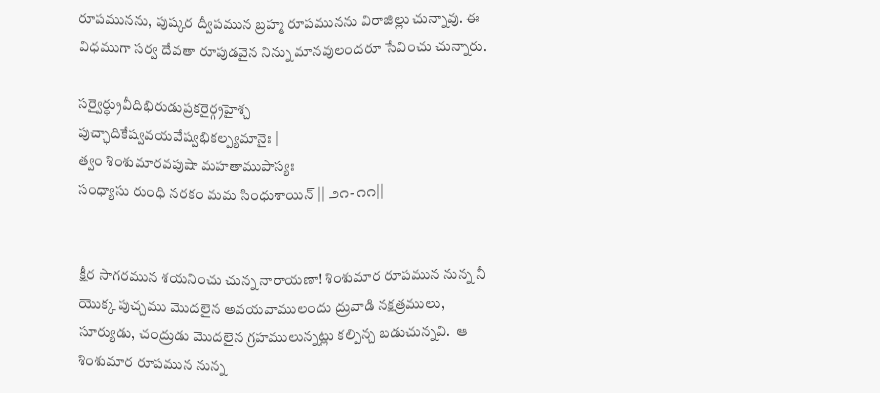రూపమునను, పుష్కర ద్వీపమున బ్రహ్మ రూపమునను విరాజిల్లు చున్నావు. ఈ విధముగా సర్వ దేవతా రూపుడవైన నిన్ను మానవులందరూ సేవించు చున్నారు.

సర్వైర్ధ్రువీదిభిరుడుప్రకరైర్గ్రహైశ్చ
పుచ్ఛాదికేష్వవయవేష్వభికల్ప్యమానైః |
త్వం శింశుమారవపుషా మహతాముపాస్యః
సంధ్యాసు రుంధి నరకం మమ సింధుశాయిన్ || ౨౧-౧౧||


క్షీర సాగరమున శయనించు చున్న నారాయణా! శింశుమార రూపమున నున్న నీ యొక్క పుచ్చము మొదలైన అవయవాములందు ద్రువాడి నక్షత్రములు, సూర్యుడు, చంద్రుడు మొదలైన గ్రహములున్నట్లు కల్పిన్చ బడుచున్నవి.  ఆ శింశుమార రూపమున నున్న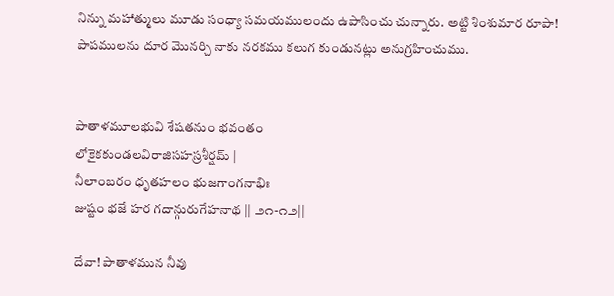నిన్ను మహాత్ములు మూడు సంధ్యా సమయములందు ఉపాసించు చున్నారు. అట్టి శింశుమార రూపా! పాపములను దూర మొనర్చి నాకు నరకము కలుగ కుండునట్లు అనుగ్రహించుము.


పాతాళమూలభువి శేషతనుం భవంతం
లోకైకకుండలవిరాజిసహస్రశీర్షమ్ |
నీలాంబరం ధృతహలం భుజగాంగనాభిః
జుష్టం భజే హర గదాన్గురుగేహనాథ || ౨౧-౧౨||

దేవా! పాతాళమున నీవు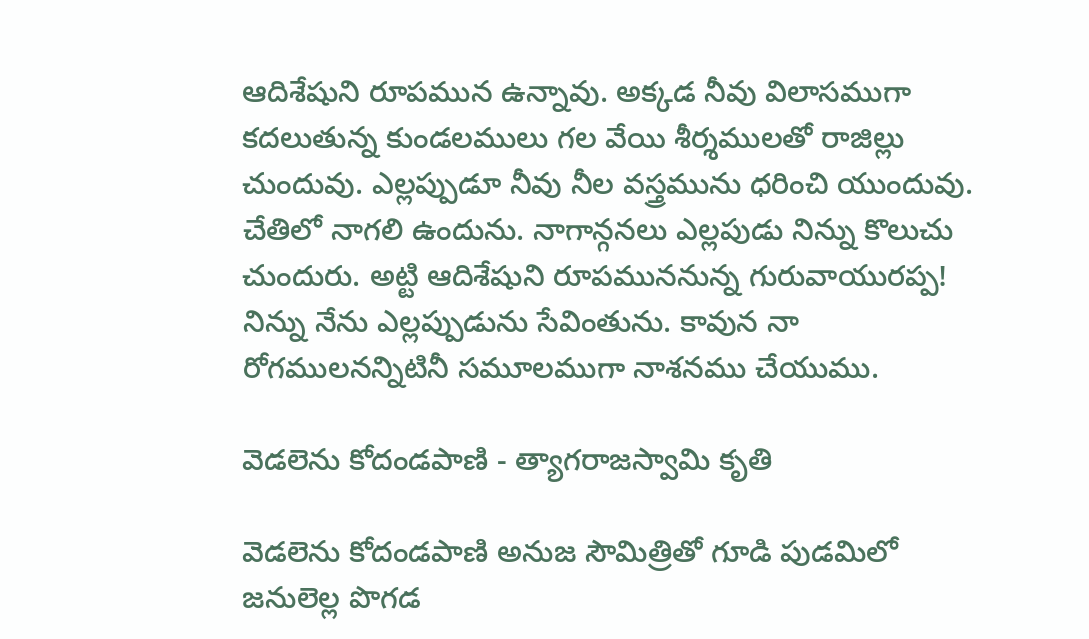ఆదిశేషుని రూపమున ఉన్నావు. అక్కడ నీవు విలాసముగా కదలుతున్న కుండలములు గల వేయి శీర్శములతో రాజిల్లు చుందువు. ఎల్లప్పుడూ నీవు నీల వస్త్రమును ధరించి యుందువు. చేతిలో నాగలి ఉందును. నాగాన్గనలు ఎల్లపుడు నిన్ను కొలుచు చుందురు. అట్టి ఆదిశేషుని రూపముననున్న గురువాయురప్ప! నిన్ను నేను ఎల్లప్పుడును సేవింతును. కావున నా రోగములనన్నిటినీ సమూలముగా నాశనము చేయుము.

వెడలెను కోదండపాణి - త్యాగరాజస్వామి కృతి

వెడలెను కోదండపాణి అనుజ సౌమిత్రితో గూడి పుడమిలో జనులెల్ల పొగడ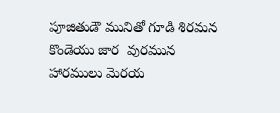పూజితుడౌ మునితో గూడి శిరమన కొండెయు జార  వురమున హారములు మెరయ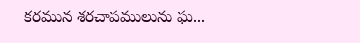కరమున శరచాపములును ఘ...